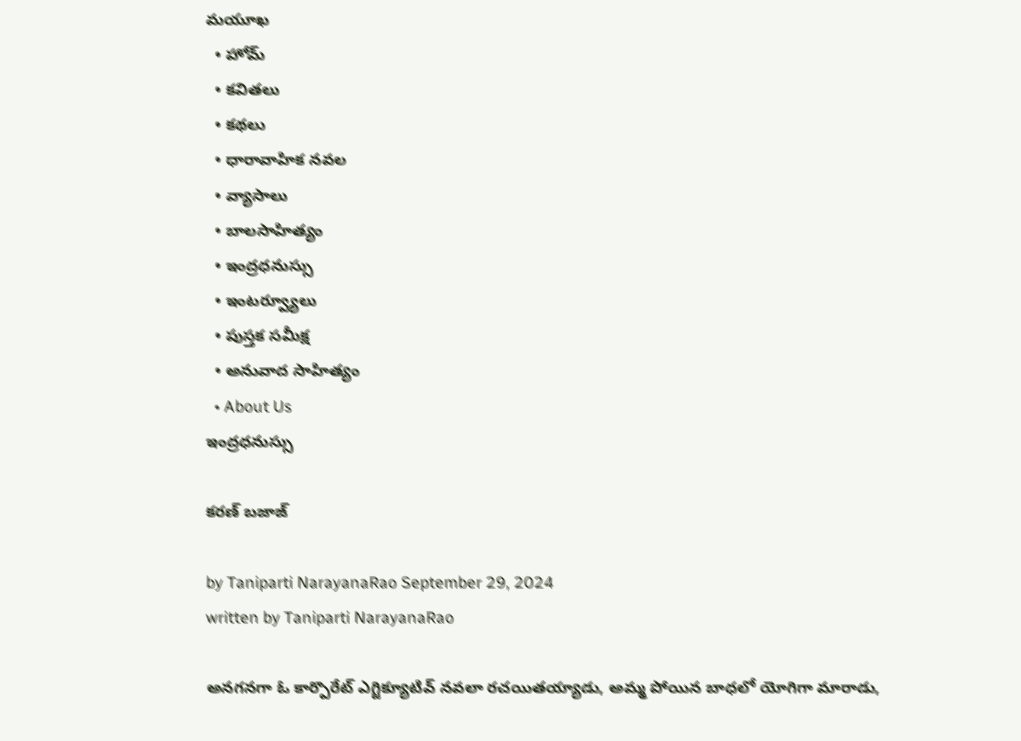మయూఖ
  • హోమ్
  • కవితలు
  • కథలు
  • ధారావాహిక నవల
  • వ్యాసాలు
  • బాల‌సాహిత్యం
  • ఇంద్రధనుస్సు
  • ఇంట‌ర్వ్యూలు
  • పుస్త‌క స‌మీక్ష‌
  • అనువాద సాహిత్యం
  • About Us
ఇంద్రధనుస్సు

కరణ్ బజాజ్

by Taniparti NarayanaRao September 29, 2024
written by Taniparti NarayanaRao

అనగనగా ఓ కార్పొరేట్ ఎగ్జిక్యూటివ్ నవలా రచయితయ్యాడు, అమ్మ పోయిన బాధలో యోగిగా మారాడు,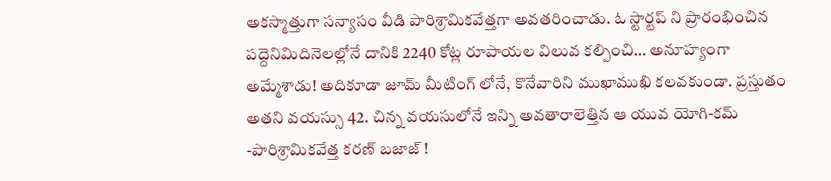అకస్మాత్తుగా సన్యాసం వీడి పారిశ్రామికవేత్తగా అవతరించాడు. ఓ స్టార్టప్ ని ప్రారంభించిన పద్దెనిమిదినెలల్లోనే దానికి 2240 కోట్ల రూపాయల విలువ కల్పించి… అనూహ్యంగా అమ్మేశాడు! అదికూడా జూమ్ మీటింగ్ లోనే, కొనేవారిని ముఖాముఖి కలవకుండా. ప్రస్తుతం అతని వయస్సు 42. చిన్న వయసులోనే ఇన్ని అవతారాలెత్తిన ఆ యువ యోగి-కమ్ -పారిశ్రామికవేత్త కరణ్ బజాజ్ !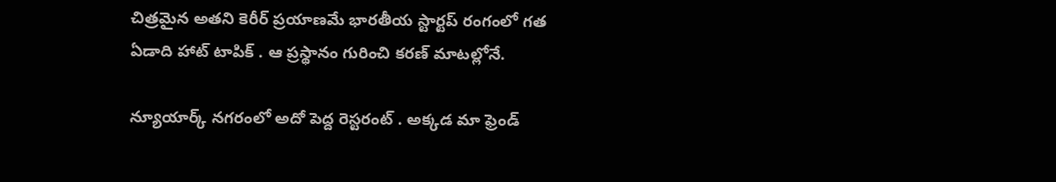చిత్రమైన అతని కెరీర్ ప్రయాణమే భారతీయ స్టార్టప్ రంగంలో గత ఏడాది హాట్ టాపిక్ . ఆ ప్రస్థానం గురించి కరణ్ మాటల్లోనే.

న్యూయార్క్ నగరంలో అదో పెద్ద రెస్టరంట్ . అక్కడ మా ఫ్రెండ్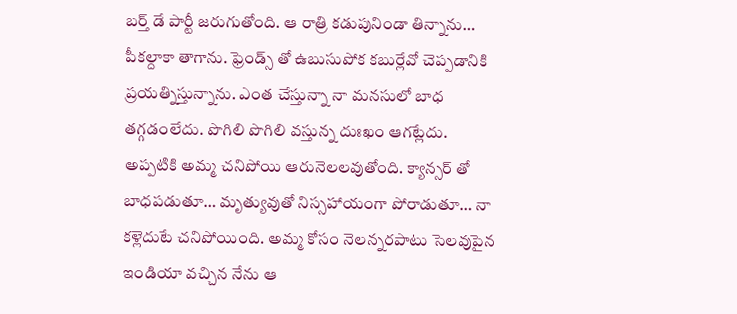బర్త్ డే పార్టీ జరుగుతోంది. ఆ రాత్రి కడుపునిండా తిన్నాను… పీకల్దాకా తాగాను. ఫ్రెండ్స్ తో ఉబుసుపోక కబుర్లేవో చెప్పడానికి ప్రయత్నిస్తున్నాను. ఎంత చేస్తున్నా నా మనసులో బాధ తగ్గడంలేదు. పొగిలి పొగిలి వస్తున్న దుఃఖం ఆగట్లేదు. అప్పటికి అమ్మ చనిపోయి ఆరునెలలవుతోంది. క్యాన్సర్ తో బాధపడుతూ… మృత్యువుతో నిస్సహాయంగా పోరాడుతూ… నా కళ్లెదుటే చనిపోయింది. అమ్మ కోసం నెలన్నరపాటు సెలవుపైన ఇండియా వచ్చిన నేను ఆ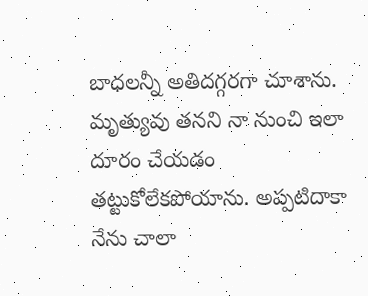బాధలన్నీ అతిదగ్గరగా చూశాను. మృత్యువు తనని నా నుంచి ఇలా దూరం చేయడం తట్టుకోలేకపోయాను. అప్పటిదాకా నేను చాలా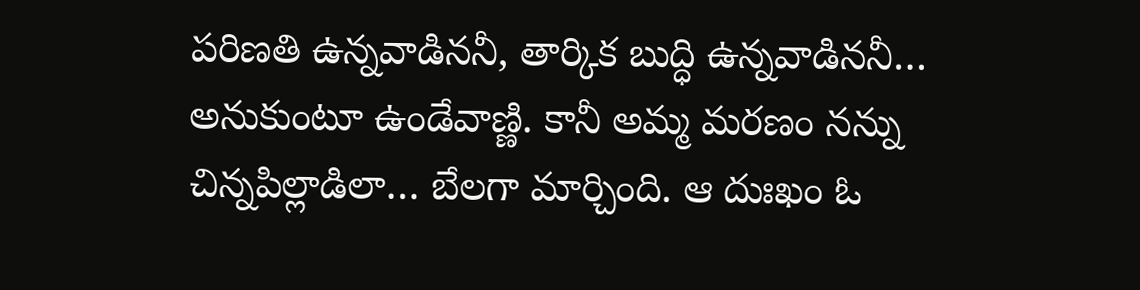పరిణతి ఉన్నవాడిననీ, తార్కిక బుద్ధి ఉన్నవాడిననీ… అనుకుంటూ ఉండేవాణ్ణి. కానీ అమ్మ మరణం నన్ను చిన్నపిల్లాడిలా… బేలగా మార్చింది. ఆ దుఃఖం ఓ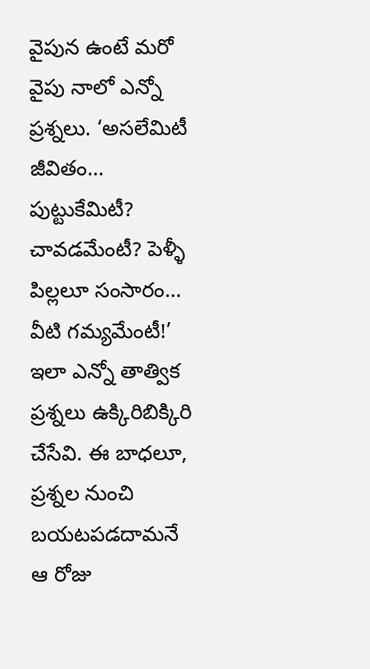వైపున ఉంటే మరో వైపు నాలో ఎన్నో ప్రశ్నలు. ‘అసలేమిటీ జీవితం… పుట్టుకేమిటీ? చావడమేంటీ? పెళ్ళీ పిల్లలూ సంసారం… వీటి గమ్యమేంటీ!’ ఇలా ఎన్నో తాత్విక ప్రశ్నలు ఉక్కిరిబిక్కిరి చేసేవి. ఈ బాధలూ, ప్రశ్నల నుంచి బయటపడదామనే ఆ రోజు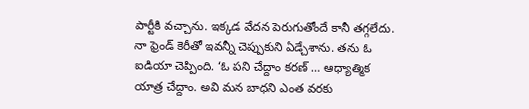పార్టీకి వచ్చాను. ఇక్కడ వేదన పెరుగుతోందే కానీ తగ్గలేదు. నా ఫ్రెండ్ కెరీతో ఇవన్నీ చెప్పుకుని ఏడ్చేశాను. తను ఓ ఐడియా చెప్పింది. ‘ఓ పని చేద్దాం కరణ్ … ఆధ్యాత్మిక యాత్ర చేద్దాం. అవి మన బాధని ఎంత వరకు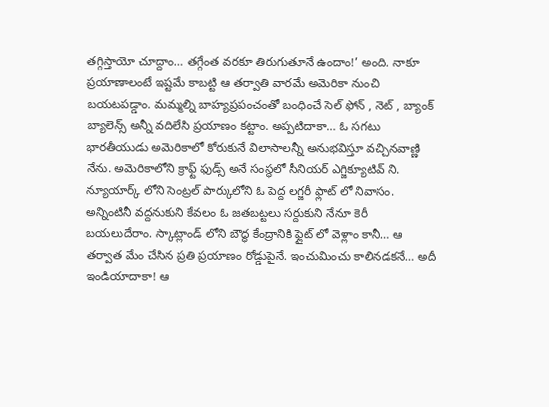తగ్గిస్తాయో చూద్దాం… తగ్గేంత వరకూ తిరుగుతూనే ఉందాం!’ అంది. నాకూ ప్రయాణాలంటే ఇష్టమే కాబట్టి ఆ తర్వాతి వారమే అమెరికా నుంచి బయటపడ్డాం. మమ్మల్ని బాహ్యప్రపంచంతో బంధించే సెల్ ఫోన్ , నెట్ , బ్యాంక్ బ్యాలెన్స్ అన్నీ వదిలేసి ప్రయాణం కట్టాం. అప్పటిదాకా… ఓ సగటు భారతీయుడు అమెరికాలో కోరుకునే విలాసాలన్నీ అనుభవిస్తూ వచ్చినవాణ్ణి నేను. అమెరికాలోని క్రాఫ్ట్ ఫుడ్స్ అనే సంస్థలో సీనియర్ ఎగ్జిక్యూటివ్ ని. న్యూయార్క్ లోని సెంట్రల్ పార్కులోని ఓ పెద్ద లగ్జరీ ఫ్లాట్ లో నివాసం. అన్నింటినీ వద్దనుకుని కేవలం ఓ జతబట్టలు సర్దుకుని నేనూ కెరీ బయలుదేరాం. స్కాట్లాండ్ లోని బౌద్ధ కేంద్రానికి ఫ్లైట్ లో వెళ్లాం కానీ… ఆ తర్వాత మేం చేసిన ప్రతి ప్రయాణం రోడ్డుపైనే. ఇంచుమించు కాలినడకనే… అదీ ఇండియాదాకా! ఆ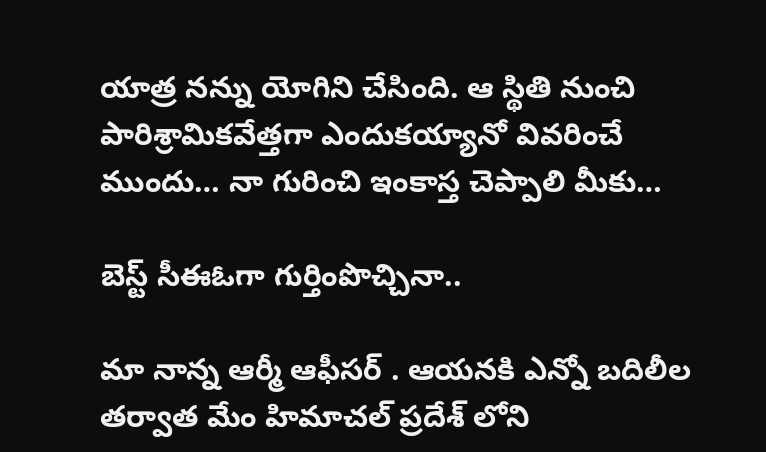యాత్ర నన్ను యోగిని చేసింది. ఆ స్థితి నుంచి పారిశ్రామికవేత్తగా ఎందుకయ్యానో వివరించే ముందు… నా గురించి ఇంకాస్త చెప్పాలి మీకు…

బెస్ట్ సీఈఓగా గుర్తింపొచ్చినా..

మా నాన్న ఆర్మీ ఆఫీసర్ . ఆయనకి ఎన్నో బదిలీల తర్వాత మేం హిమాచల్ ప్రదేశ్ లోని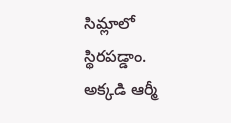సిమ్లాలో స్థిరపడ్డాం. అక్కడి ఆర్మీ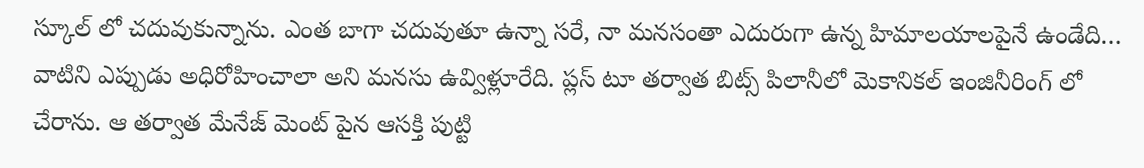స్కూల్ లో చదువుకున్నాను. ఎంత బాగా చదువుతూ ఉన్నా సరే, నా మనసంతా ఎదురుగా ఉన్న హిమాలయాలపైనే ఉండేది… వాటిని ఎప్పుడు అధిరోహించాలా అని మనసు ఉవ్విళ్లూరేది. ప్లస్ టూ తర్వాత బిట్స్ పిలానీలో మెకానికల్ ఇంజినీరింగ్ లో చేరాను. ఆ తర్వాత మేనేజ్ మెంట్ పైన ఆసక్తి పుట్టి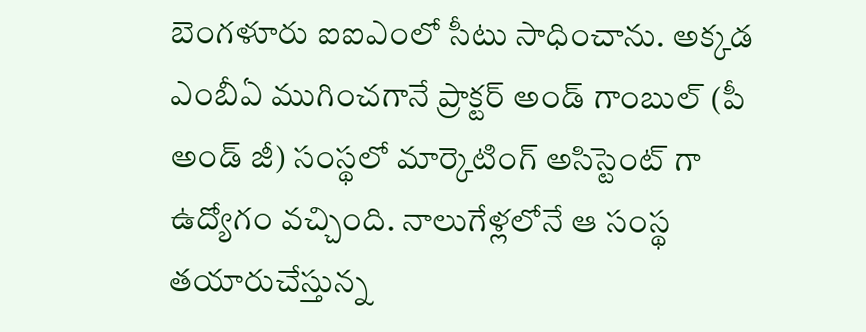బెంగళూరు ఐఐఎంలో సీటు సాధించాను. అక్కడ ఎంబీఏ ముగించగానే ప్రాక్టర్ అండ్ గాంబుల్ (పీ అండ్ జీ) సంస్థలో మార్కెటింగ్ అసిస్టెంట్ గా ఉద్యోగం వచ్చింది. నాలుగేళ్లలోనే ఆ సంస్థ తయారుచేస్తున్న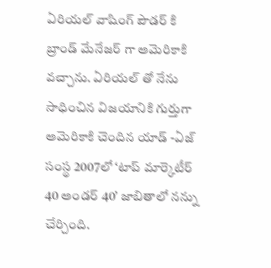ఏరియల్ వాషింగ్ పౌడర్ కి బ్రాండ్ మేనేజర్ గా అమెరికాకి వచ్చాను. ఏరియల్ తో నేను సాధించిన విజయానికి గుర్తుగా అమెరికాకి చెందిన యాడ్ -ఏజ్ సంస్థ 2007లో ‘టాప్ మార్కెటీర్ 40 అండర్ 40’ జాబితాలో నన్ను చేర్చింది.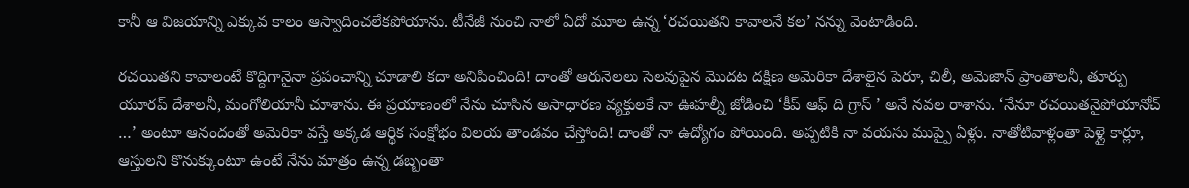కానీ ఆ విజయాన్ని ఎక్కువ కాలం ఆస్వాదించలేకపోయాను. టీనేజీ నుంచి నాలో ఏదో మూల ఉన్న ‘రచయితని కావాలనే కల’ నన్ను వెంటాడింది.

రచయితని కావాలంటే కొద్దిగానైనా ప్రపంచాన్ని చూడాలి కదా అనిపించింది! దాంతో ఆరునెలలు సెలవుపైన మొదట దక్షిణ అమెరికా దేశాలైన పెరూ, చిలీ, అమెజాన్ ప్రాంతాలనీ, తూర్పు యూరప్ దేశాలనీ, మంగోలియానీ చూశాను. ఈ ప్రయాణంలో నేను చూసిన అసాధారణ వ్యక్తులకే నా ఊహల్నీ జోడించి ‘కీప్ ఆఫ్ ది గ్రాస్ ’ అనే నవల రాశాను. ‘నేనూ రచయితనైపోయానోచ్ …’ అంటూ ఆనందంతో అమెరికా వస్తే అక్కడ ఆర్థిక సంక్షోభం విలయ తాండవం చేస్తోంది! దాంతో నా ఉద్యోగం పోయింది. అప్పటికి నా వయసు ముప్పై ఏళ్లు. నాతోటివాళ్లంతా పెళ్లై కార్లూ, ఆస్తులని కొనుక్కుంటూ ఉంటే నేను మాత్రం ఉన్న డబ్బంతా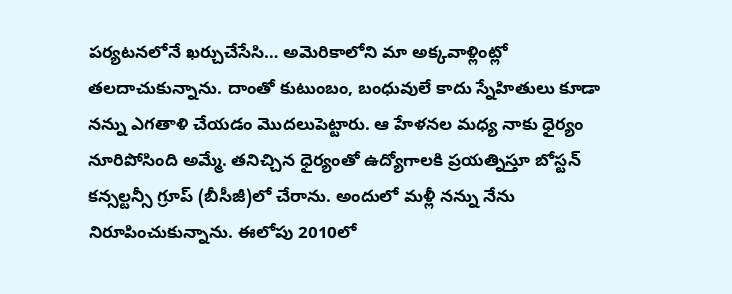పర్యటనలోనే ఖర్చుచేసేసి… అమెరికాలోని మా అక్కవాళ్లింట్లో తలదాచుకున్నాను. దాంతో కుటుంబం, బంధువులే కాదు స్నేహితులు కూడా నన్ను ఎగతాళి చేయడం మొదలుపెట్టారు. ఆ హేళనల మధ్య నాకు ధైర్యం నూరిపోసింది అమ్మే. తనిచ్చిన ధైర్యంతో ఉద్యోగాలకి ప్రయత్నిస్తూ బోస్టన్ కన్సల్టన్సీ గ్రూప్ (బీసీజీ)లో చేరాను. అందులో మళ్లీ నన్ను నేను నిరూపించుకున్నాను. ఈలోపు 2010లో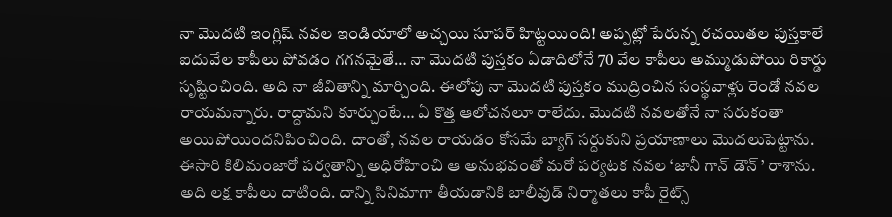నా మొదటి ఇంగ్లిష్ నవల ఇండియాలో అచ్చయి సూపర్ హిట్టయింది! అప్పట్లో పేరున్న రచయితల పుస్తకాలే ఐదువేల కాపీలు పోవడం గగనమైతే… నా మొదటి పుస్తకం ఏడాదిలోనే 70 వేల కాపీలు అమ్ముడుపోయి రికార్డు సృష్టించింది. అది నా జీవితాన్ని మార్చింది. ఈలోపు నా మొదటి పుస్తకం ముద్రించిన సంస్థవాళ్లు రెండో నవల రాయమన్నారు. రాద్దామని కూర్చుంటే… ఏ కొత్త ఆలోచనలూ రాలేదు. మొదటి నవలతోనే నా సరుకంతా అయిపోయిందనిపించింది. దాంతో, నవల రాయడం కోసమే బ్యాగ్ సర్దుకుని ప్రయాణాలు మొదలుపెట్టాను. ఈసారి కిలిమంజారో పర్వతాన్ని అధిరోహించి ఆ అనుభవంతో మరో పర్యటక నవల ‘జానీ గాన్ డౌన్ ’ రాశాను. అది లక్ష కాపీలు దాటింది. దాన్ని సినిమాగా తీయడానికి బాలీవుడ్ నిర్మాతలు కాపీ రైట్స్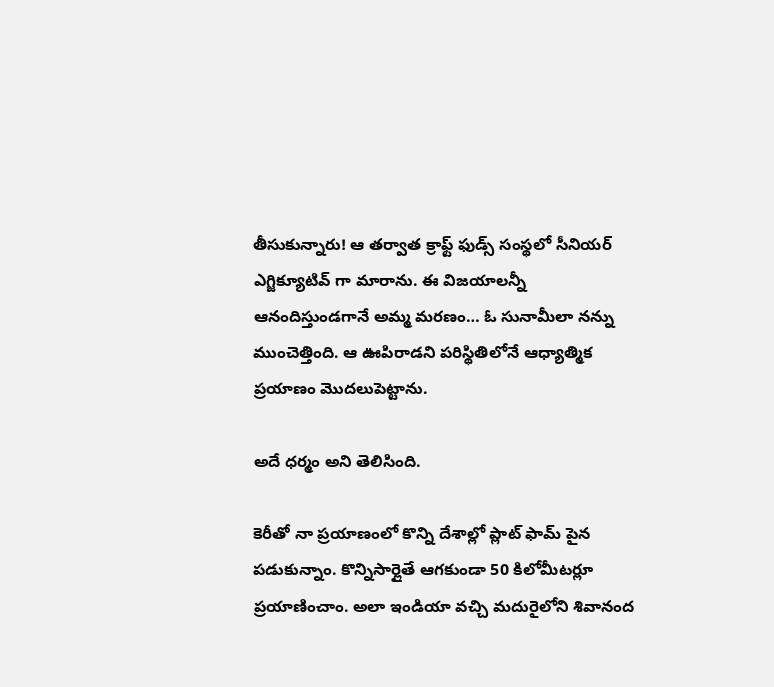తీసుకున్నారు! ఆ తర్వాత క్రాఫ్ట్ ఫుడ్స్ సంస్థలో సీనియర్ ఎగ్జిక్యూటివ్ గా మారాను. ఈ విజయాలన్నీ ఆనందిస్తుండగానే అమ్మ మరణం… ఓ సునామీలా నన్ను ముంచెత్తింది. ఆ ఊపిరాడని పరిస్థితిలోనే ఆధ్యాత్మిక ప్రయాణం మొదలుపెట్టాను.

అదే ధర్మం అని తెలిసింది.

కెరీతో నా ప్రయాణంలో కొన్ని దేశాల్లో ప్లాట్ ఫామ్ పైన పడుకున్నాం. కొన్నిసార్లైతే ఆగకుండా 50 కిలోమీటర్లూ ప్రయాణించాం. అలా ఇండియా వచ్చి మదురైలోని శివానంద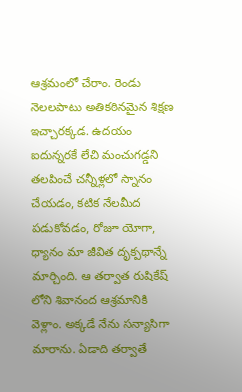ఆశ్రమంలో చేరాం. రెండు నెలలపాటు అతికఠినమైన శిక్షణ ఇచ్చారక్కడ. ఉదయం ఐదున్నరకే లేచి మంచుగడ్డని తలపించే చన్నీళ్లలో స్నానం చేయడం, కటిక నేలమీద పడుకోవడం, రోజూ యోగా, ధ్యానం మా జీవిత దృక్పథాన్నే మార్చింది. ఆ తర్వాత రుషికేష్ లోని శివానంద ఆశ్రమానికి వెళ్లాం. అక్కడే నేను సన్యాసిగా మారాను. ఏడాది తర్వాతే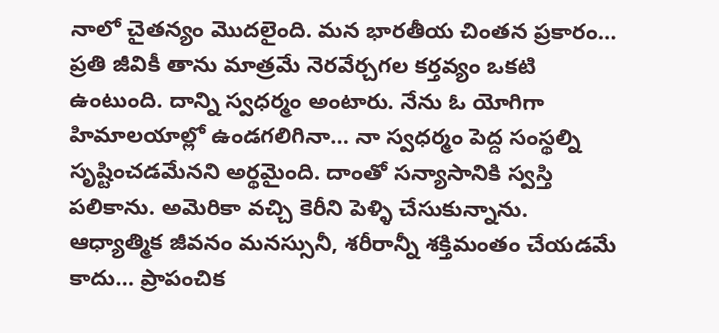నాలో చైతన్యం మొదలైంది. మన భారతీయ చింతన ప్రకారం… ప్రతి జీవికీ తాను మాత్రమే నెరవేర్చగల కర్తవ్యం ఒకటి ఉంటుంది. దాన్ని స్వధర్మం అంటారు. నేను ఓ యోగిగా హిమాలయాల్లో ఉండగలిగినా… నా స్వధర్మం పెద్ద సంస్థల్ని సృష్టించడమేనని అర్థమైంది. దాంతో సన్యాసానికి స్వస్తి పలికాను. అమెరికా వచ్చి కెరీని పెళ్ళి చేసుకున్నాను. ఆధ్యాత్మిక జీవనం మనస్సునీ, శరీరాన్నీ శక్తిమంతం చేయడమే కాదు… ప్రాపంచిక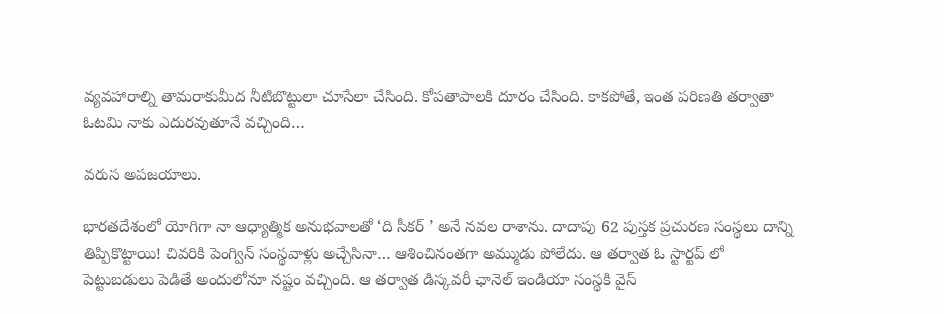వ్యవహారాల్ని తామరాకుమీద నీటిబొట్టులా చూసేలా చేసింది. కోపతాపాలకి దూరం చేసింది. కాకపోతే, ఇంత పరిణతి తర్వాతా ఓటమి నాకు ఎదురవుతూనే వచ్చింది…

వరుస అపజయాలు.

భారతదేశంలో యోగిగా నా ఆధ్యాత్మిక అనుభవాలతో ‘ది సీకర్ ’ అనే నవల రాశాను. దాదాపు 62 పుస్తక ప్రచురణ సంస్థలు దాన్ని తిప్పికొట్టాయి! చివరికి పెంగ్విన్ సంస్థవాళ్లు అచ్చేసినా… ఆశించినంతగా అమ్ముడు పోలేదు. ఆ తర్వాత ఓ స్టార్టప్ లో పెట్టుబడులు పెడితే అందులోనూ నష్టం వచ్చింది. ఆ తర్వాత డిస్కవరీ ఛానెల్ ఇండియా సంస్థకి వైస్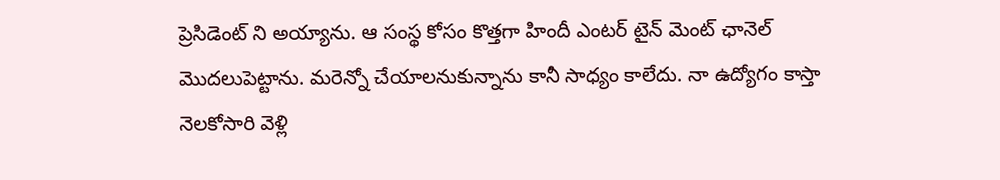ప్రెసిడెంట్ ని అయ్యాను. ఆ సంస్థ కోసం కొత్తగా హిందీ ఎంటర్ టైన్ మెంట్ ఛానెల్ మొదలుపెట్టాను. మరెన్నో చేయాలనుకున్నాను కానీ సాధ్యం కాలేదు. నా ఉద్యోగం కాస్తా నెలకోసారి వెళ్లి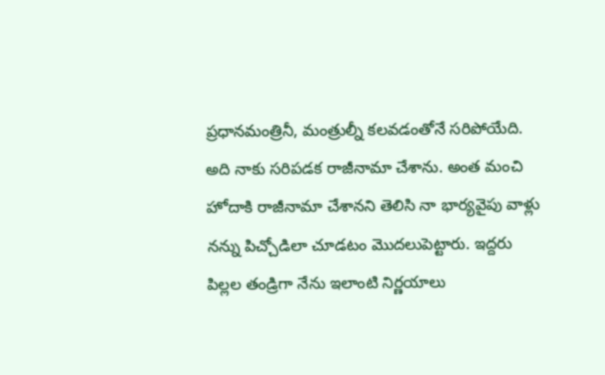ప్రధానమంత్రినీ, మంత్రుల్నీ కలవడంతోనే సరిపోయేది. అది నాకు సరిపడక రాజీనామా చేశాను. అంత మంచి హోదాకి రాజీనామా చేశానని తెలిసి నా భార్యవైపు వాళ్లు నన్ను పిచ్చోడిలా చూడటం మొదలుపెట్టారు. ఇద్దరు పిల్లల తండ్రిగా నేను ఇలాంటి నిర్ణయాలు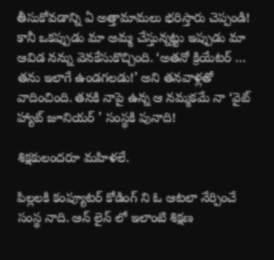తీసుకోవడాన్ని ఏ అత్తామామలు భరిస్తారు చెప్పండి! కానీ ఒకప్పుడు మా అమ్మ చేస్తున్నట్టు ఇప్పుడు మా ఆవిడ నన్ను వెనకేసుకొచ్చింది. ‘అతనో క్రియేటర్ … తను ఇలాగే ఉండగలడు!’ అని తనవాళ్లతో వాదించింది. తనకి నాపై ఉన్న ఆ నమ్మకమే నా ‘వైట్ హ్యాట్ జూనియర్ ’ సంస్థకి పునాది!

శిక్షకులందరూ మహిళలే.

పిల్లలకి కంప్యూటర్ కోడింగ్ ని ఓ ఆటలా నేర్పించే సంస్థ నాది. ఆన్ లైన్ లో ఇలాంటి శిక్షణ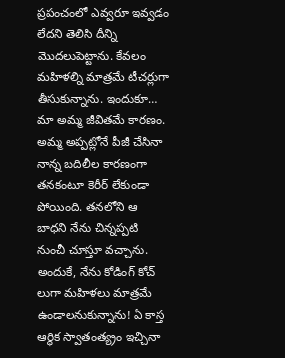ప్రపంచంలో ఎవ్వరూ ఇవ్వడం లేదని తెలిసి దీన్ని మొదలుపెట్టాను. కేవలం మహిళల్ని మాత్రమే టీచర్లుగా తీసుకున్నాను. ఇందుకూ… మా అమ్మ జీవితమే కారణం. అమ్మ అప్పట్లోనే పీజీ చేసినా నాన్న బదిలీల కారణంగా తనకంటూ కెరీర్ లేకుండా పోయింది. తనలోని ఆ బాధని నేను చిన్నప్పటి నుంచీ చూస్తూ వచ్చాను. అందుకే, నేను కోడింగ్ కోచ్ లుగా మహిళలు మాత్రమే ఉండాలనుకున్నాను! ఏ కాస్త ఆర్థిక స్వాతంత్య్రం ఇచ్చినా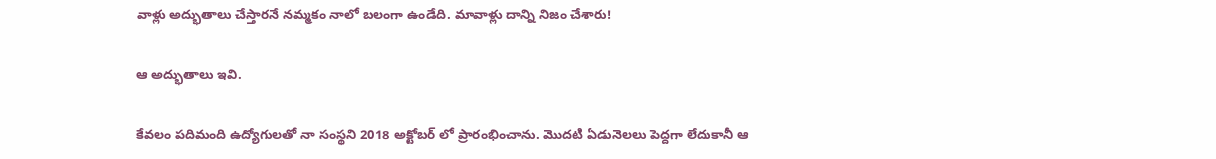వాళ్లు అద్భుతాలు చేస్తారనే నమ్మకం నాలో బలంగా ఉండేది. మావాళ్లు దాన్ని నిజం చేశారు!

ఆ అద్భుతాలు ఇవి.

కేవలం పదిమంది ఉద్యోగులతో నా సంస్థని 2018 అక్టోబర్ లో ప్రారంభించాను. మొదటి ఏడునెలలు పెద్దగా లేదుకానీ ఆ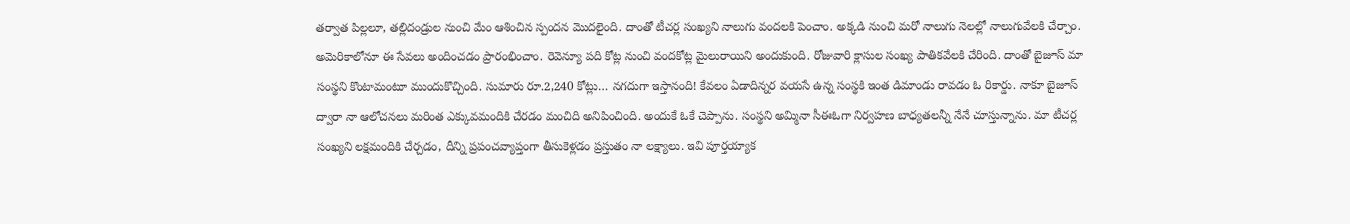తర్వాత పిల్లలూ, తల్లిదండ్రుల నుంచి మేం ఆశించిన స్పందన మొదలైంది. దాంతో టీచర్ల సంఖ్యని నాలుగు వందలకి పెంచాం. అక్కడి నుంచి మరో నాలుగు నెలల్లో నాలుగువేలకి చేర్చాం. అమెరికాలోనూ ఈ సేవలు అందించడం ప్రారంభించాం. రెవెన్యూ పది కోట్ల నుంచి వందకోట్ల మైలురాయిని అందుకుంది. రోజువారి క్లాసుల సంఖ్య పాతికవేలకి చేరింది. దాంతో బైజూస్ మా సంస్థని కొంటామంటూ ముందుకొచ్చింది. సుమారు రూ.2,240 కోట్లు… నగదుగా ఇస్తానంది! కేవలం ఏడాదిన్నర వయసే ఉన్న సంస్థకి ఇంత డిమాండు రావడం ఓ రికార్డు. నాకూ బైజూస్ ద్వారా నా ఆలోచనలు మరింత ఎక్కువమందికి చేరడం మంచిది అనిపించింది. అందుకే ఓకే చెప్పాను. సంస్థని అమ్మినా సీఈఓగా నిర్వహణ బాధ్యతలన్నీ నేనే చూస్తున్నాను. మా టీచర్ల సంఖ్యని లక్షమందికి చేర్చడం, దీన్ని ప్రపంచవ్యాప్తంగా తీసుకెళ్లడం ప్రస్తుతం నా లక్ష్యాలు. ఇవి పూర్తయ్యాక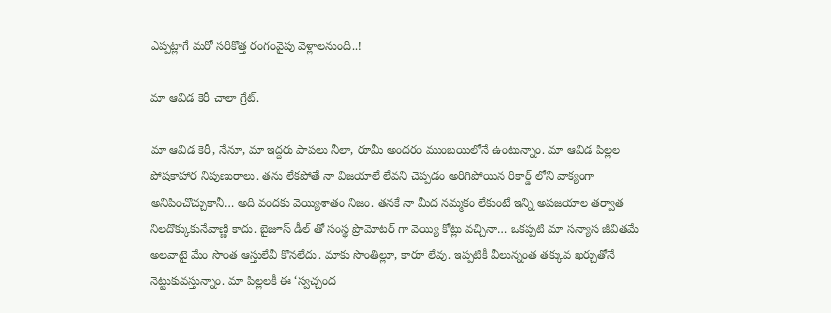ఎప్పట్లాగే మరో సరికొత్త రంగంవైపు వెళ్లాలనుంది..!

మా ఆవిడ కెరీ చాలా గ్రేట్.

మా ఆవిడ కెరీ, నేనూ, మా ఇద్దరు పాపలు నీలా, రూమీ అందరం ముంబయిలోనే ఉంటున్నాం. మా ఆవిడ పిల్లల పోషకాహార నిపుణురాలు. తను లేకపోతే నా విజయాలే లేవని చెప్పడం అరిగిపోయిన రికార్డ్ లోని వాక్యంగా అనిపించొచ్చుకానీ… అది వందకు వెయ్యిశాతం నిజం. తనకే నా మీద నమ్మకం లేకుంటే ఇన్ని అపజయాల తర్వాత నిలదొక్కుకునేవాణ్ణి కాదు. బైజూస్ డీల్ తో సంస్థ ప్రొమోటర్ గా వెయ్యి కోట్లు వచ్చినా… ఒకప్పటి మా సన్యాస జీవితమే అలవాటై మేం సొంత ఆస్తులేవీ కొనలేదు. మాకు సొంతిల్లూ, కారూ లేవు. ఇప్పటికీ వీలున్నంత తక్కువ ఖర్చుతోనే నెట్టుకువస్తున్నాం. మా పిల్లలకీ ఈ ‘స్వచ్చంద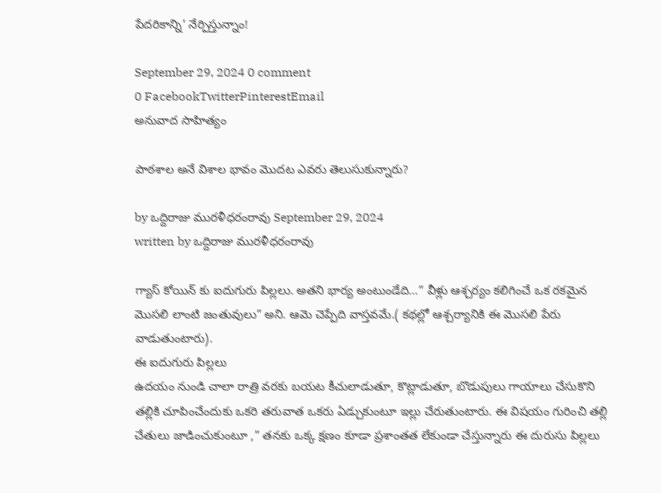పేదరికాన్ని’ నేర్పిస్తున్నాం!

September 29, 2024 0 comment
0 FacebookTwitterPinterestEmail
అనువాద సాహిత్యం

పాఠశాల అనే విశాల భావం మొదట ఎవరు తెలుసుకున్నారు?

by ఒద్దిరాజు మురళీధరంరావు September 29, 2024
written by ఒద్దిరాజు మురళీధరంరావు

గ్యాస్ కోయిన్ కు ఐదుగురు పిల్లలు. అతని భార్య అంటుండేది…” వీళ్లు ఆశ్చర్యం కలిగించే ఒక రకమైన మొసలి లాంటి జంతువులు” అని. ఆమె చెప్పేది వాస్తవమే.( కథల్లో ఆశ్చర్యానికి ఈ మొసలి పేరు వాడుతుంటారు).
ఈ ఐదుగురు పిల్లలు
ఉదయం నుండి చాలా రాత్రి వరకు బయట కీచులాడుతూ, కొట్లాడుతూ, బొడుపులు గాయాలు చేసుకొని తల్లికి చూపించేందుకు ఒకరి తరువాత ఒకరు ఏడ్చుకుంటూ ఇల్లు చేరుతుంటారు. ఈ విషయం గురించి తల్లి చేతులు జాడించుకుంటూ ,” తనకు ఒక్క క్షణం కూడా ప్రశాంతత లేకుండా చేస్తున్నారు ఈ దురుసు పిల్లలు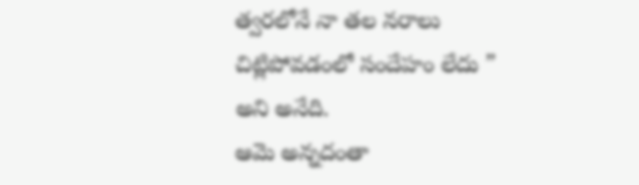త్వరలోనే నా తల నరాలు చిట్లిపోవడంలో సందేహం లేదు ” అని అనేది.
ఆమె అన్నదంతా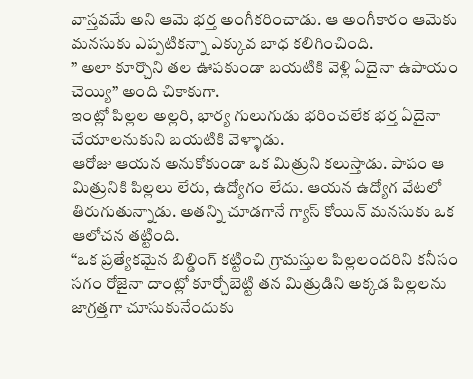వాస్తవమే అని ఆమె భర్త అంగీకరించాడు. ఆ అంగీకారం ఆమెకు మనసుకు ఎప్పటికన్నా ఎక్కువ బాధ కలిగించింది.
” అలా కూర్చొని తల ఊపకుండా బయటికి వెళ్లి ఏదైనా ఉపాయం చెయ్యి” అంది చికాకుగా.
ఇంట్లో పిల్లల అల్లరి, భార్య గులుగుడు భరించలేక భర్త ఏదైనా చేయాలనుకుని బయటికి వెళ్ళాడు.
ఆరోజు ఆయన అనుకోకుండా ఒక మిత్రుని కలుస్తాడు. పాపం ఆ మిత్రునికి పిల్లలు లేరు, ఉద్యోగం లేదు. ఆయన ఉద్యోగ వేటలో తిరుగుతున్నాడు. అతన్ని చూడగానే గ్యాస్ కోయిన్ మనసుకు ఒక ఆలోచన తట్టింది.
“ఒక ప్రత్యేకమైన బిల్డింగ్ కట్టించి గ్రామస్తుల పిల్లలందరిని కనీసం సగం రోజైనా దాంట్లో కూర్చోబెట్టి తన మిత్రుడిని అక్కడ పిల్లలను జాగ్రత్తగా చూసుకునేందుకు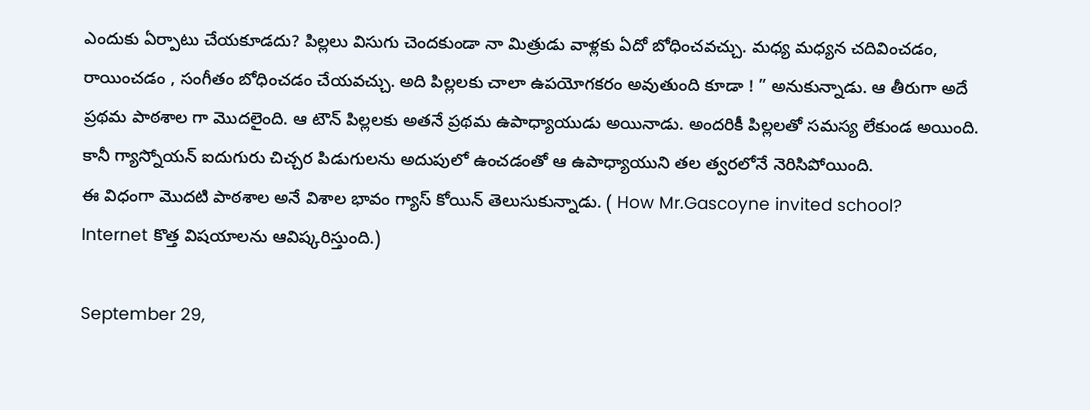ఎందుకు ఏర్పాటు చేయకూడదు? పిల్లలు విసుగు చెందకుండా నా మిత్రుడు వాళ్లకు ఏదో బోధించవచ్చు. మధ్య మధ్యన చదివించడం, రాయించడం , సంగీతం బోధించడం చేయవచ్చు. అది పిల్లలకు చాలా ఉపయోగకరం అవుతుంది కూడా ! ” అనుకున్నాడు. ఆ తీరుగా అదే ప్రథమ పాఠశాల గా మొదలైంది. ఆ టౌన్ పిల్లలకు అతనే ప్రథమ ఉపాధ్యాయుడు అయినాడు. అందరికీ పిల్లలతో సమస్య లేకుండ అయింది. కానీ గ్యాస్నోయన్ ఐదుగురు చిచ్చర పిడుగులను అదుపులో ఉంచడంతో ఆ ఉపాధ్యాయుని తల త్వరలోనే నెరిసిపోయింది.
ఈ విధంగా మొదటి పాఠశాల అనే విశాల భావం గ్యాస్ కోయిన్ తెలుసుకున్నాడు. ( How Mr.Gascoyne invited school?
Internet కొత్త విషయాలను ఆవిష్కరిస్తుంది.)

September 29,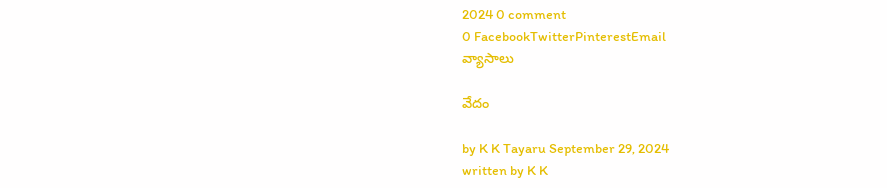2024 0 comment
0 FacebookTwitterPinterestEmail
వ్యాసాలు

వేదం

by K K Tayaru September 29, 2024
written by K K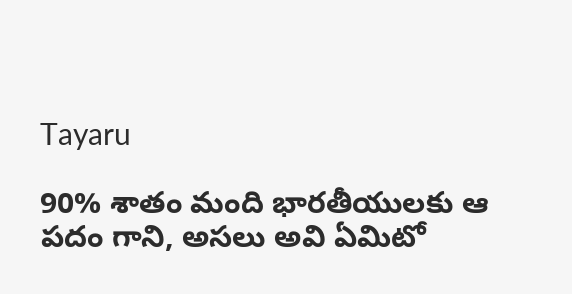Tayaru

90% శాతం మంది భారతీయులకు ఆ పదం గాని, అసలు అవి ఏమిటో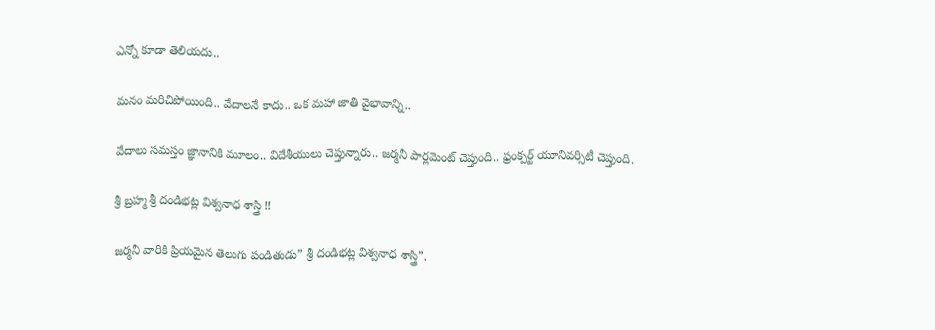ఎన్నో కూడా తెలియదు..

మనం మరిచిపోయింది.. వేదాలనే కాదు.. ఒక మహా జాతి వైభావాన్ని..

వేదాలు సమస్తం జ్ఞానానికి మూలం.. విదేశీయులు చెప్తున్నారు.. జర్మనీ పార్లమెంట్ చెప్తుంది.. ఫ్రంక్పర్ట్ యూనివర్సిటీ చెప్తుంది.

శ్రీ బ్రహ్మ శ్రీ దండిభట్ల విశ్వనాధ శాస్త్రి !!

జర్మనీ వారికి ప్రియమైన తెలుగు పండితుడు” శ్రీ దండిభట్ల విశ్వనాధ శాస్త్రి”.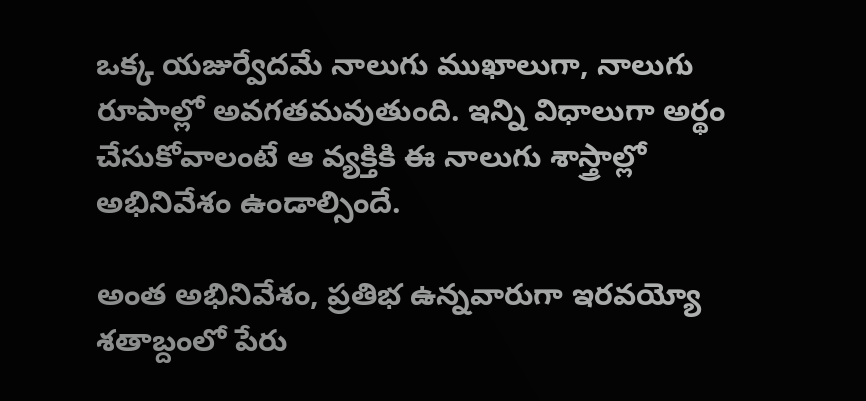ఒక్క యజుర్వేదమే నాలుగు ముఖాలుగా, నాలుగు రూపాల్లో అవగతమవుతుంది. ఇన్ని విధాలుగా అర్థం చేసుకోవాలంటే ఆ వ్యక్తికి ఈ నాలుగు శాస్త్రాల్లో అభినివేశం ఉండాల్సిందే.

అంత అభినివేశం, ప్రతిభ ఉన్నవారుగా ఇరవయ్యో శతాబ్దంలో పేరు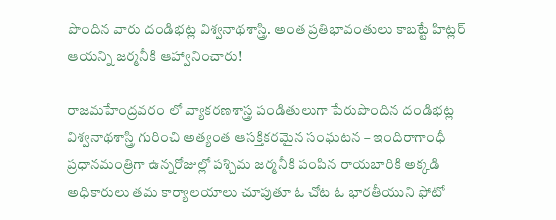పొందిన వారు దండిభట్ల విశ్వనాథశాస్త్రి. అంత ప్రతిభావంతులు కాబట్టే హిట్లర్‌ ఆయన్ని జర్మనీకి ఆహ్వానించారు!

రాజమహేంద్రవరం లో వ్యాకరణశాస్త్ర పండితులుగా పేరుపొందిన దండిభట్ల విశ్వనాథశాస్త్రి గురించి అత్యంత ఆసక్తికరమైన సంఘటన – ఇందిరాగాంధీ ప్రధానమంత్రిగా ఉన్నరోజుల్లో పశ్చిమ జర్మనీకి పంపిన రాయబారికి అక్కడి అధికారులు తమ కార్యాలయాలు చూపుతూ ఓ చోట ఓ భారతీయుని ఫోటో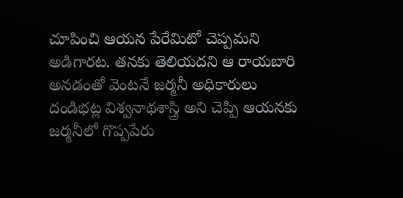చూపించి ఆయన పేరేమిటో చెప్పమని అడిగారట. తనకు తెలియదని ఆ రాయబారి అనడంతో వెంటనే జర్మనీ అధికారులు దండిభట్ల విశ్వనాథశాస్త్రి అని చెప్పి ఆయనకు జర్మనీలో గొప్పపేరు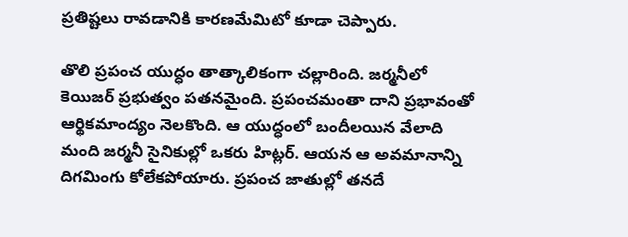ప్రతిష్టలు రావడానికి కారణమేమిటో కూడా చెప్పారు.

తొలి ప్రపంచ యుద్ధం తాత్కాలికంగా చల్లారింది. జర్మనీలో కెయిజర్‌ ప్రభుత్వం పతనమైంది. ప్రపంచమంతా దాని ప్రభావంతో ఆర్థికమాంద్యం నెలకొంది. ఆ యుద్ధంలో బందీలయిన వేలాది మంది జర్మనీ సైనికుల్లో ఒకరు హిట్లర్‌. ఆయన ఆ అవమానాన్ని దిగమింగు కోలేకపోయారు. ప్రపంచ జాతుల్లో తనదే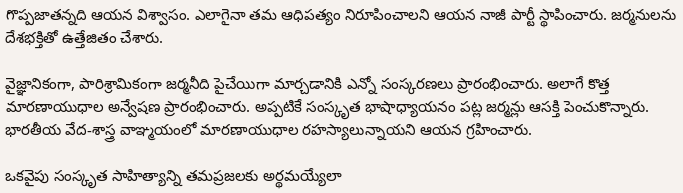గొప్పజాతన్నది ఆయన విశ్వాసం. ఎలాగైనా తమ ఆధిపత్యం నిరూపించాలని ఆయన నాజీ పార్టీ స్థాపించారు. జర్మనులను దేశభక్తితో ఉత్తేజితం చేశారు.

వైజ్ఞానికంగా, పారిశ్రామికంగా జర్మనీది పైచేయిగా మార్చడానికి ఎన్నో సంస్కరణలు ప్రారంభించారు. అలాగే కొత్త మారణాయుధాల అన్వేషణ ప్రారంభించారు. అప్పటికే సంస్కృత భాషాధ్యాయనం పట్ల జర్మన్లు ఆసక్తి పెంచుకొన్నారు. భారతీయ వేద-శాస్త్ర వాఞ్మయంలో మారణాయుధాల రహస్యాలున్నాయని ఆయన గ్రహించారు.

ఒకవైపు సంస్కృత సాహిత్యాన్ని తమప్రజలకు అర్థమయ్యేలా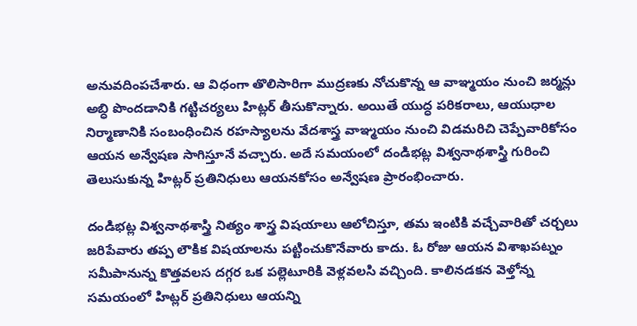అనువదింపచేశారు. ఆ విధంగా తొలిసారిగా ముద్రణకు నోచుకొన్న ఆ వాఞ్మయం నుంచి జర్మన్లు అబ్ధి పొందడానికి గట్టిచర్యలు హిట్లర్‌ తీసుకొన్నారు. అయితే యుద్ధ పరికరాలు, ఆయుధాల నిర్మాణానికి సంబంధించిన రహస్యాలను వేదశాస్త్ర వాఞ్మయం నుంచి విడమరిచి చెప్పేవారికోసం ఆయన అన్వేషణ సాగిస్తూనే వచ్చారు. అదే సమయంలో దండిభట్ల విశ్వనాథశాస్త్రి గురించి తెలుసుకున్న హిట్లర్‌ ప్రతినిధులు ఆయనకోసం అన్వేషణ ప్రారంభించారు.

దండిభట్ల విశ్వనాథశాస్త్రి నిత్యం శాస్త్ర విషయాలు ఆలోచిస్తూ, తమ ఇంటికి వచ్చేవారితో చర్చలు జరిపేవారు తప్ప లౌకిక విషయాలను పట్టించుకొనేవారు కాదు. ఓ రోజు ఆయన విశాఖపట్నం సమీపానున్న కొత్తవలస దగ్గర ఒక పల్లెటూరికి వెళ్లవలసి వచ్చింది. కాలినడకన వెళ్తోన్న సమయంలో హిట్లర్‌ ప్రతినిధులు ఆయన్ని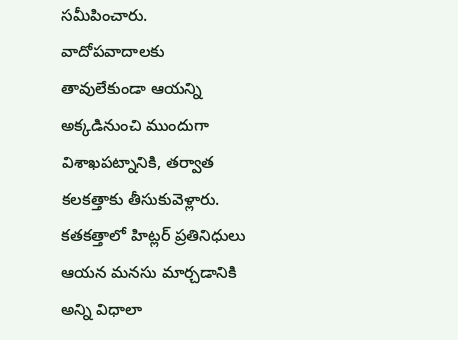సమీపించారు. వాదోపవాదాలకు తావులేకుండా ఆయన్ని అక్కడినుంచి ముందుగా విశాఖపట్నానికి, తర్వాత కలకత్తాకు తీసుకువెళ్లారు. కతకత్తాలో హిట్లర్‌ ప్రతినిధులు ఆయన మనసు మార్చడానికి అన్ని విధాలా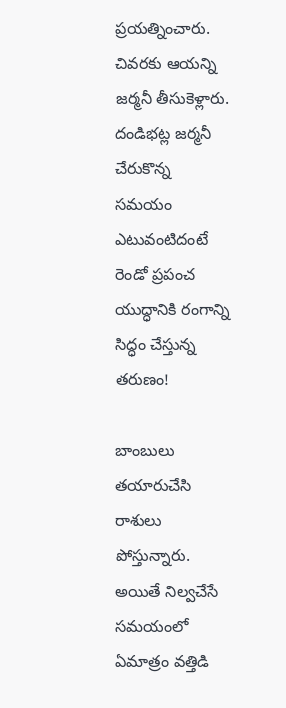ప్రయత్నించారు. చివరకు ఆయన్ని జర్మనీ తీసుకెళ్లారు. దండిభట్ల జర్మనీ చేరుకొన్న సమయం ఎటువంటిదంటే రెండో ప్రపంచ యుద్ధానికి రంగాన్ని సిద్ధం చేస్తున్న తరుణం!

బాంబులు తయారుచేసి రాశులు పోస్తున్నారు. అయితే నిల్వచేసే సమయంలో ఏమాత్రం వత్తిడి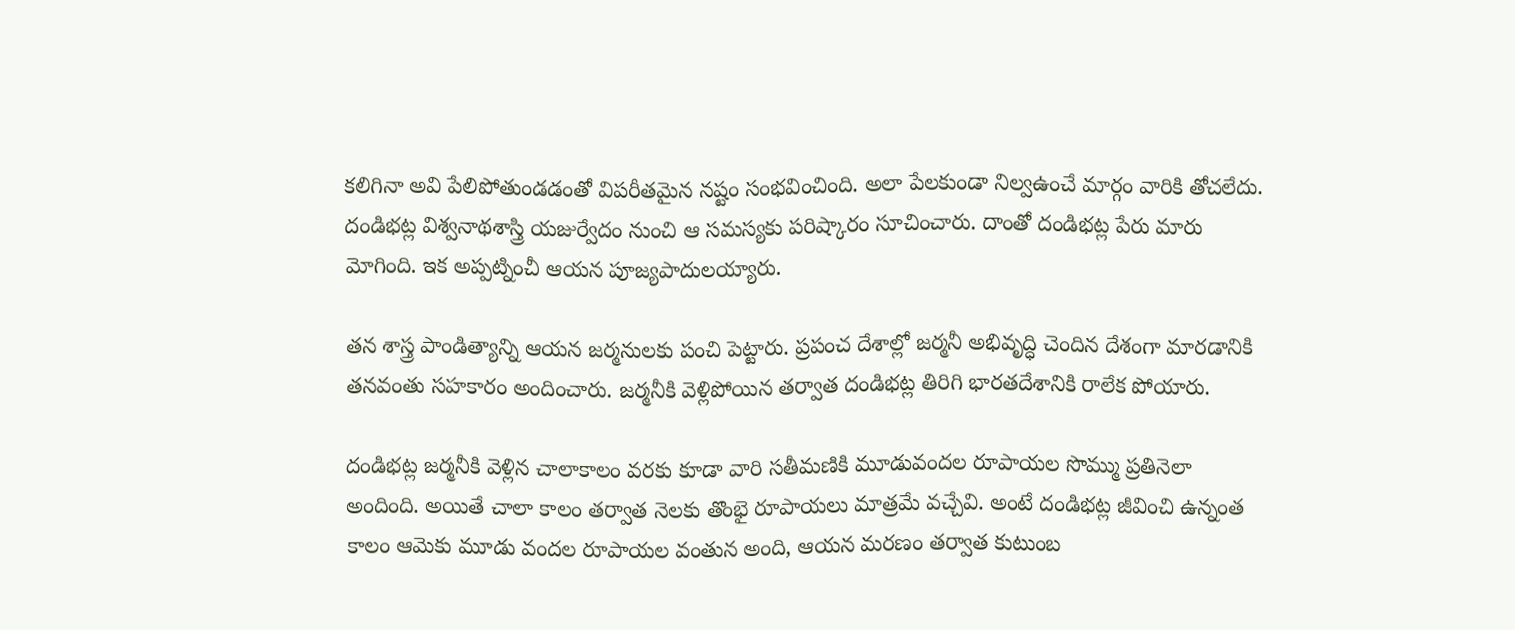కలిగినా అవి పేలిపోతుండడంతో విపరీతమైన నష్టం సంభవించింది. అలా పేలకుండా నిల్వఉంచే మార్గం వారికి తోచలేదు. దండిభట్ల విశ్వనాథశాస్త్రి యజుర్వేదం నుంచి ఆ సమస్యకు పరిష్కారం సూచించారు. దాంతో దండిభట్ల పేరు మారు మోగింది. ఇక అప్పట్నించీ ఆయన పూజ్యపాదులయ్యారు.

తన శాస్త్ర పాండిత్యాన్ని ఆయన జర్మనులకు పంచి పెట్టారు. ప్రపంచ దేశాల్లో జర్మనీ అభివృద్ధి చెందిన దేశంగా మారడానికి తనవంతు సహకారం అందించారు. జర్మనీకి వెళ్లిపోయిన తర్వాత దండిభట్ల తిరిగి భారతదేశానికి రాలేక పోయారు.

దండిభట్ల జర్మనీకి వెళ్లిన చాలాకాలం వరకు కూడా వారి సతీమణికి మూడువందల రూపాయల సొమ్ము ప్రతినెలా అందింది. అయితే చాలా కాలం తర్వాత నెలకు తొంభై రూపాయలు మాత్రమే వచ్చేవి. అంటే దండిభట్ల జీవించి ఉన్నంత కాలం ఆమెకు మూడు వందల రూపాయల వంతున అంది, ఆయన మరణం తర్వాత కుటుంబ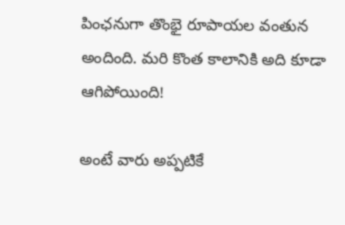పింఛనుగా తొంభై రూపాయల వంతున అందింది. మరి కొంత కాలానికి అది కూడా ఆగిపోయింది!

అంటే వారు అప్పటికే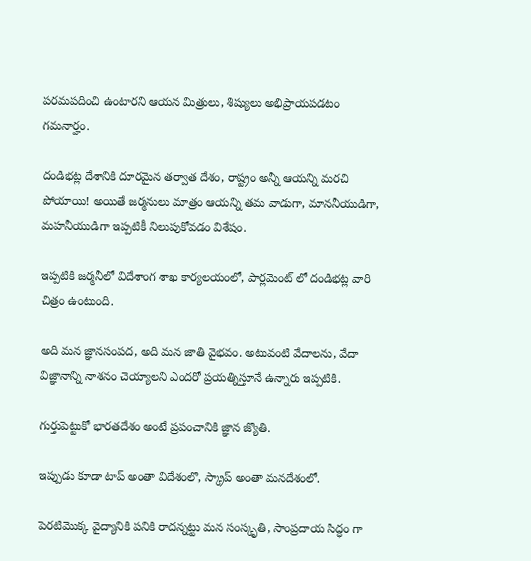పరమపదించి ఉంటారని ఆయన మిత్రులు, శిష్యులు అభిప్రాయపడటం గమనార్హం.

దండిభట్ల దేశానికి దూరమైన తర్వాత దేశం, రాష్ట్రం అన్నీ ఆయన్ని మరచి పోయాయి! అయితే జర్మనులు మాత్రం ఆయన్ని తమ వాడుగా, మాననీయుడిగా, మహనీయుడిగా ఇప్పటికీ నిలుపుకోవడం విశేషం.

ఇప్పటికి జర్మనీలో విదేశాంగ శాఖ కార్యలయంలో, పార్లమెంట్ లో దండిభట్ల వారి చిత్రం ఉంటుంది.

అది మన జ్ఞానసంపద, అది మన జాతి వైభవం. అటువంటి వేదాలను, వేదా విజ్ఞానాన్ని నాశనం చెయ్యాలని ఎందరో ప్రయత్నిస్తూనే ఉన్నారు ఇప్పటికి.

గుర్తుపెట్టుకో భారతదేశం అంటే ప్రపంచానికి జ్ఞాన జ్యొతి.

ఇప్పుడు కూడా టాప్ అంతా విదేశంలొ, స్క్రాప్ అంతా మనదేశంలో.

పెరటిమొక్క వైద్యానికి పనికి రాదన్నట్టు మన సంస్కృతి, సాంప్రదాయ సిద్ధం గా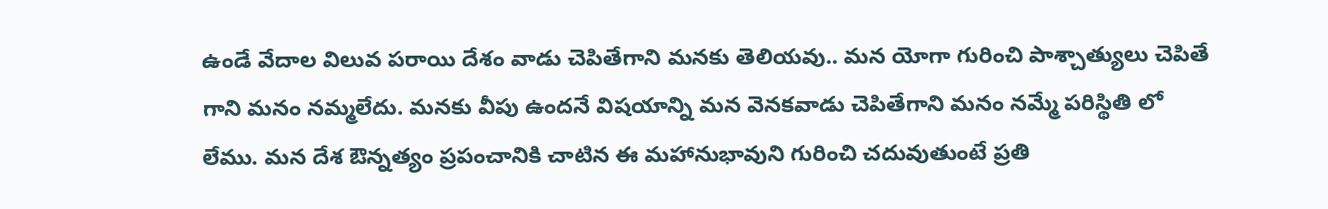ఉండే వేదాల విలువ పరాయి దేశం వాడు చెపితేగాని మనకు తెలియవు.. మన యోగా గురించి పాశ్చాత్యులు చెపితే గాని మనం నమ్మలేదు. మనకు వీపు ఉందనే విషయాన్ని మన వెనకవాడు చెపితేగాని మనం నమ్మే పరిస్థితి లో లేము. మన దేశ ఔన్నత్యం ప్రపంచానికి చాటిన ఈ మహానుభావుని గురించి చదువుతుంటే ప్రతి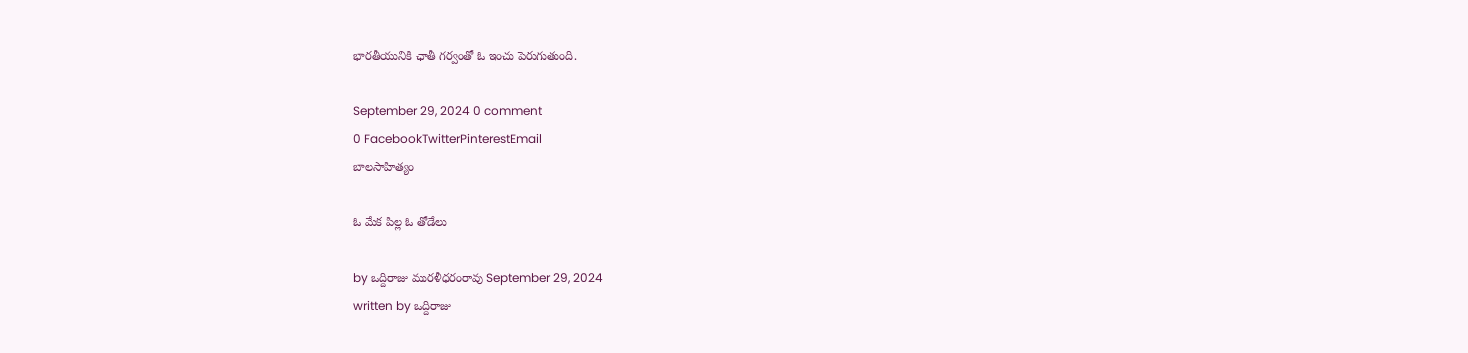భారతీయునికి ఛాతీ గర్వంతో ఓ ఇంచు పెరుగుతుంది.

September 29, 2024 0 comment
0 FacebookTwitterPinterestEmail
బాల‌సాహిత్యం

ఓ మేక పిల్ల ఓ తోడేలు

by ఒద్దిరాజు మురళీధరంరావు September 29, 2024
written by ఒద్దిరాజు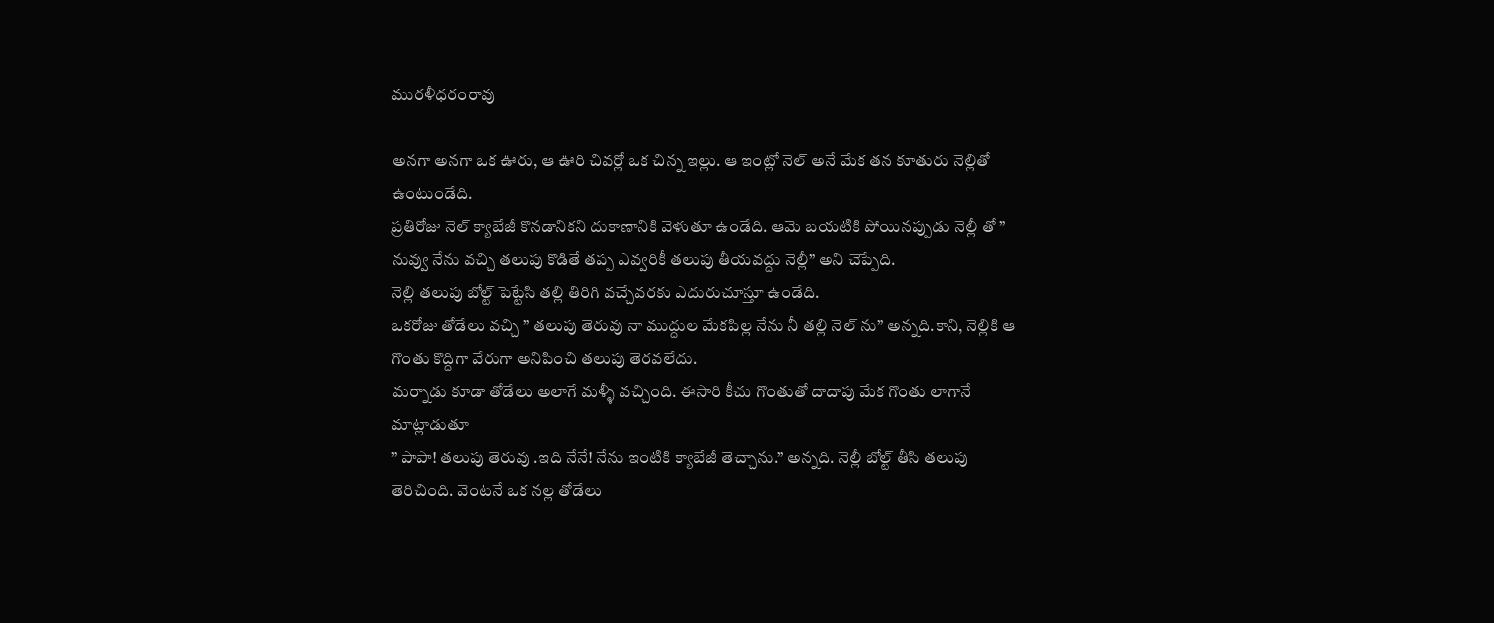మురళీధరంరావు

అనగా అనగా ఒక ఊరు, ఆ ఊరి చివర్లో ఒక చిన్న ఇల్లు. ఆ ఇంట్లో నెల్ అనే మేక తన కూతురు నెల్లితో ఉంటుండేది.
ప్రతిరోజు నెల్ క్యాబేజీ కొనడానికని దుకాణానికి వెళుతూ ఉండేది. ఆమె బయటికి పోయినప్పుడు నెల్లీ తో ” నువ్వు నేను వచ్చి తలుపు కొడితే తప్ప ఎవ్వరికీ తలుపు తీయవద్దు నెల్లీ” అని చెప్పేది.
నెల్లి తలుపు బోల్ట్ పెట్టేసి తల్లి తిరిగి వచ్చేవరకు ఎదురుచూస్తూ ఉండేది.
ఒకరోజు తోడేలు వచ్చి ” తలుపు తెరువు నా ముద్దుల మేకపిల్ల నేను నీ తల్లి నెల్ ను” అన్నది.కాని, నెల్లికి ఆ గొంతు కొద్దిగా వేరుగా అనిపించి తలుపు తెరవలేదు.
మర్నాడు కూడా తోడేలు అలాగే మళ్ళీ వచ్చింది. ఈసారి కీచు గొంతుతో దాదాపు మేక గొంతు లాగానే మాట్లాడుతూ
” పాపా! తలుపు తెరువు .ఇది నేనే! నేను ఇంటికి క్యాబేజీ తెచ్చాను.” అన్నది. నెల్లీ బోల్ట్ తీసి తలుపు తెరిచింది. వెంటనే ఒక నల్ల తోడేలు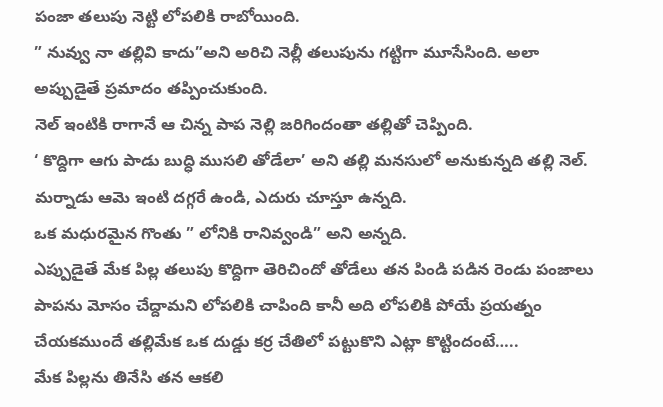పంజా తలుపు నెట్టి లోపలికి రాబోయింది.
” నువ్వు నా తల్లివి కాదు”అని అరిచి నెల్లీ తలుపును గట్టిగా మూసేసింది. అలా అప్పుడైతే ప్రమాదం తప్పించుకుంది.
నెల్ ఇంటికి రాగానే ఆ చిన్న పాప నెల్లి జరిగిందంతా తల్లితో చెప్పింది.
‘ కొద్దిగా ఆగు పాడు బుద్ధి ముసలి తోడేలా’ అని తల్లి మనసులో అనుకున్నది తల్లి నెల్.
మర్నాడు ఆమె ఇంటి దగ్గరే ఉండి, ఎదురు చూస్తూ ఉన్నది.
ఒక మధురమైన గొంతు ” లోనికి రానివ్వండి” అని అన్నది.
ఎప్పుడైతే మేక పిల్ల తలుపు కొద్దిగా తెరిచిందో తోడేలు తన పిండి పడిన రెండు పంజాలు పాపను మోసం చేద్దామని లోపలికి చాపింది కానీ అది లోపలికి పోయే ప్రయత్నం చేయకముందే తల్లిమేక ఒక దుడ్డు కర్ర చేతిలో పట్టుకొని ఎట్లా కొట్టిందంటే…..
మేక పిల్లను తినేసి తన ఆకలి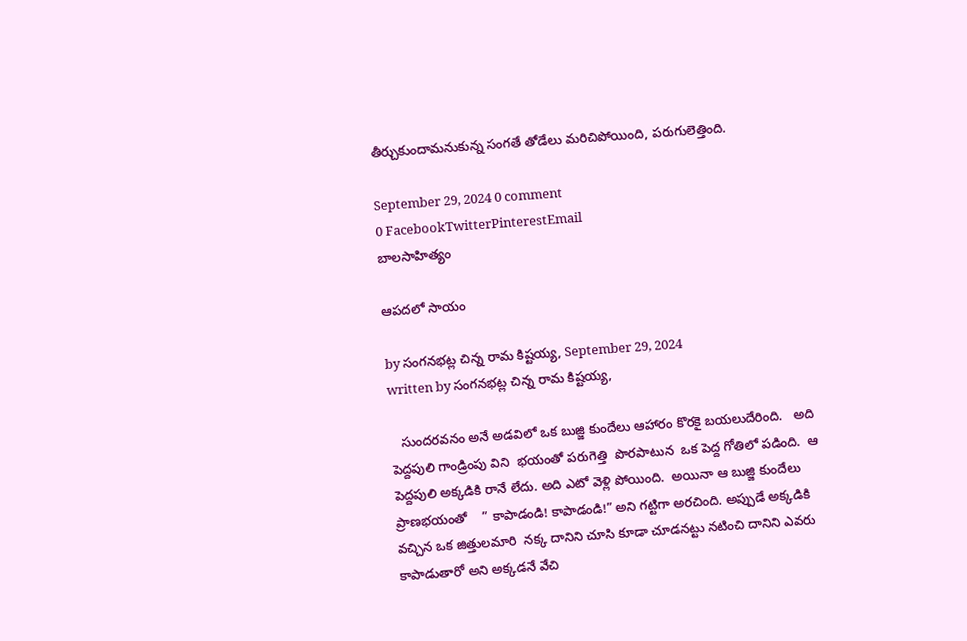తీర్చుకుందామనుకున్న సంగతే తోడేలు మరిచిపోయింది, పరుగులెత్తింది.

September 29, 2024 0 comment
0 FacebookTwitterPinterestEmail
బాల‌సాహిత్యం

ఆపదలో సాయం

by సంగనభట్ల చిన్న రామ కిష్టయ్య, September 29, 2024
written by సంగనభట్ల చిన్న రామ కిష్టయ్య,

   సుందరవనం అనే అడవిలో ఒక బుజ్జి కుందేలు ఆహారం కొరకై బయలుదేరింది.   అది పెద్దపులి గాండ్రింపు విని  భయంతో పరుగెత్తి  పొరపాటున  ఒక పెద్ద గోతిలో పడింది.  ఆ పెద్దపులి అక్కడికి రానే లేదు. అది ఎటో వెళ్లి పోయింది.  అయినా ఆ బుజ్జి కుందేలు ప్రాణభయంతో    ” కాపాడండి! కాపాడండి!” అని గట్టిగా అరచింది. అప్పుడే అక్కడికి వచ్చిన ఒక జిత్తులమారి  నక్క దానిని చూసి కూడా చూడనట్టు నటించి దానిని ఎవరు కాపాడుతారో అని అక్కడనే వేచి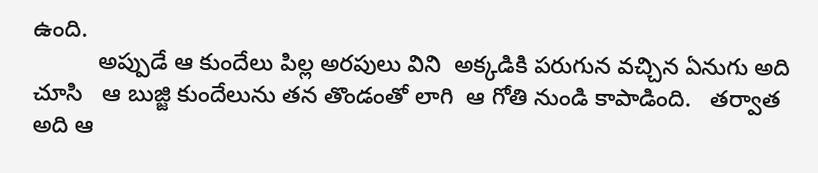ఉంది.
          అప్పుడే ఆ కుందేలు పిల్ల అరపులు విని  అక్కడికి పరుగున వచ్చిన ఏనుగు అది చూసి   ఆ బుజ్జి కుందేలును తన తొండంతో లాగి  ఆ గోతి నుండి కాపాడింది.   తర్వాత అది ఆ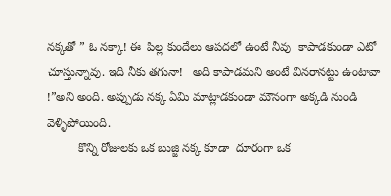నక్కతో ” ఓ నక్కా! ఈ  పిల్ల కుందేలు ఆపదలో ఉంటే నీవు  కాపాడకుండా ఎటో చూస్తున్నావు. ఇది నీకు తగునా!   అది కాపాడమని అంటే వినరానట్టు ఉంటావా !”అని అంది. అప్పుడు నక్క ఏమి మాట్లాడకుండా మౌనంగా అక్కడి నుండి  వెళ్ళిపోయింది.
         కొన్ని రోజులకు ఒక బుజ్జి నక్క కూడా  దూరంగా ఒక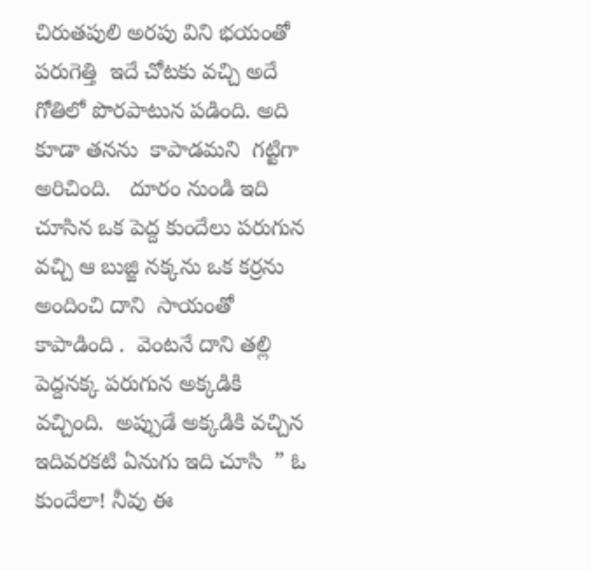చిరుతపులి అరపు విని భయంతో పరుగెత్తి  ఇదే చోటకు వచ్చి అదే గోతిలో పొరపాటున పడింది. అది కూడా తనను  కాపాడమని  గట్టిగా అరిచింది.   దూరం నుండి ఇది చూసిన ఒక పెద్ద కుందేలు పరుగున వచ్చి ఆ బుజ్జి నక్కను ఒక కర్రను అందించి దాని  సాయంతో కాపాడింది .  వెంటనే దాని తల్లి  పెద్దనక్క పరుగున అక్కడికి వచ్చింది.  అప్పుడే అక్కడికి వచ్చిన ఇదివరకటి ఏనుగు ఇది చూసి  ” ఓ కుందేలా! నీవు ఈ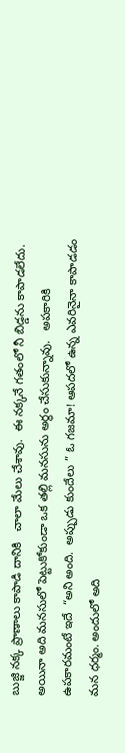బుజ్జి నక్క ప్రాణాలు కాపాడి దానికి   చాలా మేలు చేశావు.  ఈ నక్కనే గతంలో నీ బిడ్డను కాపాడలేదు. అయినా అది మనసులో పెట్టుకోకుండా ఒక తల్లి మనసును అర్థం చేసుకున్నావు.   అపకారికి ఉపకారమంటే ఇదే  “అని అంది.  అప్పుడు కుందేలు ” ఓ గజమా! ఆపదలో ఉన్న ఎవరినైనా కాపాడడం మన ధర్మం. అందులో అది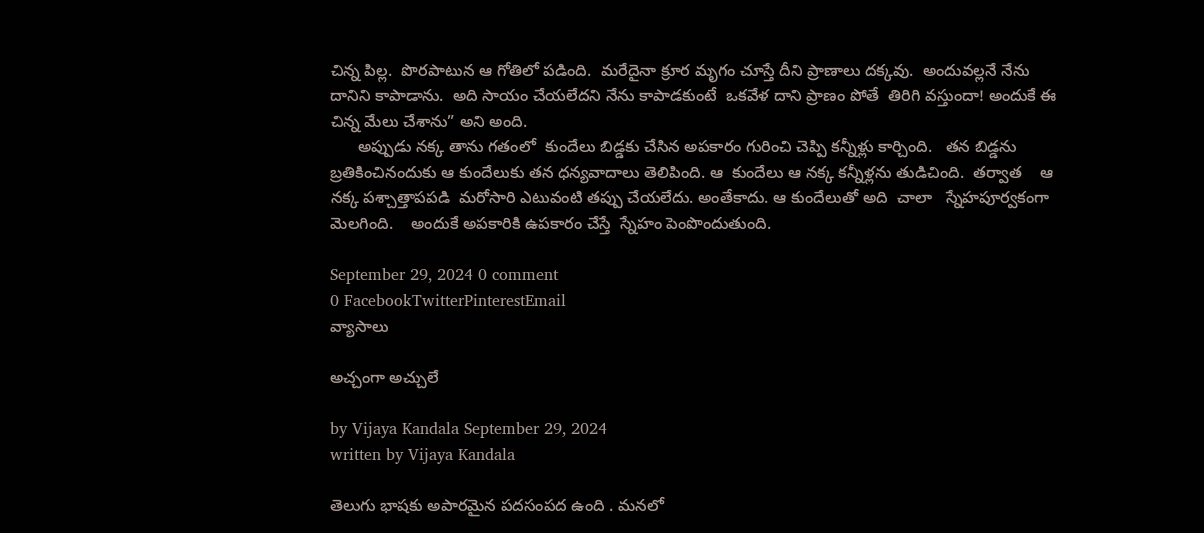చిన్న పిల్ల.  పొరపాటున ఆ గోతిలో పడింది.  మరేదైనా క్రూర మృగం చూస్తే దీని ప్రాణాలు దక్కవు.  అందువల్లనే నేను దానిని కాపాడాను.  అది సాయం చేయలేదని నేను కాపాడకుంటే  ఒకవేళ దాని ప్రాణం పోతే  తిరిగి వస్తుందా! అందుకే ఈ చిన్న మేలు చేశాను” అని అంది.
      అప్పుడు నక్క తాను గతంలో  కుందేలు బిడ్డకు చేసిన అపకారం గురించి చెప్పి కన్నీళ్లు కార్చింది.   తన బిడ్డను బ్రతికించినందుకు ఆ కుందేలుకు తన ధన్యవాదాలు తెలిపింది. ఆ  కుందేలు ఆ నక్క కన్నీళ్లను తుడిచింది.  తర్వాత    ఆ నక్క పశ్చాత్తాపపడి  మరోసారి ఎటువంటి తప్పు చేయలేదు. అంతేకాదు. ఆ కుందేలుతో అది  చాలా   స్నేహపూర్వకంగా మెలగింది.    అందుకే అపకారికి ఉపకారం చేస్తే  స్నేహం పెంపొందుతుంది.

September 29, 2024 0 comment
0 FacebookTwitterPinterestEmail
వ్యాసాలు

అచ్చంగా అచ్చులే

by Vijaya Kandala September 29, 2024
written by Vijaya Kandala

తెలుగు భాషకు అపారమైన పదసంపద ఉంది . మనలో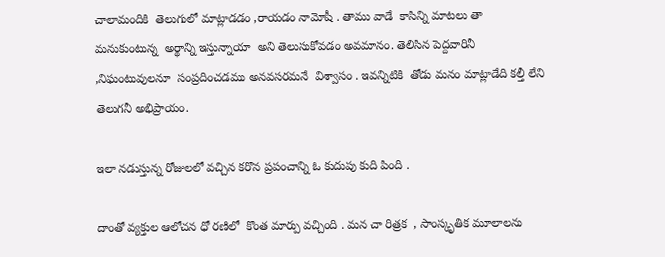చాలామందికి  తెలుగులో మాట్లాడడం ,రాయడం నామోషీ . తాము వాడే  కాసిన్ని మాటలు తా మనుకుంటున్న  అర్థాన్ని ఇస్తున్నాయా  అని తెలుసుకోవడం అవమానం. తెలిసిన పెద్దవారినీ ,నిఘంటువులనూ  సంప్రదించడము అనవసరమనే  విశ్వాసం . ఇవన్నిటికి  తోడు మనం మాట్లాడేది కల్తీ లేని తెలుగనీ అభిప్రాయం.

ఇలా నడుస్తున్న రోజులలో వచ్చిన కరొన ప్రపంచాన్ని ఓ కుదుపు కుది పింది .

దాంతో వ్యక్తుల ఆలోచన ధో రణిలో  కొంత మార్పు వచ్చింది . మన చా రిత్రక  , సాంస్కృతిక మూలాలను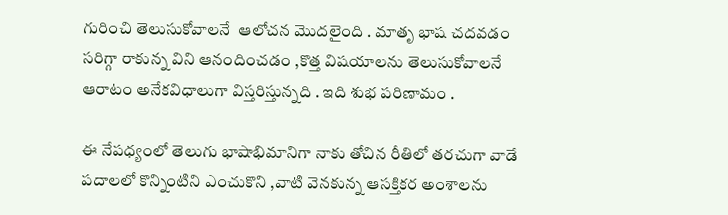గురించి తెలుసుకోవాలనే  ఆలోచన మొదలైంది . మాతృ భాష చదవడం   సరిగ్గా రాకున్న విని ఆనందించడం ,కొత్త విషయాలను తెలుసుకోవాలనే ఆరాటం అనేకవిధాలుగా విస్తరిస్తున్నది . ఇది శుభ పరిణామం .

ఈ నేపధ్యంలో తెలుగు భాషాభిమానిగా నాకు తోచిన రీతిలో తరచుగా వాడే  పదాలలో కొన్నింటిని ఎంచుకొని ,వాటి వెనకున్న ఆసక్తికర అంశాలను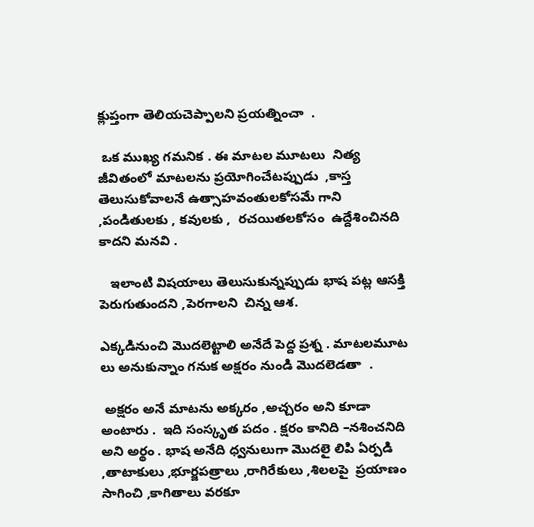క్లుప్తంగా తెలియచెప్పాలని ప్రయత్నించా  .

 ఒక ముఖ్య గమనిక . ఈ మాటల మూటలు  నిత్య జీవితంలో మాటలను ప్రయోగించేటప్పుడు  ,కాస్త  తెలుసుకోవాలనే ఉత్సాహవంతులకోసమే గాని ,పండితులకు , కవులకు ,  రచయితలకోసం  ఉద్దేశించినది కాదని మనవి .

   ఇలాంటి విషయాలు తెలుసుకున్నప్పుడు భాష పట్ల ఆసక్తి పెరుగుతుందని ,పెరగాలని  చిన్న ఆశ.

ఎక్కడినుంచి మొదలెట్టాలి అనేదే పెద్ద ప్రశ్న . మాటలమూట  లు అనుకున్నాం గనుక అక్షరం నుండి మొదలెడతా  .

 అక్షరం అనే మాటను అక్కరం ,అచ్చరం అని కూడా అంటారు .  ఇది సంస్కృత పదం . క్షరం కానిది –నశించనిది అని అర్థం . భాష అనేది ధ్వనులుగా మొదలై లిపి ఏర్పడి ,తాటాకులు ,భూర్జపత్రాలు ,రాగిరేకులు ,శిలలపై  ప్రయాణం సాగించి ,కాగితాలు వరకూ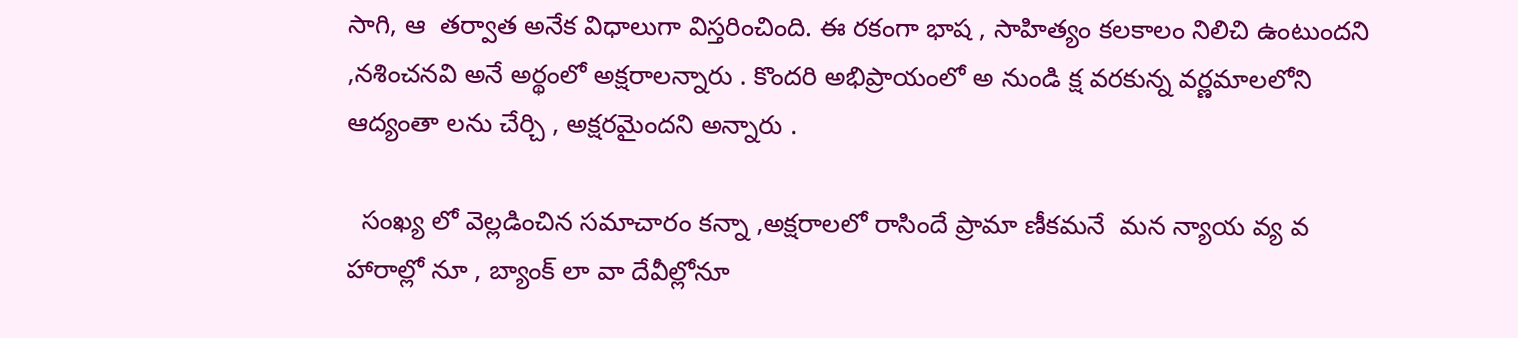సాగి, ఆ  తర్వాత అనేక విధాలుగా విస్తరించింది. ఈ రకంగా భాష , సాహిత్యం కలకాలం నిలిచి ఉంటుందని ,నశించనవి అనే అర్థంలో అక్షరాలన్నారు . కొందరి అభిప్రాయంలో అ నుండి క్ష వరకున్న వర్ణమాలలోని ఆద్యంతా లను చేర్చి , అక్షరమైందని అన్నారు .

  సంఖ్య లో వెల్లడించిన సమాచారం కన్నా ,అక్షరాలలో రాసిందే ప్రామా ణీకమనే  మన న్యాయ వ్య వ హారాల్లో నూ , బ్యాంక్ లా వా దేవీల్లోనూ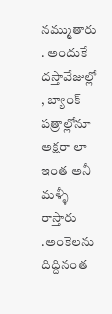నమ్ముతారు . అందుకే దస్తావేజుల్లో  , బ్యాంక్ పత్రాల్లోనూ అక్షరా లా ఇంత అనీ  మళ్ళీ రాస్తారు .అంకెలను దిద్దినంత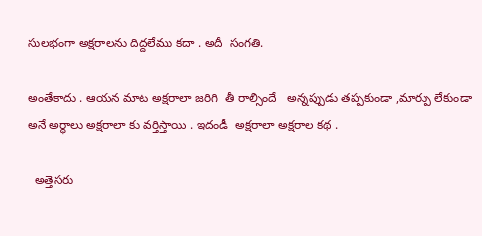సులభంగా అక్షరాలను దిద్దలేము కదా . అదీ  సంగతి.

అంతేకాదు . ఆయన మాట అక్షరాలా జరిగి  తీ రాల్సిందే   అన్నప్పుడు తప్పకుండా ,మార్పు లేకుండా అనే అర్థాలు అక్షరాలా కు వర్తిస్తాయి . ఇదండీ  అక్షరాలా అక్షరాల కథ .

  అత్తెసరు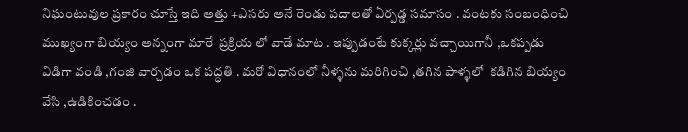నిఘంటువుల ప్రకారం చూస్తే ఇది అత్తు +ఎసరు అనే రెండు పదాలతో ఏర్పడ్డ సమాసం . వంటకు సంబంధించి ముఖ్యంగా బియ్యం అన్నంగా మారే  ప్రక్రియ లో వాడే మాట . ఇప్పుడంటే కుక్కర్లు వచ్చాయిగానీ ,ఒకప్పడు విడిగా వండి ,గంజి వార్చడం ఒక పద్ధతి . మరో విధానంలో నీళ్ళను మరిగించి ,తగిన పాళ్ళలో  కడిగిన బియ్యం వేసి ,ఉడికించడం .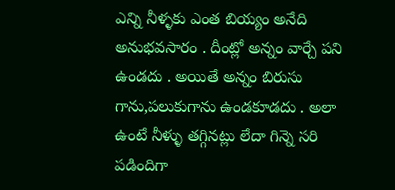ఎన్ని నీళ్ళకు ఎంత బియ్యం అనేది అనుభవసారం . దీంట్లో అన్నం వార్చే పని ఉండదు . అయితే అన్నం బిరుసు గాను,పలుకుగాను ఉండకూడదు . అలా ఉంటే నీళ్ళు తగ్గినట్లు లేదా గిన్నె సరి పడిందిగా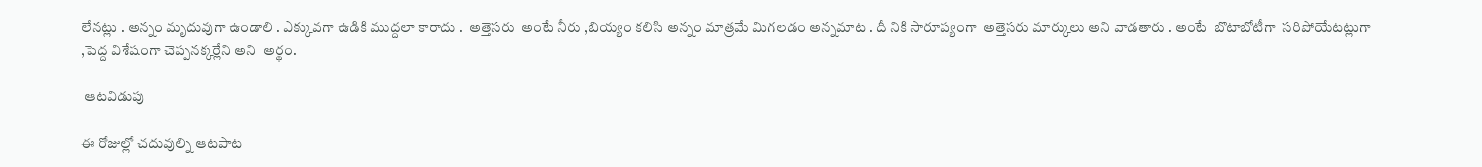లేనట్లు . అన్నం మృదువుగా ఉండాలి . ఎక్కువగా ఉడికి ముద్దలా కారాదు .  అత్తెసరు  అంటే నీరు ,బియ్యం కలిసి అన్నం మాత్రమే మిగలడం అన్నమాట . దీ నికి సారూప్యంగా  అత్తెసరు మార్కులు అని వాడతారు . అంటే  బొటాబోటీగా  సరిపోయేటట్లుగా ,పెద్ద విశేషంగా చెప్పనక్కర్లేని అని  అర్థం.

 ఆటవిడుపు

ఈ రోజుల్లో చదువుల్ని ఆటపాట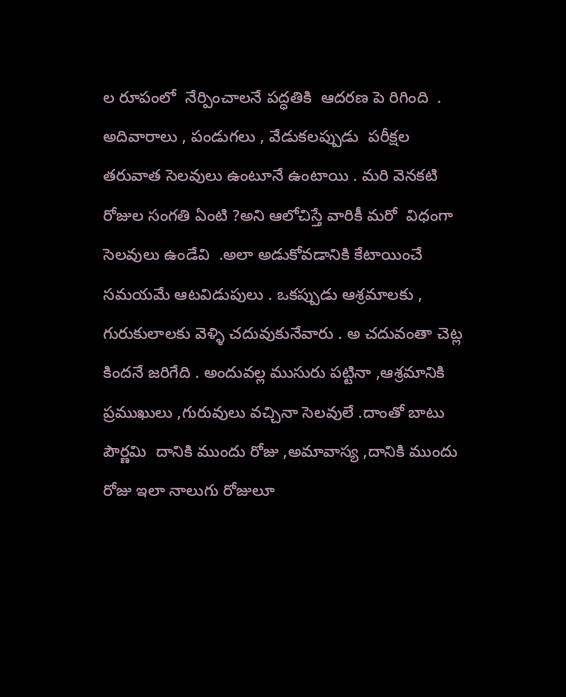ల రూపంలో  నేర్పించాలనే పద్ధతికి  ఆదరణ పె రిగింది  . అదివారాలు , పండుగలు , వేడుకలప్పుడు  పరీక్షల తరువాత సెలవులు ఉంటూనే ఉంటాయి . మరి వెనకటి రోజుల సంగతి ఏంటి ?అని ఆలోచిస్తే వారికీ మరో  విధంగా సెలవులు ఉండేవి  .అలా అడుకోవడానికి కేటాయించే సమయమే ఆటవిడుపులు . ఒకప్పుడు ఆశ్రమాలకు , గురుకులాలకు వెళ్ళి చదువుకునేవారు . అ చదువంతా చెట్ల కిందనే జరిగేది . అందువల్ల ముసురు పట్టినా ,ఆశ్రమానికి ప్రముఖులు ,గురువులు వచ్చినా సెలవులే .దాంతో బాటు పౌర్ణమి  దానికి ముందు రోజు ,అమావాస్య ,దానికి ముందు రోజు ఇలా నాలుగు రోజులూ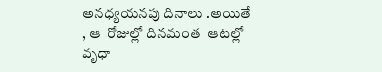అనధ్యయనపు దినాలు .అయితే , ఆ  రోజుల్లో దినమంత  ఆటల్లో  వృధా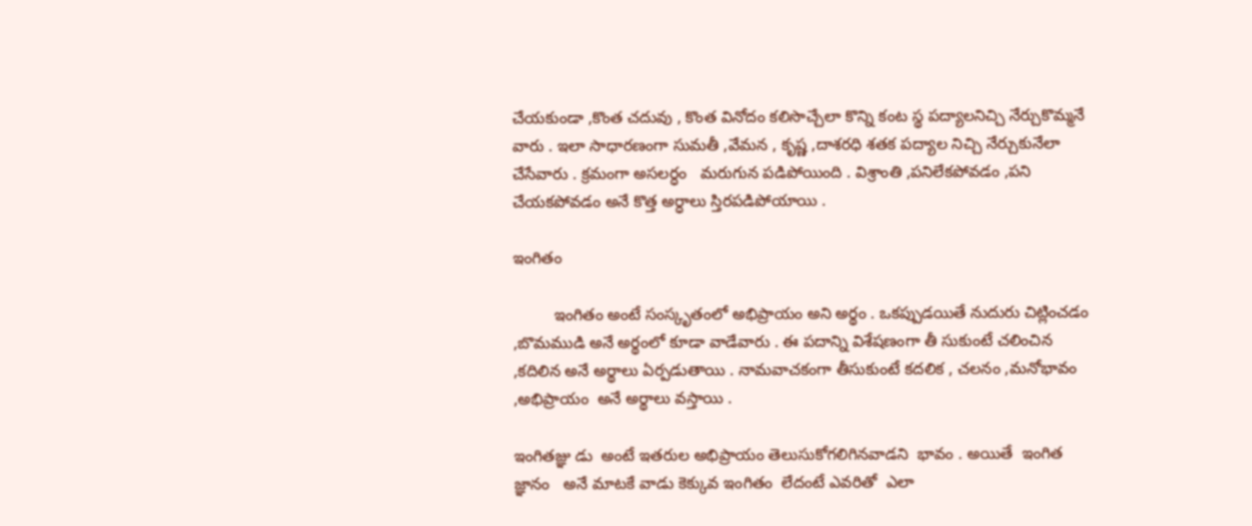చేయకుండా ,కొంత చదువు , కొంత వినోదం కలిసొచ్చేలా కొన్ని కంట స్థ పద్యాలనిచ్చి నేర్చుకొమ్మనే వారు . ఇలా సాధారణంగా సుమతీ ,వేమన , కృష్ణ ,దాశరధి శతక పద్యాల నిచ్చి నేర్చుకునేలా  చేసేవారు . క్రమంగా అసలర్ధం   మరుగున పడిపోయింది . విశ్రాంతి ,పనిలేకపోవడం ,పని చేయకపోవడం అనే కొత్త అర్ధాలు స్తిరపడిపోయాయి .

ఇంగితం

         ఇంగితం అంటే సంస్కృతంలో అభిప్రాయం అని అర్థం . ఒకప్పుడయితే నుదురు చిట్లించడం ,బొమముడి అనే అర్థంలో కూడా వాడేవారు . ఈ పదాన్ని విశేషణంగా తీ సుకుంటే చలించిన ,కదిలిన అనే అర్థాలు ఏర్పడుతాయి . నామవాచకంగా తీసుకుంటే కదలిక , చలనం ,మనోభావం ,అభిప్రాయం  అనే అర్థాలు వస్తాయి .

ఇంగితజ్ఞు డు  అంటే ఇతరుల అభిప్రాయం తెలుసుకోగలిగినవాడని  భావం . అయితే  ఇంగిత  జ్ఞానం   అనే మాటకే వాడు కెక్కువ ఇంగితం  లేదంటే ఎవరితో  ఎలా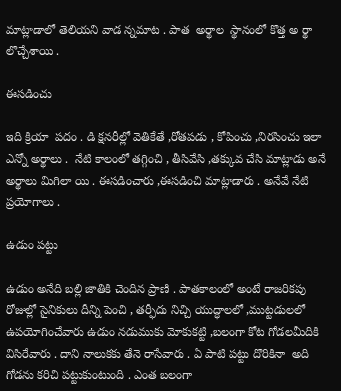మాట్లాడాలో తెలియని వాడ న్నమాట . పాత  అర్థాల  స్థానంలో కొత్త అ ర్థా లొచ్చేశాయి .

ఈసడించు

ఇది క్రియా  పదం . డి క్షనరీల్లో వెతికేతే ,రోతపడు , కోపించు ,నిరసించు ఇలా ఎన్నో అర్థాలు .  నేటి కాలంలో తగ్గించి , తీసివేసి ,తక్కువ చేసి మాట్లాడు అనే అర్థాలు మిగిలా యి . ఈసడించారు ,ఈసడించి మాట్లాడారు . అనేవే నేటి ప్రయోగాలు .

ఉడుం పట్టు

ఉడుం అనేది బల్లి జాతికి చెందిన ప్రాణి . పాతకాలంలో అంటే రాజరికపు రోజుల్లో సైనికులు దీన్ని పెంచి , తర్ఫీదు నిచ్చి యుద్ధాలలో ,ముట్టడులలో  ఉపయోగించేవారు ఉడుం నడుముకు మోకుకట్టి ,బలంగా కోట గోడలమీదికి విసిరేవారు . దాని నాలుకకు తేనె రాసేవారు . ఏ పాటి పట్టు దొరికినా  అది గోడను కరిచి పట్టుకుంటుంది . ఎంత బలంగా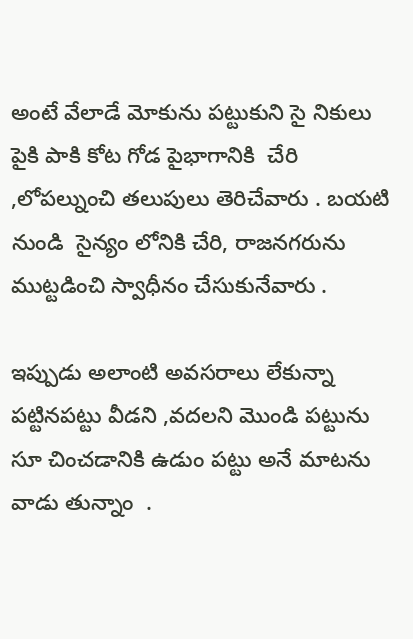అంటే వేలాడే మోకును పట్టుకుని సై నికులు పైకి పాకి కోట గోడ పైభాగానికి  చేరి ,లోపల్నుంచి తలుపులు తెరిచేవారు . బయటి నుండి  సైన్యం లోనికి చేరి, రాజనగరును ముట్టడించి స్వాధీనం చేసుకునేవారు .

ఇప్పుడు అలాంటి అవసరాలు లేకున్నా పట్టినపట్టు వీడని ,వదలని మొండి పట్టును సూ చించడానికి ఉడుం పట్టు అనే మాటను వాడు తున్నాం  .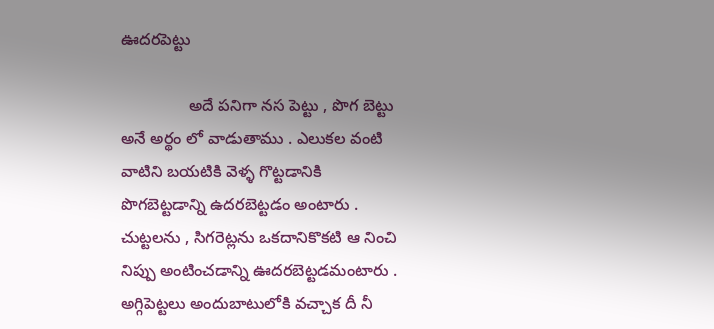ఊదరపెట్టు

               అదే పనిగా నస పెట్టు , పొగ బెట్టు అనే అర్థం లో వాడుతాము . ఎలుకల వంటి వాటిని బయటికి వెళ్ళ గొట్టడానికి పొగబెట్టడాన్ని ఉదరబెట్టడం అంటారు . చుట్టలను , సిగరెట్లను ఒకదానికొకటి ఆ నించి నిప్పు అంటించడాన్ని ఊదరబెట్టడమంటారు . అగ్గిపెట్టలు అందుబాటులోకి వచ్చాక దీ నీ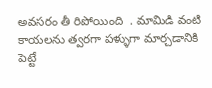అవసరం తీ రిపోయింది  . మామిడి వంటి కాయలను త్వరగా పళ్ళుగా మార్చడానికి పెట్టే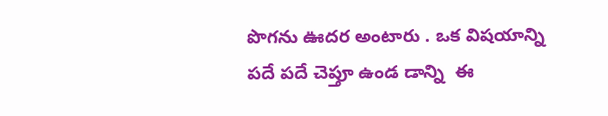పొగను ఊదర అంటారు . ఒక విషయాన్ని పదే పదే చెప్తూ ఉండ డాన్ని  ఈ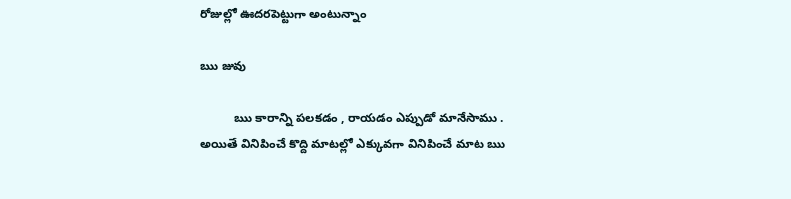రోజుల్లో ఊదరపెట్టుగా అంటున్నాం

ఋ జువు

          ఋ కారాన్ని పలకడం , రాయడం ఎప్పుడో మానేసాము . అయితే వినిపించే కొద్ది మాటల్లో ఎక్కువగా వినిపించే మాట ఋ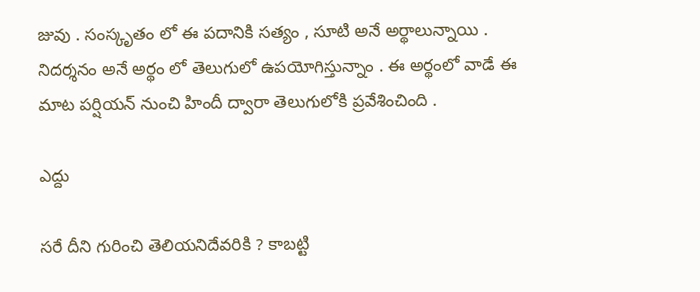జువు . సంస్కృతం లో ఈ పదానికి సత్యం , సూటి అనే అర్థాలున్నాయి . నిదర్శనం అనే అర్థం లో తెలుగులో ఉపయోగిస్తున్నాం . ఈ అర్థంలో వాడే ఈ మాట పర్షియన్ నుంచి హిందీ ద్వారా తెలుగులోకి ప్రవేశించింది .

ఎద్దు

సరే దీని గురించి తెలియనిదేవరికి ? కాబట్టి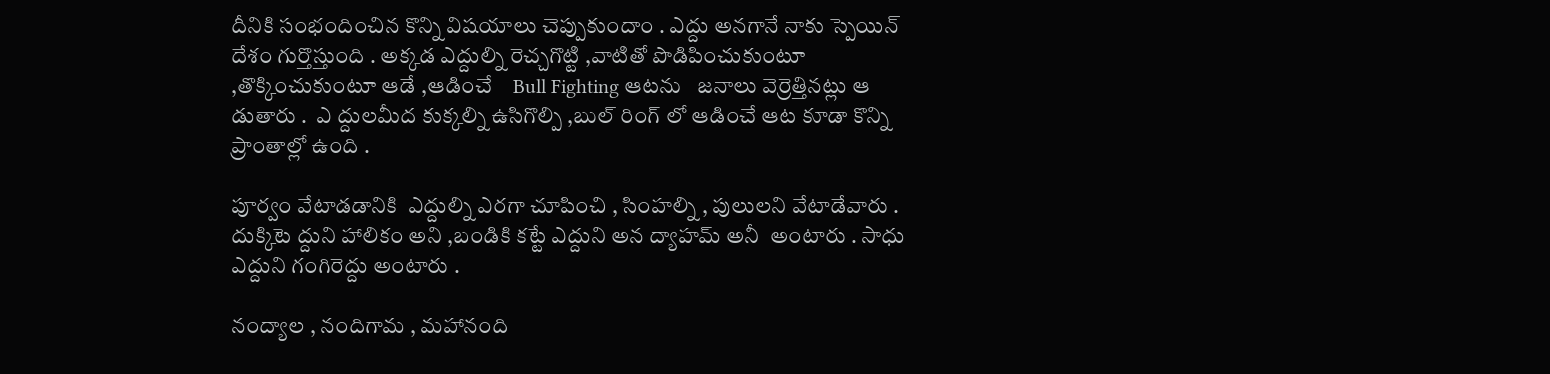దీనికి సంభందించిన కొన్ని విషయాలు చెప్పుకుందాం . ఎద్దు అనగానే నాకు స్పెయిన్ దేశం గుర్తొస్తుంది . అక్కడ ఎద్దుల్ని రెచ్చగొట్టి ,వాటితో పొడిపించుకుంటూ ,తొక్కించుకుంటూ ఆడే ,ఆడించే    Bull Fighting ఆటను   జనాలు వెర్రెత్తినట్లు ఆ డుతారు .  ఎ ద్దులమీద కుక్కల్ని ఉసిగొల్పి ,బుల్ రింగ్ లో ఆడించే ఆట కూడా కొన్ని ప్రాంతాల్లో ఉంది .

పూర్వం వేటాడడానికి  ఎద్దుల్ని ఎరగా చూపించి , సింహల్ని , పులులని వేటాడేవారు . దుక్కిటె ద్దుని హాలికం అని ,బండికి కట్టే ఎద్దుని అన ద్యాహమ్ అనీ  అంటారు . సాధు ఎద్దుని గంగిరెద్దు అంటారు .

నంద్యాల , నందిగామ , మహానంది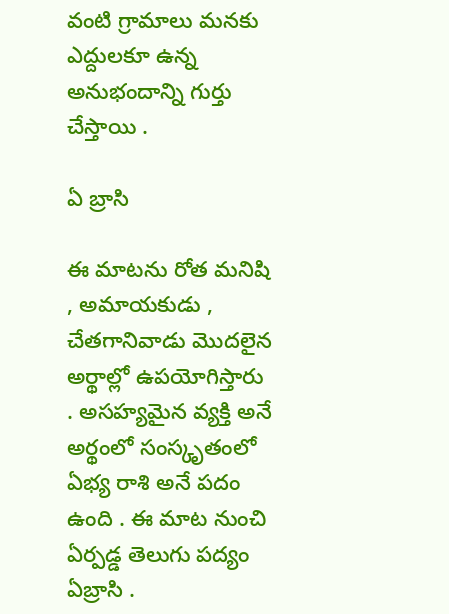వంటి గ్రామాలు మనకు ఎద్దులకూ ఉన్న  అనుభందాన్ని గుర్తు చేస్తాయి .

ఏ బ్రాసి

ఈ మాటను రోత మనిషి , అమాయకుడు , చేతగానివాడు మొదలైన అర్థాల్లో ఉపయోగిస్తారు . అసహ్యమైన వ్యక్తి అనే అర్థంలో సంస్కృతంలో ఏభ్య రాశి అనే పదం ఉంది . ఈ మాట నుంచి ఏర్పడ్డ తెలుగు పద్యం ఏబ్రాసి .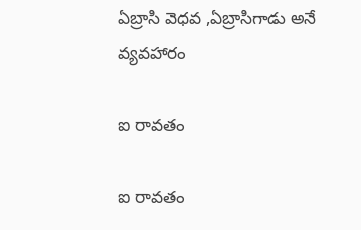ఏబ్రాసి వెధవ ,ఏబ్రాసిగాడు అనే వ్యవహారం

ఐ రావతం

ఐ రావతం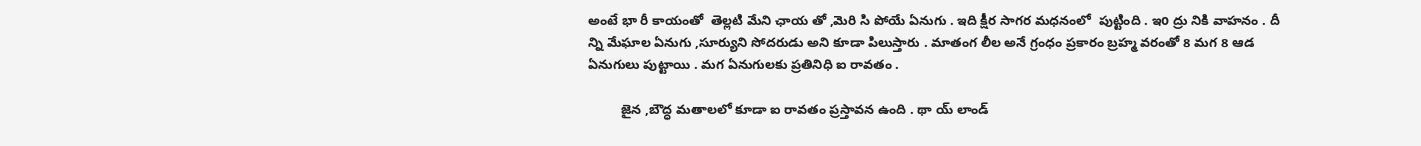అంటే భా రీ కాయంతో  తెల్లటి మేని ఛాయ తో ,మెరి సి పోయే ఏనుగు . ఇది క్షీర సాగర మధనంలో  పుట్టింది . ఇo ద్రు నికి వాహనం . దీ న్ని మేఘాల ఏనుగు ,సూర్యుని సోదరుడు అని కూడా పిలుస్తారు . మాతంగ లీల అనే గ్రంధం ప్రకారం బ్రహ్మ వరంతో 8 మగ 8 ఆడ ఏనుగులు పుట్టాయి . మగ ఏనుగులకు ప్రతినిధి ఐ రావతం .

         జైన ,బౌద్ధ మతాలలో కూడా ఐ రావతం ప్రస్తావన ఉంది . థా య్ లాండ్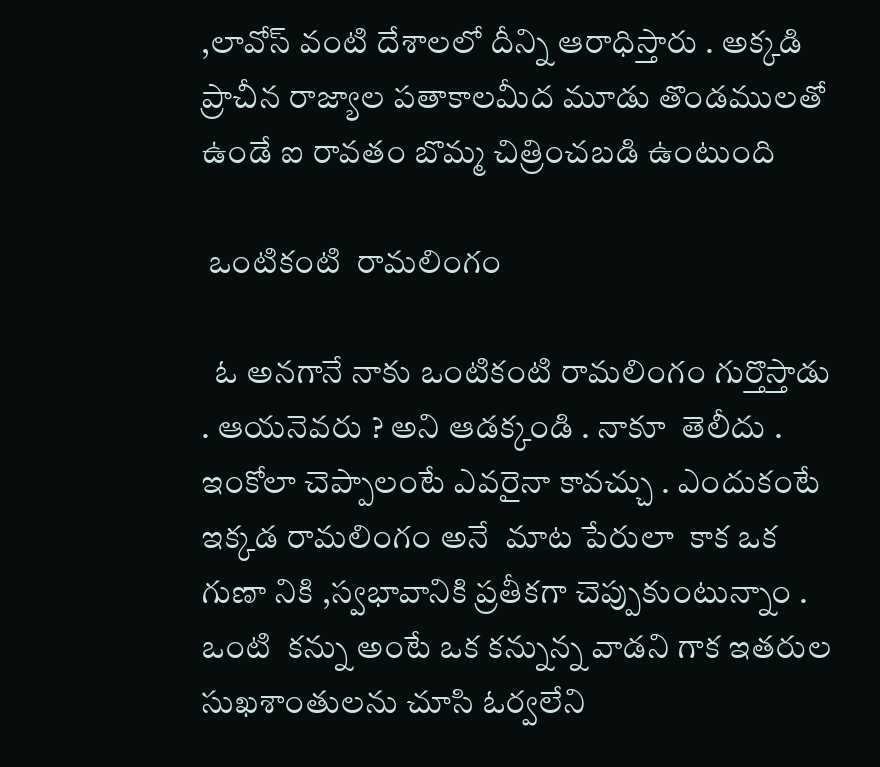,లావోస్ వంటి దేశాలలో దీన్ని ఆరాధిస్తారు . అక్కడి ప్రాచీన రాజ్యాల పతాకాలమీద మూడు తొండములతో ఉండే ఐ రావతం బొమ్మ చిత్రించబడి ఉంటుంది

 ఒంటికంటి  రామలింగం

  ఓ అనగానే నాకు ఒంటికంటి రామలింగం గుర్తొస్తాడు   . ఆయనెవరు ? అని ఆడక్కండి . నాకూ  తెలీదు . ఇంకోలా చెప్పాలంటే ఎవరైనా కావచ్చు . ఎందుకంటే ఇక్కడ రామలింగం అనే  మాట పేరులా  కాక ఒక గుణా నికి ,స్వభావానికి ప్రతీకగా చెప్పుకుంటున్నాం . ఒంటి  కన్ను అంటే ఒక కన్నున్న వాడని గాక ఇతరుల సుఖశాంతులను చూసి ఓర్వలేని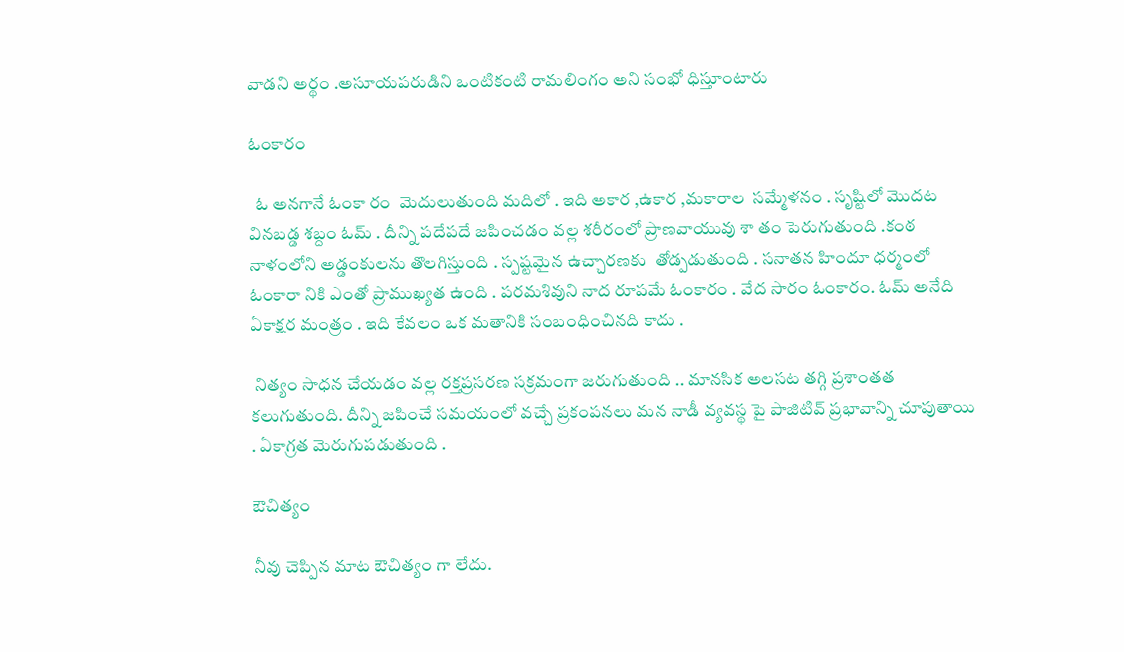వాడని అర్థం .అసూయపరుడిని ఒంటికంటి రామలింగం అని సంభో ధిస్తూంటారు

ఓంకారం

  ఓ అనగానే ఓంకా రం  మెదులుతుంది మదిలో . ఇది అకార ,ఉకార ,మకారాల  సమ్మేళనం . సృష్టిలో మొదట వినబడ్డ శబ్దం ఓమ్ . దీన్ని పదేపదే జపించడం వల్ల శరీరంలో ప్రాణవాయువు శా తం పెరుగుతుంది .కంఠ నాళంలోని అడ్డంకులను తొలగిస్తుంది . స్పష్టమైన ఉచ్చారణకు  తోడ్పడుతుంది . సనాతన హిందూ ధర్మంలో ఓంకారా నికి ఎంతో ప్రాముఖ్యత ఉంది . పరమశివుని నాద రూపమే ఓంకారం . వేద సారం ఓంకారం. ఓమ్ అనేది ఏకాక్షర మంత్రం . ఇది కేవలం ఒక మతానికి సంబంధించినది కాదు .

 నిత్యం సాధన చేయడం వల్ల రక్తప్రసరణ సక్రమంగా జరుగుతుంది .. మానసిక అలసట తగ్గి ప్రశాంతత కలుగుతుంది. దీన్ని జపించే సమయంలో వచ్చే ప్రకంపనలు మన నాడీ వ్యవస్థ పై పాజిటివ్ ప్రభావాన్ని చూపుతాయి . ఏకాగ్రత మెరుగుపడుతుంది .

ఔచిత్యం

నీవు చెప్పిన మాట ఔచిత్యం గా లేదు.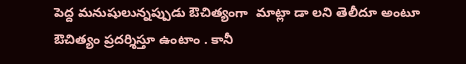పెద్ద మనుషులున్నప్పుడు ఔచిత్యంగా  మాట్లా డా లని తెలీదూ అంటూ ఔచిత్యం ప్రదర్శిస్తూ ఉంటాం . కానీ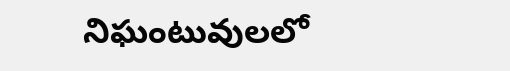నిఘంటువులలో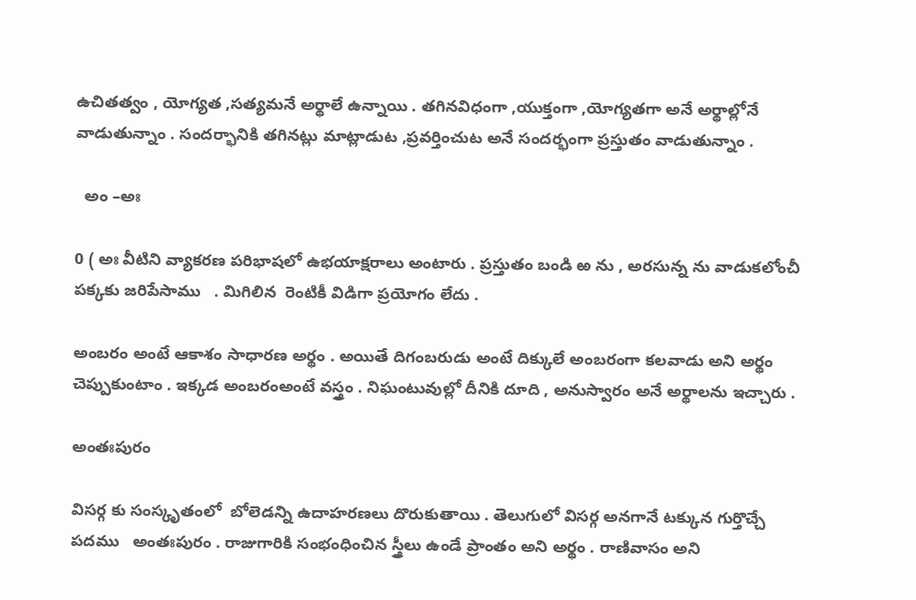ఉచితత్వం , యోగ్యత ,సత్యమనే అర్థాలే ఉన్నాయి . తగినవిధంగా ,యుక్తంగా ,యోగ్యతగా అనే అర్థాల్లోనే వాడుతున్నాం . సందర్భానికి తగినట్లు మాట్లాడుట ,ప్రవర్తించుట అనే సందర్భంగా ప్రస్తుతం వాడుతున్నాం .

  అం –అః

0 ( అః వీటిని వ్యాకరణ పరిభాషలో ఉభయాక్షరాలు అంటారు . ప్రస్తుతం బండి ఱ ను , అరసున్న ను వాడుకలోంచీ పక్కకు జరిపేసాము   . మిగిలిన  రెంటికీ విడిగా ప్రయోగం లేదు .

అంబరం అంటే ఆకాశం సాధారణ అర్థం . అయితే దిగంబరుడు అంటే దిక్కులే అంబరంగా కలవాడు అని అర్థం చెప్పుకుంటాం . ఇక్కడ అంబరంఅంటే వస్త్రం . నిఘంటువుల్లో దీనికి దూది , అనుస్వారం అనే అర్థాలను ఇచ్చారు .

అంతఃపురం

విసర్గ కు సంస్కృతంలో  బోలెడన్ని ఉదాహరణలు దొరుకుతాయి . తెలుగులో విసర్గ అనగానే టక్కున గుర్తొచ్చే  పదము   అంతఃపురం . రాజుగారికి సంభంధించిన స్త్రీలు ఉండే ప్రాంతం అని అర్థం . రాణివాసం అని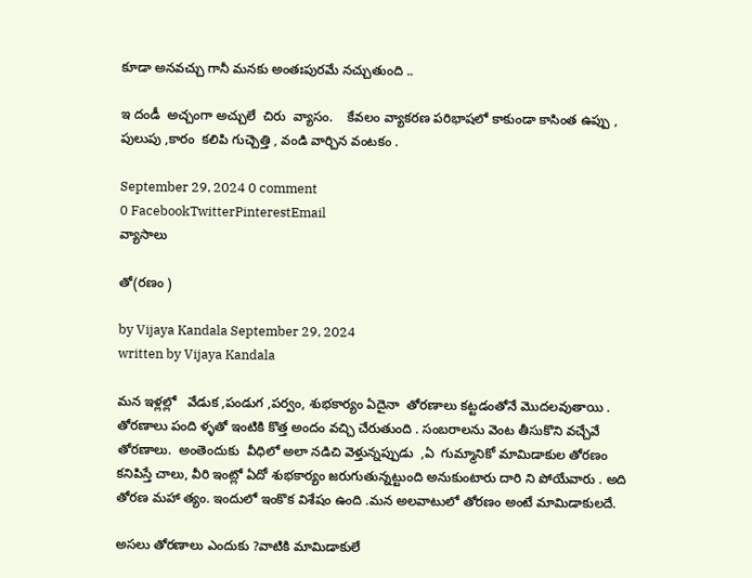కూడా అనవచ్చు గానీ మనకు అంతఃపురమే నచ్చుతుంది ..

ఇ దండీ  అచ్చంగా అచ్చులే  చిరు  వ్యాసం.    కేవలం వ్యాకరణ పరిభాషలో కాకుండా కాసింత ఉప్పు , పులుపు ,కారం  కలిపి గుచ్చెత్తి , వండి వార్చిన వంటకం .

September 29, 2024 0 comment
0 FacebookTwitterPinterestEmail
వ్యాసాలు

తో(రణం )

by Vijaya Kandala September 29, 2024
written by Vijaya Kandala

మన ఇళ్లల్లో   వేడుక ,పండుగ ,పర్వం, శుభకార్యం ఏదైనా  తోరణాలు కట్టడంతోనే మొదలవుతాయి . తోరణాలు పంది ళ్ళతో ఇంటికి కొత్త అందం వచ్చి చేరుతుంది . సంబరాలను వెంట తీసుకొని వచ్చేవే తోరణాలు.  అంతెందుకు  వీధిలో అలా నడిచి వెళ్తున్నప్పుడు  ,ఏ  గుమ్మానికో మామిడాకుల తోరణం కనిపిస్తే చాలు, వీరి ఇంట్లో ఏదో శుభకార్యం జరుగుతున్నట్టుంది అనుకుంటారు దారి ని పోయేవారు . అది తోరణ మహా త్యం. ఇందులో ఇంకొక విశేషం ఉంది .మన అలవాటులో తోరణం అంటే మామిడాకులదే.

అసలు తోరణాలు ఎందుకు ?వాటికి మామిడాకులే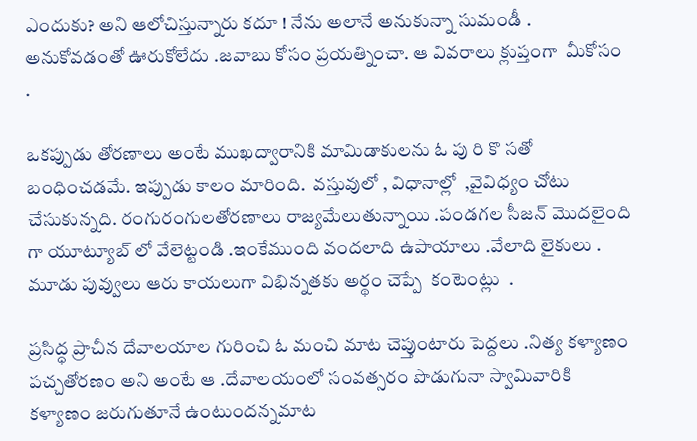ఎందుకు? అని ఆలోచిస్తున్నారు కదూ ! నేను అలానే అనుకున్నా సుమండీ .  అనుకోవడంతో ఊరుకోలేదు .జవాబు కోసం ప్రయత్నించా. ఆ వివరాలు క్లుప్తంగా  మీకోసం .

ఒకప్పుడు తోరణాలు అంటే ముఖద్వారానికి మామిడాకులను ఓ పు రి కొ సతో బంధించడమే. ఇప్పుడు కాలం మారింది.  వస్తువులో , విధానాల్లో  ,వైవిధ్యం చోటు చేసుకున్నది. రంగురంగులతోరణాలు రాజ్యమేలుతున్నాయి .పండగల సీజన్ మొదలైంది గా యూట్యూబ్ లో వేలెట్టండి .ఇంకేముంది వందలాది ఉపాయాలు .వేలాది లైకులు . మూడు పువ్వులు ఆరు కాయలుగా విభిన్నతకు అర్థం చెప్పే  కంటెంట్లు  .

ప్రసిద్ధ ప్రాచీన దేవాలయాల గురించి ఓ మంచి మాట చెప్తుంటారు పెద్దలు .నిత్య కళ్యాణం పచ్చతోరణం అని అంటే ఆ .దేవాలయంలో సంవత్సరం పొడుగునా స్వామివారికి కళ్యాణం జరుగుతూనే ఉంటుందన్నమాట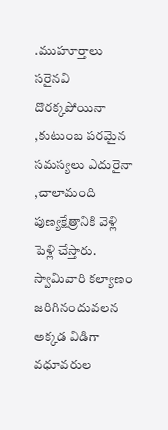.ముహూర్తాలు సరైనవి దొరక్కపోయినా ,కుటుంబ పరమైన సమస్యలు ఎదురైనా ,చాలామంది పుణ్యక్షేత్రానికి వెళ్లి పెళ్లి చేస్తారు.  స్వామివారి కల్యాణం జరిగినందువలన అక్కడ విడిగా వధూవరుల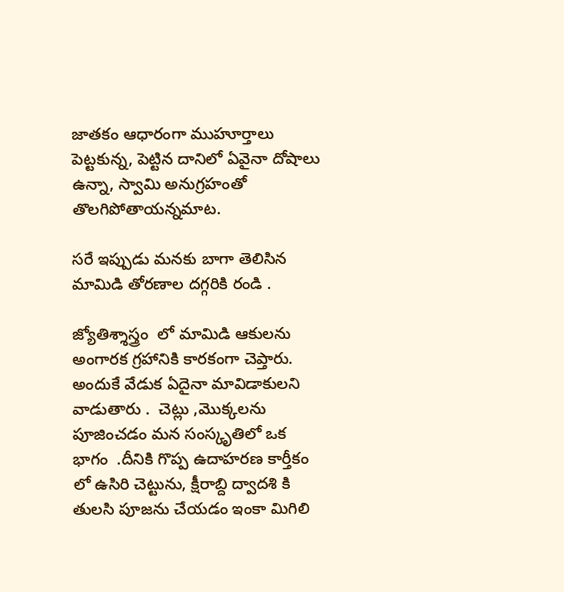జాతకం ఆధారంగా ముహూర్తాలు పెట్టకున్న, పెట్టిన దానిలో ఏవైనా దోషాలు ఉన్నా, స్వామి అనుగ్రహంతో తొలగిపోతాయన్నమాట.

సరే ఇప్పుడు మనకు బాగా తెలిసిన మామిడి తోరణాల దగ్గరికి రండి .

జ్యోతిశ్శాస్త్రం  లో మామిడి ఆకులను అంగారక గ్రహానికి కారకంగా చెప్తారు.  అందుకే వేడుక ఏదైనా మావిడాకులని వాడుతారు .  చెట్లు ,మొక్కలను  పూజించడం మన సంస్కృతిలో ఒక  భాగం  .దీనికి గొప్ప ఉదాహరణ కార్తీకం లో ఉసిరి చెట్టును, క్షీరాబ్ది ద్వాదశి కి తులసి పూజను చేయడం ఇంకా మిగిలి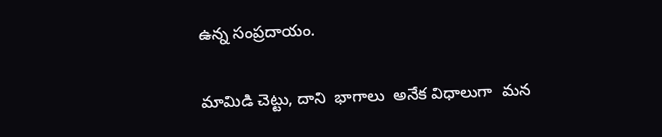ఉన్న సంప్రదాయం.

మామిడి చెట్టు, దాని  భాగాలు  అనేక విధాలుగా  మన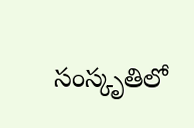సంస్కృతిలో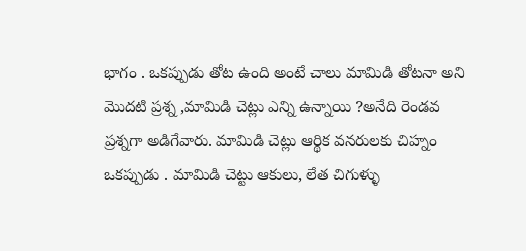భాగం . ఒకప్పుడు తోట ఉంది అంటే చాలు మామిడి తోటనా అని మొదటి ప్రశ్న ,మామిడి చెట్లు ఎన్ని ఉన్నాయి ?అనేది రెండవ ప్రశ్నగా అడిగేవారు. మామిడి చెట్లు ఆర్థిక వనరులకు చిహ్నం ఒకప్పుడు . మామిడి చెట్టు ఆకులు, లేత చిగుళ్ళు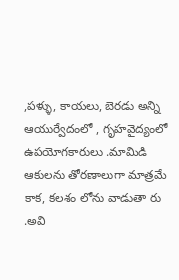,పళ్ళు, కాయలు, బెరడు అన్ని ఆయుర్వేదంలో , గృహవైద్యంలో ఉపయోగకారులు .మామిడి ఆకులను తోరణాలుగా మాత్రమే కాక, కలశం లోను వాడుతా రు .అవి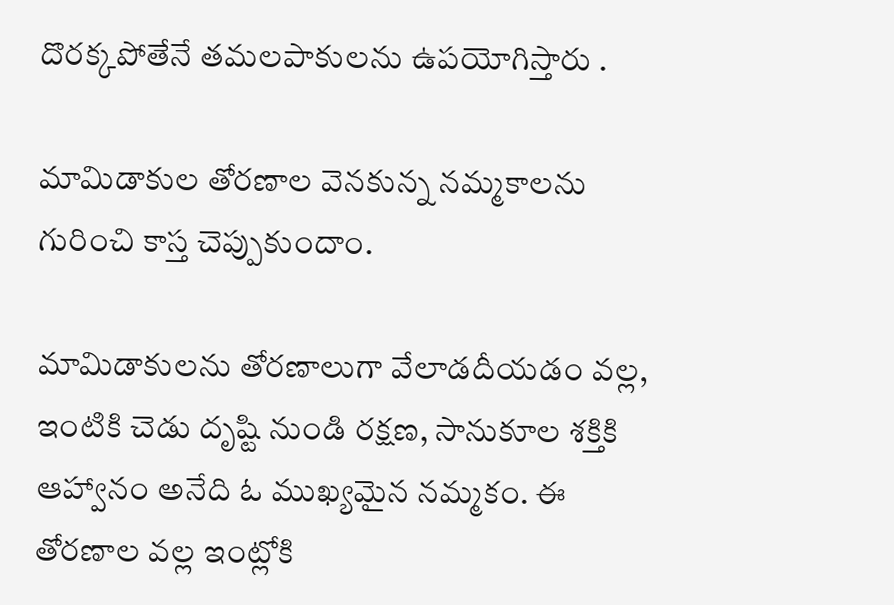దొరక్కపోతేనే తమలపాకులను ఉపయోగిస్తారు .

మామిడాకుల తోరణాల వెనకున్న నమ్మకాలను గురించి కాస్త చెప్పుకుందాం.

మామిడాకులను తోరణాలుగా వేలాడదీయడం వల్ల, ఇంటికి చెడు దృష్టి నుండి రక్షణ, సానుకూల శక్తికి ఆహ్వానం అనేది ఓ ముఖ్యమైన నమ్మకం. ఈ తోరణాల వల్ల ఇంట్లోకి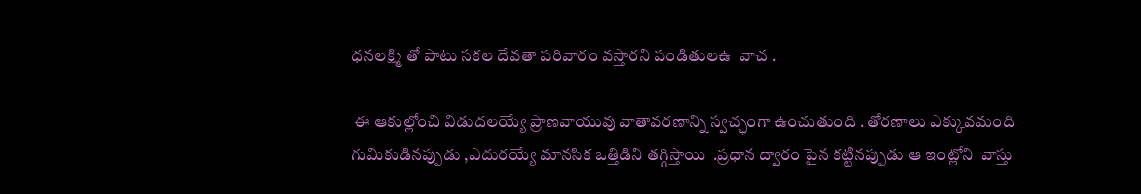ధనలక్ష్మి తో పాటు సకల దేవతా పరివారం వస్తారని పండితులఉ  వాచ .

 ఈ ఆకుల్లోంచి విడుదలయ్యే ప్రాణవాయువు వాతావరణాన్ని స్వచ్ఛంగా ఉంచుతుంది . తోరణాలు ఎక్కువమంది గుమికుడినప్పుడు ,ఎదురయ్యే మానసిక ఒత్తిడిని తగ్గిస్తాయి  .ప్రధాన ద్వారం పైన కట్టినప్పుడు ఆ ఇంట్లోని  వాస్తు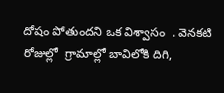దోషం పోతుందని ఒక విశ్వాసం  . వెనకటి రోజుల్లో  గ్రామాల్లో బావిలోకి దిగి,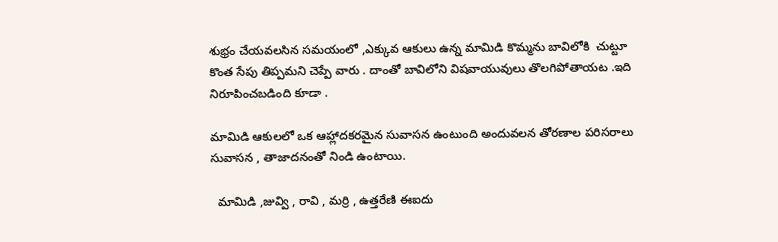శుభ్రం చేయవలసిన సమయంలో ,ఎక్కువ ఆకులు ఉన్న మామిడి కొమ్మను బావిలోకి  చుట్టూ కొంత సేపు తిప్పమని చెప్పే వారు . దాంతో బావిలోని విషవాయువులు తొలగిపోతాయట .ఇది నిరూపించబడింది కూడా .

మామిడి ఆకులలో ఒక ఆహ్లాదకరమైన సువాసన ఉంటుంది అందువలన తోరణాల పరిసరాలు సువాసన , తాజాదనంతో నిండి ఉంటాయి.

  మామిడి ,జువ్వి , రావి , మర్రి , ఉత్తరేణి ఈఐదు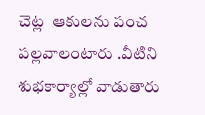చెట్ల  ఆకులను పంచ పల్లవాలంటారు .వీటిని శుభకార్యాల్లో వాడుతారు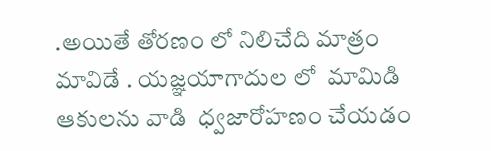.అయితే తోరణం లో నిలిచేది మాత్రం మావిడే . యజ్ఞయాగాదుల లో  మామిడి ఆకులను వాడి  ధ్వజారోహణం చేయడం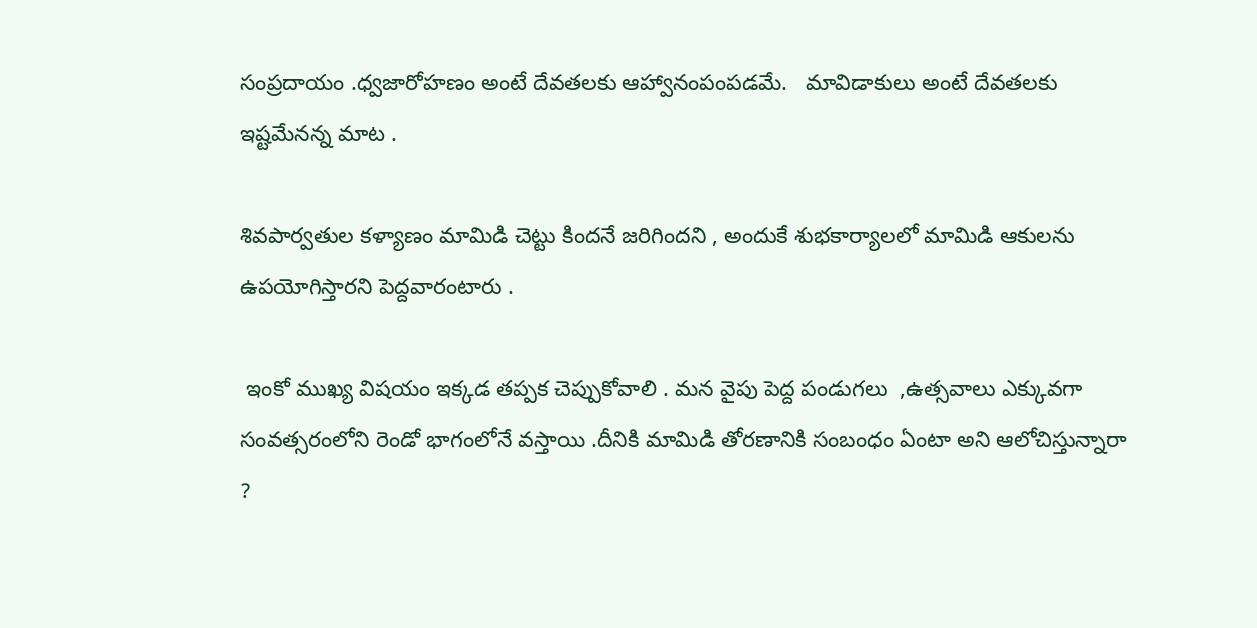సంప్రదాయం .ధ్వజారోహణం అంటే దేవతలకు ఆహ్వానంపంపడమే.   మావిడాకులు అంటే దేవతలకు ఇష్టమేనన్న మాట .

శివపార్వతుల కళ్యాణం మామిడి చెట్టు కిందనే జరిగిందని , అందుకే శుభకార్యాలలో మామిడి ఆకులను ఉపయోగిస్తారని పెద్దవారంటారు .

 ఇంకో ముఖ్య విషయం ఇక్కడ తప్పక చెప్పుకోవాలి . మన వైపు పెద్ద పండుగలు  ,ఉత్సవాలు ఎక్కువగా సంవత్సరంలోని రెండో భాగంలోనే వస్తాయి .దీనికి మామిడి తోరణానికి సంబంధం ఏంటా అని ఆలోచిస్తున్నారా ?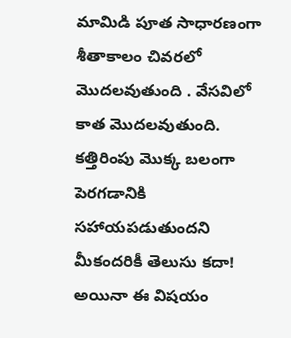మామిడి పూత సాధారణంగా శీతాకాలం చివరలో మొదలవుతుంది . వేసవిలో కాత మొదలవుతుంది. కత్తిరింపు మొక్క బలంగా పెరగడానికి సహాయపడుతుందని మీకందరికీ తెలుసు కదా! అయినా ఈ విషయం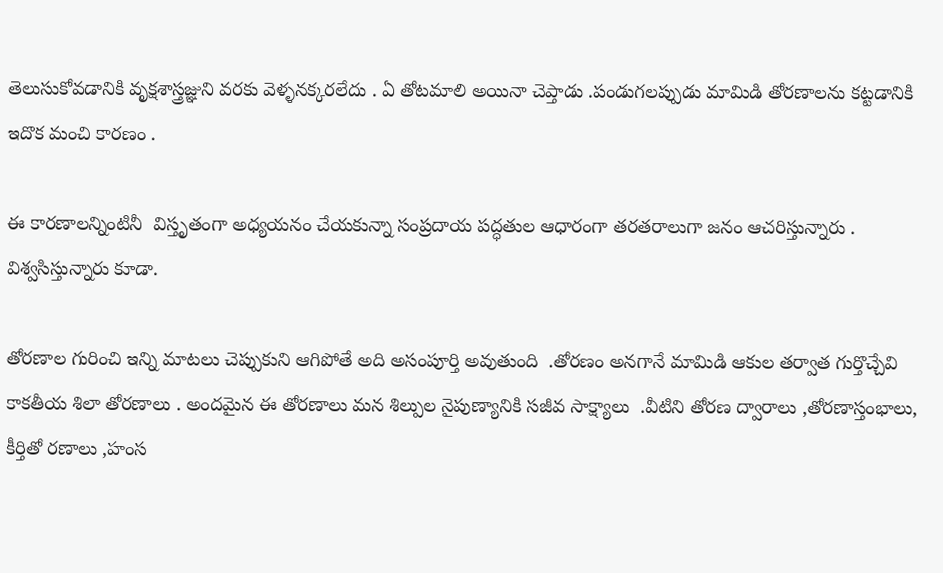తెలుసుకోవడానికి వృక్షశాస్త్రజ్ఞుని వరకు వెళ్ళనక్కరలేదు . ఏ తోటమాలి అయినా చెప్తాడు .పండుగలప్పుడు మామిడి తోరణాలను కట్టడానికి ఇదొక మంచి కారణం .

ఈ కారణాలన్నింటినీ  విస్తృతంగా అధ్యయనం చేయకున్నా సంప్రదాయ పద్ధతుల ఆధారంగా తరతరాలుగా జనం ఆచరిస్తున్నారు . విశ్వసిస్తున్నారు కూడా.

తోరణాల గురించి ఇన్ని మాటలు చెప్పుకుని ఆగిపోతే అది అసంపూర్తి అవుతుంది  .తోరణం అనగానే మామిడి ఆకుల తర్వాత గుర్తొచ్చేవి కాకతీయ శిలా తోరణాలు . అందమైన ఈ తోరణాలు మన శిల్పుల నైపుణ్యానికి సజీవ సాక్ష్యాలు  .వీటిని తోరణ ద్వారాలు ,తోరణాస్తంభాలు, కీర్తితో రణాలు ,హంస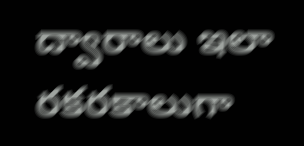ద్వారాలు ఇలా రకరకాలుగా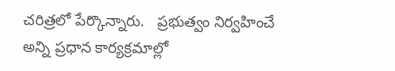చరిత్రలో పేర్కొన్నారు.   ప్రభుత్వం నిర్వహించే అన్ని ప్రధాన కార్యక్రమాల్లో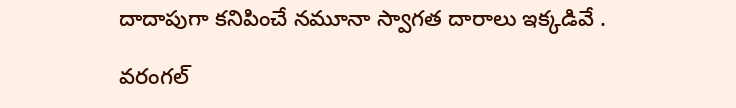దాదాపుగా కనిపించే నమూనా స్వాగత దారాలు ఇక్కడివే .

వరంగల్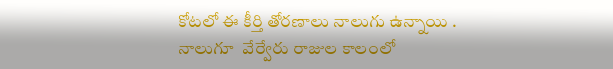కోటలో ఈ కీర్తి తోరణాలు నాలుగు ఉన్నాయి .  నాలుగూ  వేర్వేరు రాజుల కాలంలో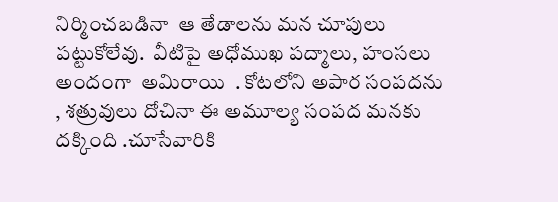నిర్మించబడినా  ఆ తేడాలను మన చూపులు పట్టుకోలేవు.  వీటిపై అధోముఖ పద్మాలు, హంసలు అందంగా  అమిరాయి  . కోటలోని అపార సంపదను , శత్రువులు దోచినా ఈ అమూల్య సంపద మనకు దక్కింది .చూసేవారికి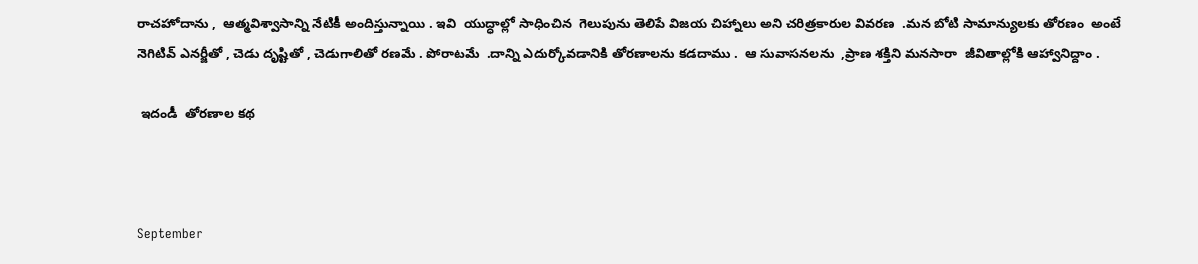రాచహోదాను ,  ఆత్మవిశ్వాసాన్ని నేటికీ అందిస్తున్నాయి . ఇవి  యుద్ధాల్లో సాధించిన  గెలుపును తెలిపే విజయ చిహ్నాలు అని చరిత్రకారుల వివరణ  .మన బోటి సామాన్యులకు తోరణం  అంటే నెగిటివ్ ఎనర్జీతో , చెడు దృష్టితో , చెడుగాలితో రణమే . పోరాటమే  .దాన్ని ఎదుర్కోవడానికి తోరణాలను కడదాము .  ఆ సువాసనలను  ,ప్రాణ శక్తిని మనసారా  జీవితాల్లోకి ఆహ్వానిద్దాం .

 ఇదండీ  తోరణాల కథ



September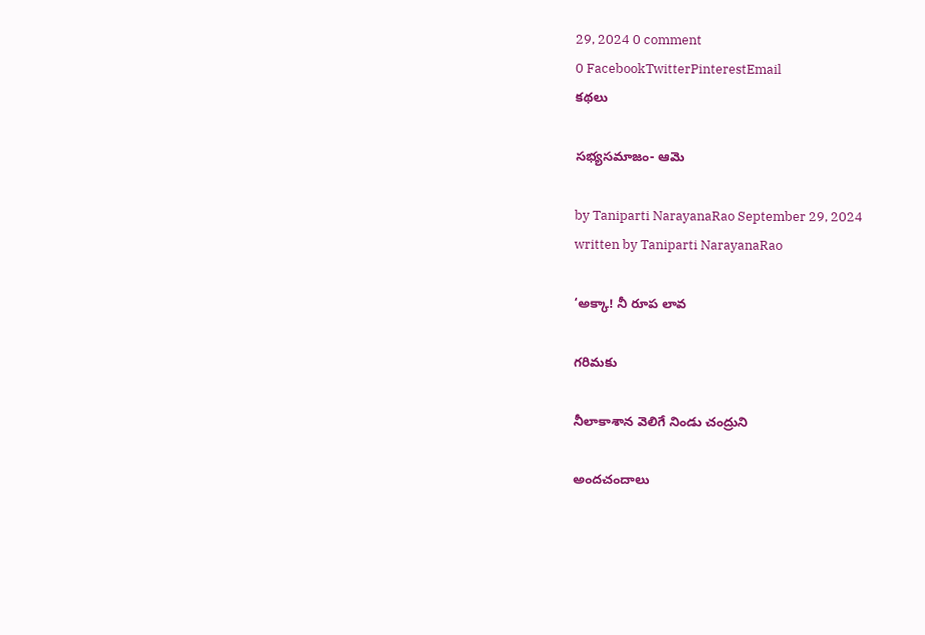29, 2024 0 comment
0 FacebookTwitterPinterestEmail
కథలు

సభ్యసమాజం- ఆమె

by Taniparti NarayanaRao September 29, 2024
written by Taniparti NarayanaRao

‘అక్కా! నీ రూప లావ

గరిమకు

నీలాకాశాన వెలిగే నిండు చంద్రుని

అందచందాలు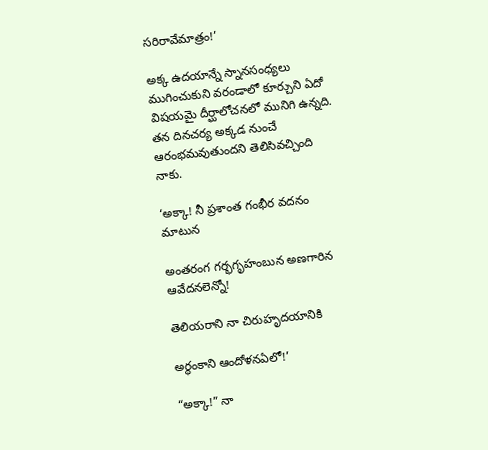సరిరావేమాత్రం!’

అక్క ఉదయాన్నే స్నానసంధ్యలు ముగించుకుని వరండాలో కూర్చుని ఏదో విషయమై దీర్ఘాలోచనలో మునిగి ఉన్నది. తన దినచర్య అక్కడ నుంచే ఆరంభమవుతుందని తెలిసివచ్చింది నాకు.

‘అక్కా! నీ ప్రశాంత గంభీర వదనం మాటున

అంతరంగ గర్భగృహంబున అణగారిన ఆవేదనలెన్నో!

తెలియరాని నా చిరుహృదయానికి

అర్థంకాని ఆందోళనఏలో!’

“అక్కా!” నా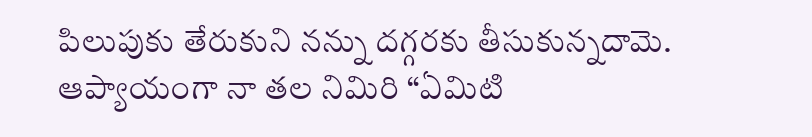పిలుపుకు తేరుకుని నన్ను దగ్గరకు తీసుకున్నదామె. ఆప్యాయంగా నా తల నిమిరి “ఏమిటి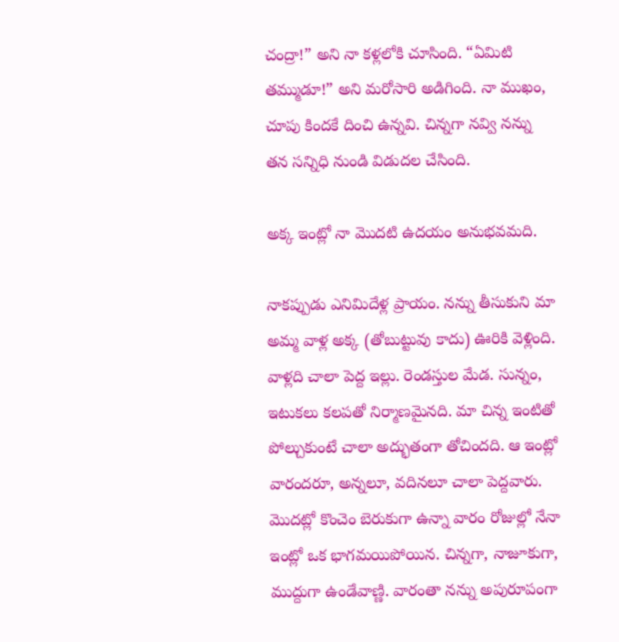చంద్రా!” అని నా కళ్లలోకి చూసింది. “ఏమిటి తమ్ముడూ!” అని మరోసారి అడిగింది. నా ముఖం, చూపు కిందకే దించి ఉన్నవి. చిన్నగా నవ్వి నన్ను తన సన్నిధి నుండి విడుదల చేసింది.

అక్క ఇంట్లో నా మొదటి ఉదయం అనుభవమది.

నాకప్పుడు ఎనిమిదేళ్ల ప్రాయం. నన్ను తీసుకుని మా అమ్మ వాళ్ల అక్క (తోబుట్టువు కాదు) ఊరికి వెళ్లింది. వాళ్లది చాలా పెద్ద ఇల్లు. రెండస్తుల మేడ. సున్నం, ఇటుకలు కలపతో నిర్మాణమైనది. మా చిన్న ఇంటితో పోల్చుకుంటే చాలా అద్భుతంగా తోచిందది. ఆ ఇంట్లో వారందరూ, అన్నలూ, వదినలూ చాలా పెద్దవారు. మొదట్లో కొంచెం బెరుకుగా ఉన్నా వారం రోజుల్లో నేనా ఇంట్లో ఒక భాగమయిపోయిన. చిన్నగా, నాజూకుగా, ముద్దుగా ఉండేవాణ్ణి. వారంతా నన్ను అపురూపంగా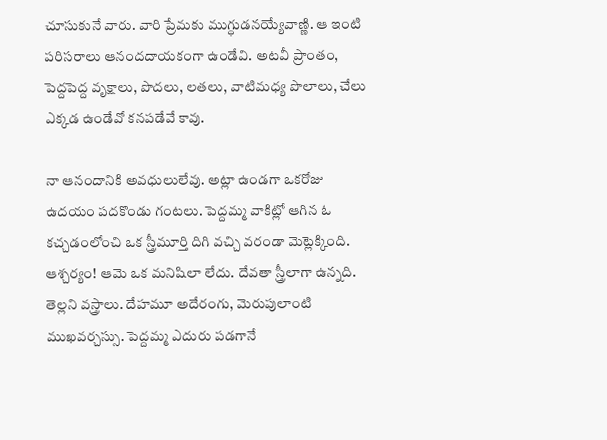చూసుకునే వారు. వారి ప్రేమకు ముగ్ధుడనయ్యేవాణ్ణి. ఆ ఇంటి పరిసరాలు ఆనందదాయకంగా ఉండేవి. అటవీ ప్రాంతం, పెద్దపెద్ద వృక్షాలు, పొదలు, లతలు, వాటిమధ్య పొలాలు, చేలు ఎక్కడ ఉండేవో కనపడేవే కావు.

నా ఆనందానికి అవధులులేవు. అట్లా ఉండగా ఒకరోజు ఉదయం పదకొండు గంటలు. పెద్దమ్మ వాకిట్లో ఆగిన ఓ కచ్చడంలోంచి ఒక స్త్రీమూర్తి దిగి వచ్చి వరండా మెట్లెక్కింది. ఆశ్చర్యం! ఆమె ఒక మనిషిలా లేదు. దేవతా స్త్రీలాగా ఉన్నది. తెల్లని వస్త్రాలు. దేహమూ అదేరంగు, మెరుపులాంటి ముఖవర్చస్సు. పెద్దమ్మ ఎదురు పడగానే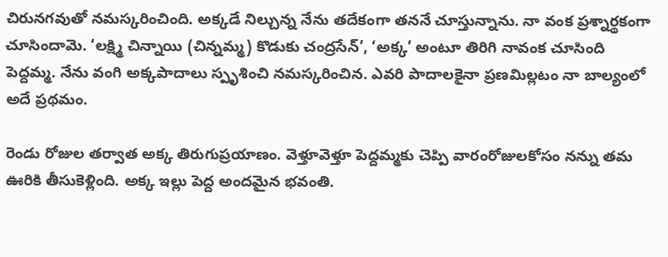చిరునగవుతో నమస్కరించింది. అక్కడే నిల్చున్న నేను తదేకంగా తననే చూస్తున్నాను. నా వంక ప్రశ్నార్థకంగా చూసిందామె. ‘లక్ష్మి చిన్నాయి (చిన్నమ్మ) కొడుకు చంద్రసేన్’, ‘అక్క’ అంటూ తిరిగి నావంక చూసింది పెద్దమ్మ. నేను వంగి అక్కపాదాలు స్పృశించి నమస్కరించిన. ఎవరి పాదాలకైనా ప్రణమిల్లటం నా బాల్యంలో అదే ప్రథమం.

రెండు రోజుల తర్వాత అక్క తిరుగుప్రయాణం. వెళ్తూవెళ్తూ పెద్దమ్మకు చెప్పి వారంరోజులకోసం నన్ను తమ ఊరికి తీసుకెళ్లింది. అక్క ఇల్లు పెద్ద అందమైన భవంతి.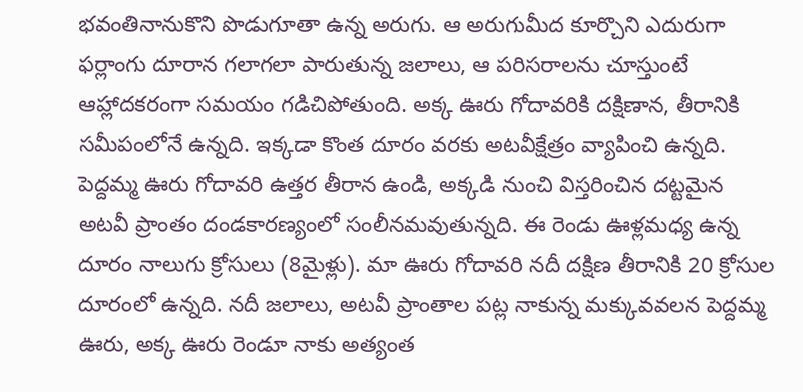భవంతినానుకొని పొడుగూతా ఉన్న అరుగు. ఆ అరుగుమీద కూర్చొని ఎదురుగా ఫర్లాంగు దూరాన గలాగలా పారుతున్న జలాలు, ఆ పరిసరాలను చూస్తుంటే ఆహ్లాదకరంగా సమయం గడిచిపోతుంది. అక్క ఊరు గోదావరికి దక్షిణాన, తీరానికి సమీపంలోనే ఉన్నది. ఇక్కడా కొంత దూరం వరకు అటవీక్షేత్రం వ్యాపించి ఉన్నది. పెద్దమ్మ ఊరు గోదావరి ఉత్తర తీరాన ఉండి, అక్కడి నుంచి విస్తరించిన దట్టమైన అటవీ ప్రాంతం దండకారణ్యంలో సంలీనమవుతున్నది. ఈ రెండు ఊళ్లమధ్య ఉన్న దూరం నాలుగు క్రోసులు (8మైళ్లు). మా ఊరు గోదావరి నదీ దక్షిణ తీరానికి 20 క్రోసుల దూరంలో ఉన్నది. నదీ జలాలు, అటవీ ప్రాంతాల పట్ల నాకున్న మక్కువవలన పెద్దమ్మ ఊరు, అక్క ఊరు రెండూ నాకు అత్యంత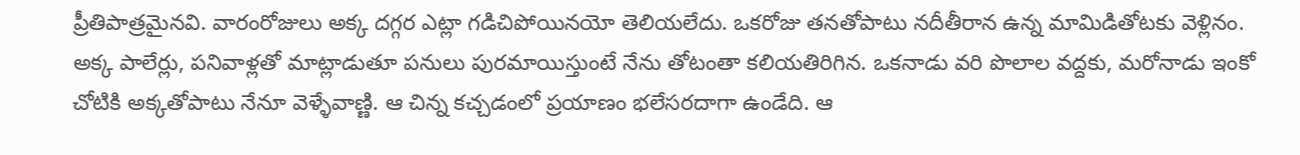ప్రీతిపాత్రమైనవి. వారంరోజులు అక్క దగ్గర ఎట్లా గడిచిపోయినయో తెలియలేదు. ఒకరోజు తనతోపాటు నదీతీరాన ఉన్న మామిడితోటకు వెళ్లినం. అక్క పాలేర్లు, పనివాళ్లతో మాట్లాడుతూ పనులు పురమాయిస్తుంటే నేను తోటంతా కలియతిరిగిన. ఒకనాడు వరి పొలాల వద్దకు, మరోనాడు ఇంకో చోటికి అక్కతోపాటు నేనూ వెళ్ళేవాణ్ణి. ఆ చిన్న కచ్చడంలో ప్రయాణం భలేసరదాగా ఉండేది. ఆ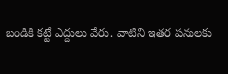బండికి కట్టే ఎద్దులు వేరు. వాటిని ఇతర పనులకు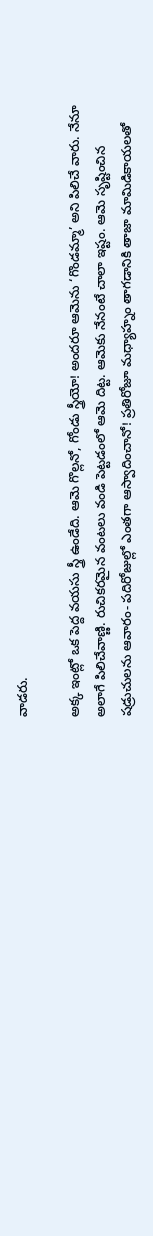వాడరు.

అక్క ఇంట్లో ఒక పెద్ద వయసు స్త్రీ ఉండేది. ఆమె గొల్లనో, గోండు స్త్రీయో! అందరూ ఆమెను ‘గొండమ్మా’ అని పిలిచే వారు. నేనూ అలాగే పిలిచేవాణ్ణి. రుచికరమైన వంటలు వండి పెట్టడంలో ఆమె దిట్ట. ఆమెకు నేనంటే చాలా ఇష్టం. ఆమె సృష్టించిన షడ్రుచులను ఆవారం- పదిరోజుల్లో ఎంతగా ఆస్వాదించానో! ప్రతిరోజూ మధ్యాహ్నం తాగడానికి తాజా మామిడికాయలతో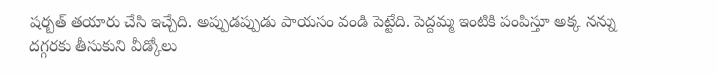షర్బత్ తయారు చేసి ఇచ్చేది. అప్పుడప్పుడు పాయసం వండి పెట్టేది. పెద్దమ్మ ఇంటికి పంపిస్తూ అక్క నన్ను దగ్గరకు తీసుకుని వీడ్కోలు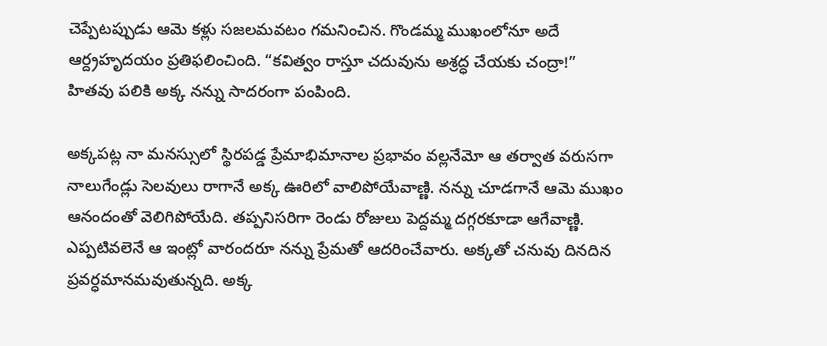చెప్పేటప్పుడు ఆమె కళ్లు సజలమవటం గమనించిన. గొండమ్మ ముఖంలోనూ అదే ఆర్ద్రహృదయం ప్రతిఫలించింది. “కవిత్వం రాస్తూ చదువును అశ్రద్ధ చేయకు చంద్రా!” హితవు పలికి అక్క నన్ను సాదరంగా పంపింది.

అక్కపట్ల నా మనస్సులో స్థిరపడ్డ ప్రేమాభిమానాల ప్రభావం వల్లనేమో ఆ తర్వాత వరుసగా నాలుగేండ్లు సెలవులు రాగానే అక్క ఊరిలో వాలిపోయేవాణ్ణి. నన్ను చూడగానే ఆమె ముఖం ఆనందంతో వెలిగిపోయేది. తప్పనిసరిగా రెండు రోజులు పెద్దమ్మ దగ్గరకూడా ఆగేవాణ్ణి. ఎప్పటివలెనే ఆ ఇంట్లో వారందరూ నన్ను ప్రేమతో ఆదరించేవారు. అక్కతో చనువు దినదిన ప్రవర్ధమానమవుతున్నది. అక్క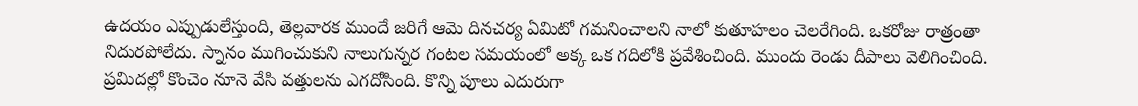ఉదయం ఎప్పుడులేస్తుంది, తెల్లవారక ముందే జరిగే ఆమె దినచర్య ఏమిటో గమనించాలని నాలో కుతూహలం చెలరేగింది. ఒకరోజు రాత్రంతా నిదురపోలేదు. స్నానం ముగించుకుని నాలుగున్నర గంటల సమయంలో అక్క ఒక గదిలోకి ప్రవేశించింది. ముందు రెండు దీపాలు వెలిగించింది. ప్రమిదల్లో కొంచెం నూనె వేసి వత్తులను ఎగదోసింది. కొన్ని పూలు ఎదురుగా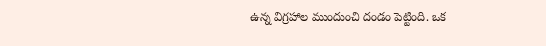ఉన్న విగ్రహాల ముందుంచి దండం పెట్టింది. ఒక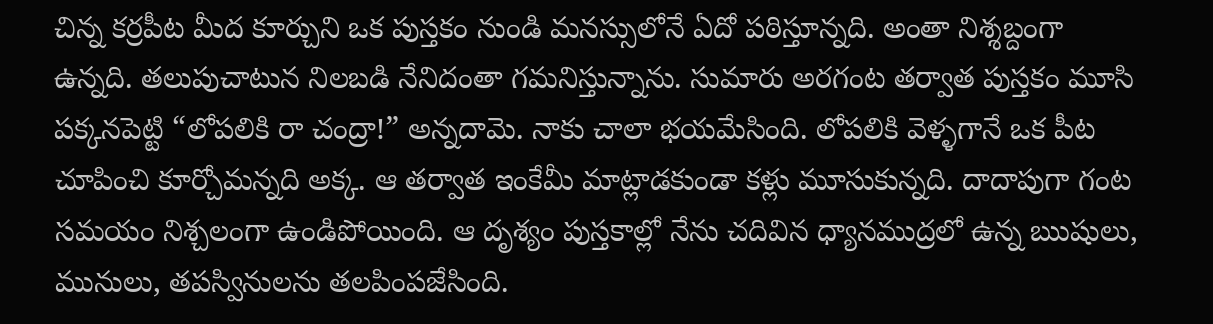చిన్న కర్రపీట మీద కూర్చుని ఒక పుస్తకం నుండి మనస్సులోనే ఏదో పఠిస్తూన్నది. అంతా నిశ్శబ్దంగా ఉన్నది. తలుపుచాటున నిలబడి నేనిదంతా గమనిస్తున్నాను. సుమారు అరగంట తర్వాత పుస్తకం మూసి పక్కనపెట్టి “లోపలికి రా చంద్రా!” అన్నదామె. నాకు చాలా భయమేసింది. లోపలికి వెళ్ళగానే ఒక పీట చూపించి కూర్చోమన్నది అక్క. ఆ తర్వాత ఇంకేమీ మాట్లాడకుండా కళ్లు మూసుకున్నది. దాదాపుగా గంట సమయం నిశ్చలంగా ఉండిపోయింది. ఆ దృశ్యం పుస్తకాల్లో నేను చదివిన ధ్యానముద్రలో ఉన్న ఋషులు, మునులు, తపస్వినులను తలపింపజేసింది.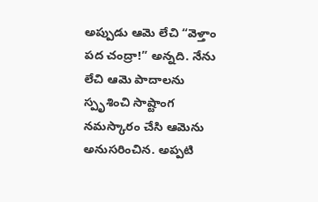అప్పుడు ఆమె లేచి “వెళ్తాం పద చంద్రా!” అన్నది. నేను లేచి ఆమె పాదాలను స్పృశించి సాష్టాంగ నమస్కారం చేసి ఆమెను అనుసరించిన. అప్పటి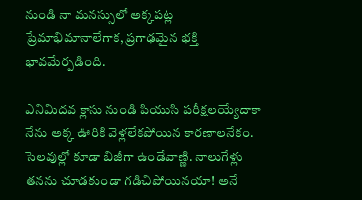నుండి నా మనస్సులో అక్కపట్ల ప్రేమాభిమానాలేగాక, ప్రగాఢమైన భక్తి భావమేర్పడింది.

ఎనిమిదవ క్లాసు నుండి పియుసి పరీక్షలయ్యేదాకా నేను అక్క ఊరికి వెళ్లలేకపోయిన కారణాలనేకం. సెలవుల్లో కూడా బిజీగా ఉండేవాణ్ణి. నాలుగేళ్లు తనను చూడకుండా గడిచిపోయినయా! అనే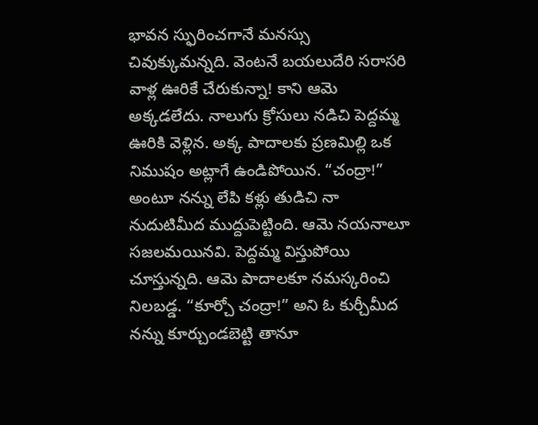భావన స్ఫురించగానే మనస్సు చివుక్కుమన్నది. వెంటనే బయలుదేరి సరాసరి వాళ్ల ఊరికే చేరుకున్నా! కాని ఆమె అక్కడలేదు. నాలుగు క్రోసులు నడిచి పెద్దమ్మ ఊరికి వెళ్లిన. అక్క పాదాలకు ప్రణమిల్లి ఒక నిముషం అట్లాగే ఉండిపోయిన. “చంద్రా!” అంటూ నన్ను లేపి కళ్లు తుడిచి నా నుదుటిమీద ముద్దుపెట్టింది. ఆమె నయనాలూ సజలమయినవి. పెద్దమ్మ విస్తుపోయి చూస్తున్నది. ఆమె పాదాలకూ నమస్కరించి నిలబడ్డ. “కూర్చో చంద్రా!” అని ఓ కుర్చీమీద నన్ను కూర్చుండబెట్టి తానూ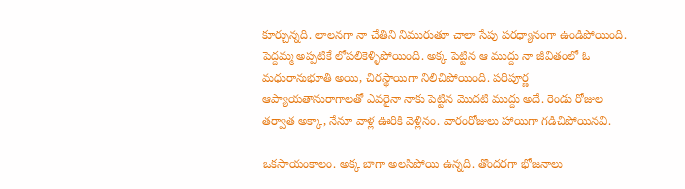కూర్చున్నది. లాలనగా నా చేతిని నిమురుతూ చాలా సేపు పరధ్యానంగా ఉండిపోయింది. పెద్దమ్మ అప్పటికే లోపలికెళ్ళిపోయింది. అక్క పెట్టిన ఆ ముద్దు నా జీవితంలో ఓ మధురానుభూతి అయి, చిరస్థాయిగా నిలిచిపోయింది. పరిపూర్ణ ఆప్యాయతానురాగాలతో ఎవరైనా నాకు పెట్టిన మొదటి ముద్దు అదే. రెండు రోజుల తర్వాత అక్కా, నేనూ వాళ్ల ఊరికి వెళ్లినం. వారంరోజులు హాయిగా గడిచిపోయినవి.

ఒకసాయంకాలం. అక్క బాగా అలసిపోయి ఉన్నది. తొందరగా భోజనాలు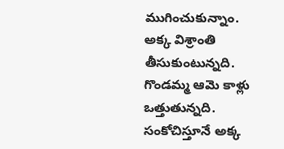ముగించుకున్నాం. అక్క విశ్రాంతి తీసుకుంటున్నది. గొండమ్మ ఆమె కాళ్లు ఒత్తుతున్నది. సంకోచిస్తూనే అక్క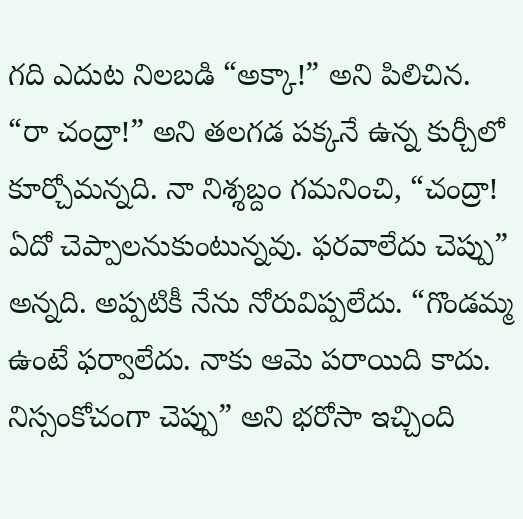గది ఎదుట నిలబడి “అక్కా!” అని పిలిచిన. “రా చంద్రా!” అని తలగడ పక్కనే ఉన్న కుర్చీలో కూర్చోమన్నది. నా నిశ్శబ్దం గమనించి, “చంద్రా! ఏదో చెప్పాలనుకుంటున్నవు. ఫరవాలేదు చెప్పు” అన్నది. అప్పటికీ నేను నోరువిప్పలేదు. “గొండమ్మ ఉంటే ఫర్వాలేదు. నాకు ఆమె పరాయిది కాదు. నిస్సంకోచంగా చెప్పు” అని భరోసా ఇచ్చింది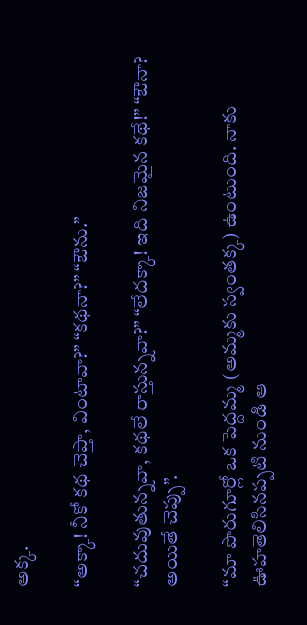అక్క.

“అక్కా! నీకో కథ చెప్తా, వింటావా?” “కథనా?” “ఔను.”

“చదువుతున్నవా, కథలే రాస్తున్నవా?” “లేదక్కా! ఇది నిజమైన కథే!” “ఔనా? అయితే చెప్పు”.

“మా పొరుగూర్లో ఒక పెద్దమ్మ (అమ్మకు స్వంతక్క) ఉంటుంది. నాకు ఊహతెలిసినప్పటి నుండి ఆ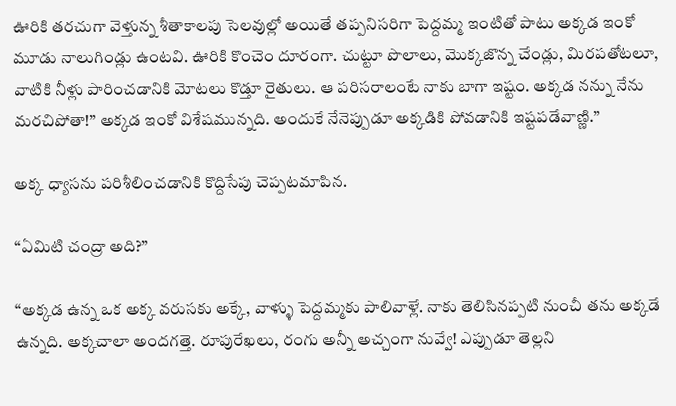ఊరికి తరచుగా వెళ్తున్న శీతాకాలపు సెలవుల్లో అయితే తప్పనిసరిగా పెద్దమ్మ ఇంటితో పాటు అక్కడ ఇంకో మూడు నాలుగిండ్లు ఉంటవి. ఊరికి కొంచెం దూరంగా. చుట్టూ పొలాలు, మొక్కజొన్న చేండ్లు, మిరపతోటలూ, వాటికి నీళ్లు పారించడానికి మోటలు కొడ్తూ రైతులు. ఆ పరిసరాలంటే నాకు బాగా ఇష్టం. అక్కడ నన్ను నేను మరచిపోతా!” అక్కడ ఇంకో విశేషమున్నది. అందుకే నేనెప్పుడూ అక్కడికి పోవడానికి ఇష్టపడేవాణ్ణి.”

అక్క ధ్యాసను పరిశీలించడానికి కొద్దిసేపు చెప్పటమాపిన.

“ఏమిటి చంద్రా అది?”

“అక్కడ ఉన్న ఒక అక్క వరుసకు అక్కే, వాళ్ళు పెద్దమ్మకు పాలివాళ్లే. నాకు తెలిసినప్పటి నుంచీ తను అక్కడే ఉన్నది. అక్కచాలా అందగత్తె. రూపురేఖలు, రంగు అన్నీ అచ్చంగా నువ్వే! ఎప్పుడూ తెల్లని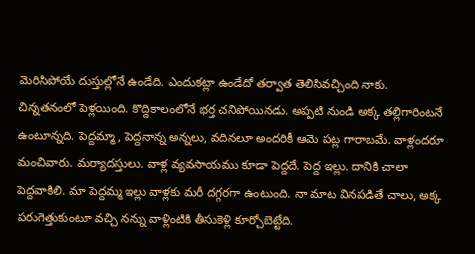మెరిసిపోయే దుస్తుల్లోనే ఉండేది. ఎందుకట్లా ఉండేదో తర్వాత తెలిసివచ్చింది నాకు. చిన్నతనంలో పెళ్లయింది. కొద్దికాలంలోనే భర్త చనిపోయినడు. అప్పటి నుండి అక్క తల్లిగారింటనే ఉంటూన్నది. పెద్దమ్మా, పెద్దనాన్న అన్నలు, వదినలూ అందరికీ ఆమె పట్ల గారాబమే. వాళ్లందరూ మంచివారు. మర్యాదస్తులు. వాళ్ల వ్యవసాయము కూడా పెద్దదే. పెద్ద ఇల్లు. దానికి చాలా పెద్దవాకిలి. మా పెద్దమ్మ ఇల్లు వాళ్లకు మరీ దగ్గరగా ఉంటుంది. నా మాట వినపడితే చాలు, అక్క పరుగెత్తుకుంటూ వచ్చి నన్ను వాళ్లింటికి తీసుకెళ్లి కూర్చోబెట్టేది.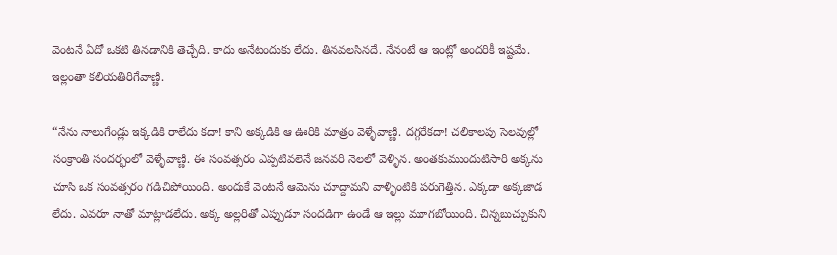వెంటనే ఏదో ఒకటి తినడానికి తెచ్చేది. కాదు అనేటందుకు లేదు. తినవలసినదే. నేనంటే ఆ ఇంట్లో అందరికీ ఇష్టమే. ఇల్లంతా కలియతిరిగేవాణ్ణి.

“నేను నాలుగేండ్లు ఇక్కడికి రాలేదు కదా! కాని అక్కడికి ఆ ఊరికి మాత్రం వెళ్ళేవాణ్ణి. దగ్గరేకదా! చలికాలపు సెలవుల్లో సంక్రాంతి సందర్భంలో వెళ్ళేవాణ్ణి. ఈ సంవత్సరం ఎప్పటివలెనే జనవరి నెలలో వెళ్ళిన. అంతకుముందుటిసారి అక్కను చూసి ఒక సంవత్సరం గడిచిపోయింది. అందుకే వెంటనే ఆమెను చూద్దామని వాళ్ళింటికి పరుగెత్తిన. ఎక్కడా అక్కజాడ లేదు. ఎవరూ నాతో మాట్లాడలేదు. అక్క అల్లరితో ఎప్పుడూ సందడిగా ఉండే ఆ ఇల్లు మూగబోయింది. చిన్నబుచ్చుకుని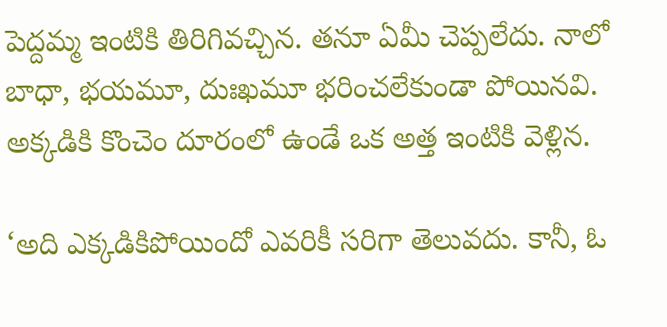పెద్దమ్మ ఇంటికి తిరిగివచ్చిన. తనూ ఏమీ చెప్పలేదు. నాలో బాధా, భయమూ, దుఃఖమూ భరించలేకుండా పోయినవి. అక్కడికి కొంచెం దూరంలో ఉండే ఒక అత్త ఇంటికి వెళ్లిన.

‘అది ఎక్కడికిపోయిందో ఎవరికీ సరిగా తెలువదు. కానీ, ఓ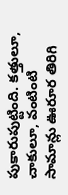పుకారుపుట్టింది. కత్తులూ, చాకులూ, వంటింటి సామాన్లు ఊరూర తిరిగి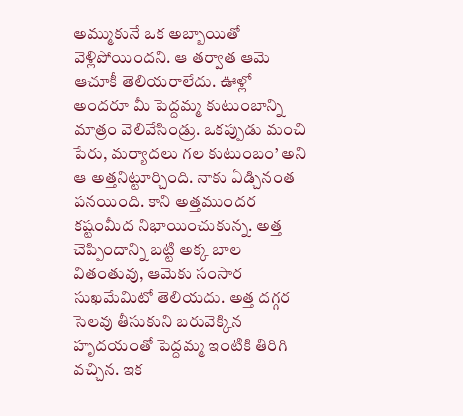అమ్ముకునే ఒక అబ్బాయితో వెళ్లిపోయిందని. ఆ తర్వాత ఆమె ఆచూకీ తెలియరాలేదు. ఊళ్లో అందరూ మీ పెద్దమ్మ కుటుంబాన్ని మాత్రం వెలివేసిండ్రు. ఒకప్పుడు మంచి పేరు, మర్యాదలు గల కుటుంబం’ అని ఆ అత్తనిట్టూర్చింది. నాకు ఏడ్చినంత పనయింది. కాని అత్తముందర కష్టంమీద నిభాయించుకున్న. అత్త చెప్పిందాన్ని బట్టి అక్క బాల వితంతువు, ఆమెకు సంసార సుఖమేమిటో తెలియదు. అత్త దగ్గర సెలవు తీసుకుని బరువెక్కిన హృదయంతో పెద్దమ్మ ఇంటికి తిరిగి వచ్చిన. ఇక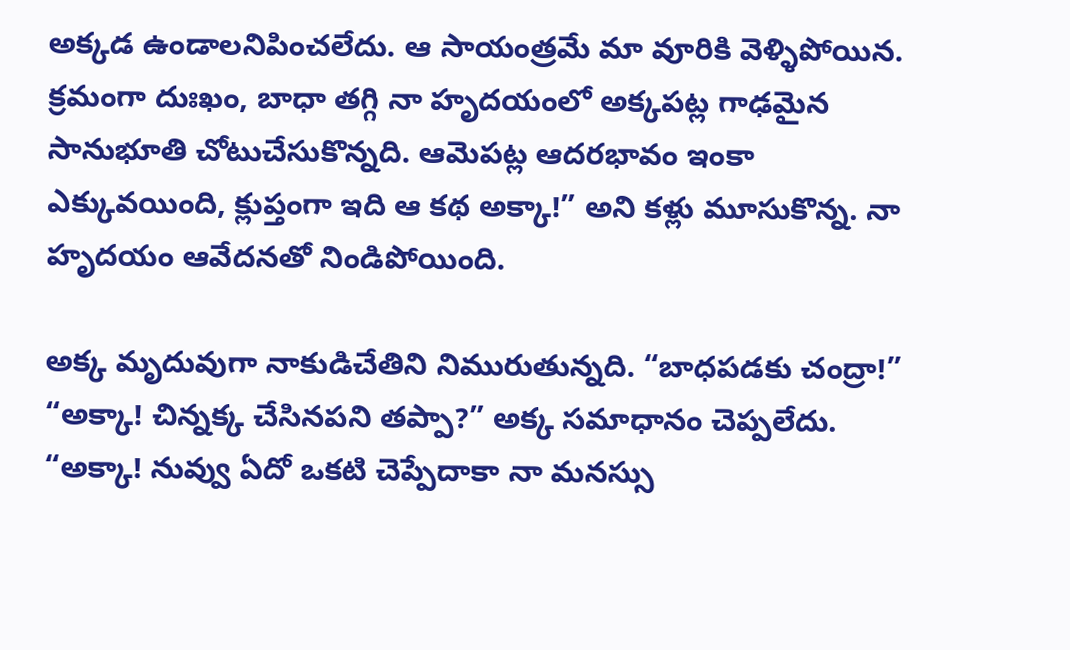అక్కడ ఉండాలనిపించలేదు. ఆ సాయంత్రమే మా వూరికి వెళ్ళిపోయిన. క్రమంగా దుఃఖం, బాధా తగ్గి నా హృదయంలో అక్కపట్ల గాఢమైన సానుభూతి చోటుచేసుకొన్నది. ఆమెపట్ల ఆదరభావం ఇంకా ఎక్కువయింది, క్లుప్తంగా ఇది ఆ కథ అక్కా!” అని కళ్లు మూసుకొన్న. నా హృదయం ఆవేదనతో నిండిపోయింది.

అక్క మృదువుగా నాకుడిచేతిని నిమురుతున్నది. “బాధపడకు చంద్రా!” “అక్కా! చిన్నక్క చేసినపని తప్పా?” అక్క సమాధానం చెప్పలేదు. “అక్కా! నువ్వు ఏదో ఒకటి చెప్పేదాకా నా మనస్సు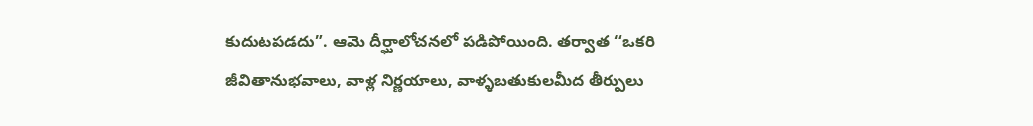కుదుటపడదు”. ఆమె దీర్ఘాలోచనలో పడిపోయింది. తర్వాత “ఒకరి జీవితానుభవాలు, వాళ్ల నిర్ణయాలు, వాళ్ళబతుకులమీద తీర్పులు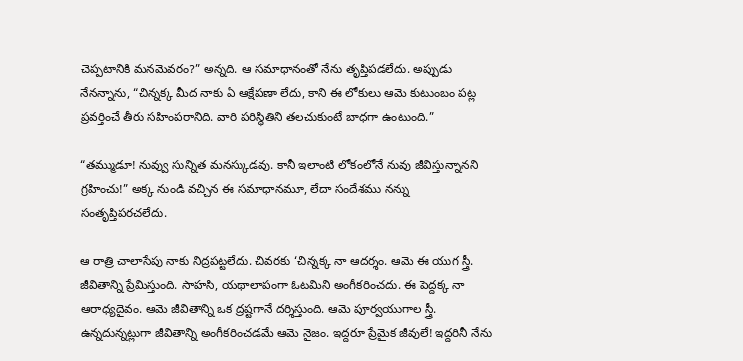చెప్పటానికి మనమెవరం?” అన్నది. ఆ సమాధానంతో నేను తృప్తిపడలేదు. అప్పుడు నేనన్నాను, “చిన్నక్క మీద నాకు ఏ ఆక్షేపణా లేదు, కాని ఈ లోకులు ఆమె కుటుంబం పట్ల ప్రవర్తించే తీరు సహింపరానిది. వారి పరిస్థితిని తలచుకుంటే బాధగా ఉంటుంది.”

“తమ్ముడూ! నువ్వు సున్నిత మనస్కుడవు. కానీ ఇలాంటి లోకంలోనే నువు జీవిస్తున్నానని గ్రహించు!” అక్క నుండి వచ్చిన ఈ సమాధానమూ, లేదా సందేశము నన్ను సంతృప్తిపరచలేదు.

ఆ రాత్రి చాలాసేపు నాకు నిద్రపట్టలేదు. చివరకు ‘చిన్నక్క నా ఆదర్శం. ఆమె ఈ యుగ స్త్రీ. జీవితాన్ని ప్రేమిస్తుంది. సాహసి, యథాలాపంగా ఓటమిని అంగీకరించదు. ఈ పెద్దక్క నా ఆరాధ్యదైవం. ఆమె జీవితాన్ని ఒక ద్రష్టగానే దర్శిస్తుంది. ఆమె పూర్వయుగాల స్త్రీ. ఉన్నదున్నట్లుగా జీవితాన్ని అంగీకరించడమే ఆమె నైజం. ఇద్దరూ ప్రేమైక జీవులే! ఇద్దరినీ నేను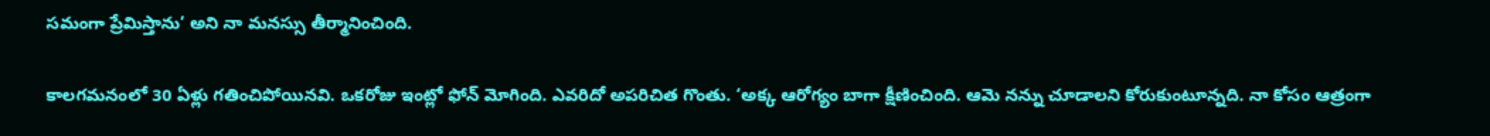సమంగా ప్రేమిస్తాను’ అని నా మనస్సు తీర్మానించింది.

కాలగమనంలో 30 ఏళ్లు గతించిపోయినవి. ఒకరోజు ఇంట్లో ఫోన్ మోగింది. ఎవరిదో అపరిచిత గొంతు. ‘అక్క ఆరోగ్యం బాగా క్షీణించింది. ఆమె నన్ను చూడాలని కోరుకుంటూన్నది. నా కోసం ఆత్రంగా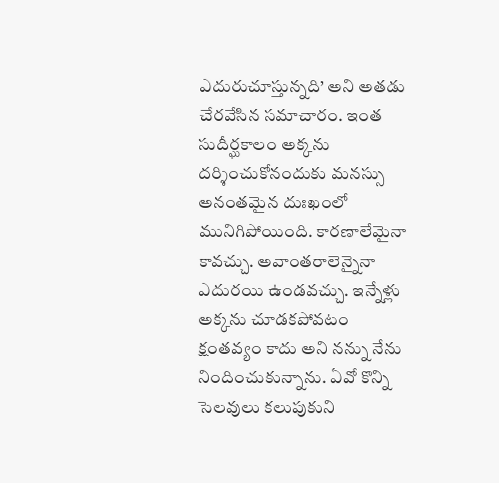ఎదురుచూస్తున్నది’ అని అతడు చేరవేసిన సమాచారం. ఇంత సుదీర్ఘకాలం అక్కను దర్శించుకోనందుకు మనస్సు అనంతమైన దుఃఖంలో మునిగిపోయింది. కారణాలేమైనా కావచ్చు. అవాంతరాలెన్నైనా ఎదురయి ఉండవచ్చు. ఇన్నేళ్లు అక్కను చూడకపోవటం క్షంతవ్యం కాదు అని నన్ను నేను నిందించుకున్నాను. ఏవో కొన్ని సెలవులు కలుపుకుని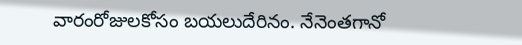వారంరోజులకోసం బయలుదేరినం. నేనెంతగానో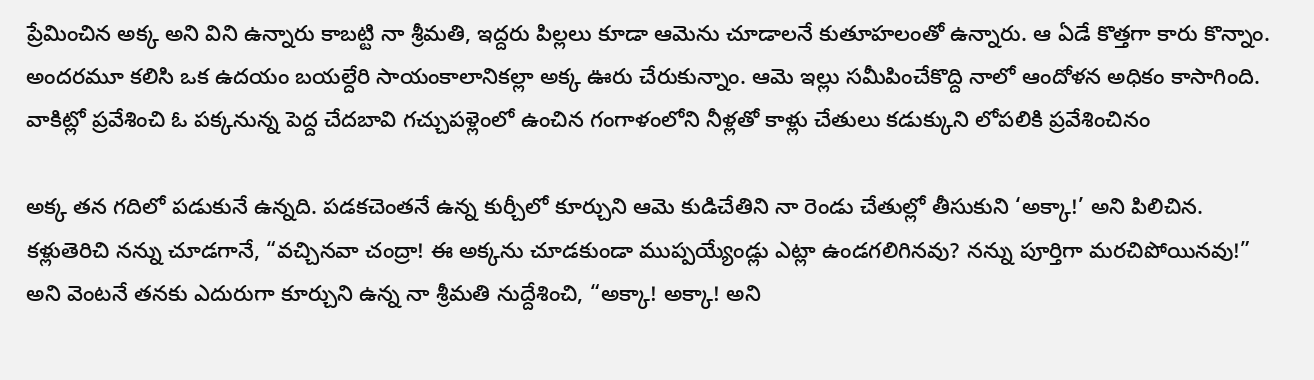ప్రేమించిన అక్క అని విని ఉన్నారు కాబట్టి నా శ్రీమతి, ఇద్దరు పిల్లలు కూడా ఆమెను చూడాలనే కుతూహలంతో ఉన్నారు. ఆ ఏడే కొత్తగా కారు కొన్నాం. అందరమూ కలిసి ఒక ఉదయం బయల్దేరి సాయంకాలానికల్లా అక్క ఊరు చేరుకున్నాం. ఆమె ఇల్లు సమీపించేకొద్ది నాలో ఆందోళన అధికం కాసాగింది. వాకిట్లో ప్రవేశించి ఓ పక్కనున్న పెద్ద చేదబావి గచ్చుపళ్లెంలో ఉంచిన గంగాళంలోని నీళ్లతో కాళ్లు చేతులు కడుక్కుని లోపలికి ప్రవేశించినం

అక్క తన గదిలో పడుకునే ఉన్నది. పడకచెంతనే ఉన్న కుర్చీలో కూర్చుని ఆమె కుడిచేతిని నా రెండు చేతుల్లో తీసుకుని ‘అక్కా!’ అని పిలిచిన. కళ్లుతెరిచి నన్ను చూడగానే, “వచ్చినవా చంద్రా! ఈ అక్కను చూడకుండా ముప్పయ్యేండ్లు ఎట్లా ఉండగలిగినవు? నన్ను పూర్తిగా మరచిపోయినవు!” అని వెంటనే తనకు ఎదురుగా కూర్చుని ఉన్న నా శ్రీమతి నుద్దేశించి, “అక్కా! అక్కా! అని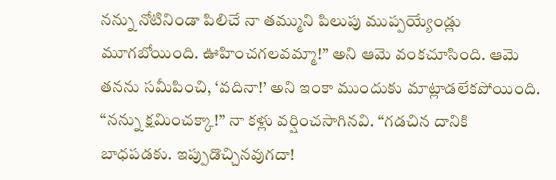నన్ను నోటినిండా పిలిచే నా తమ్ముని పిలుపు ముప్పయ్యేండ్లు మూగబోయింది. ఊహించగలవమ్మా!” అని ఆమె వంకచూసింది. ఆమె తనను సమీపించి, ‘వదినా!’ అని ఇంకా ముందుకు మాట్లాడలేకపోయింది. “నన్ను క్షమించక్కా!” నా కళ్లు వర్షించసాగినవి. “గడచిన దానికి బాధపడకు. ఇప్పుడొచ్చినవుగదా!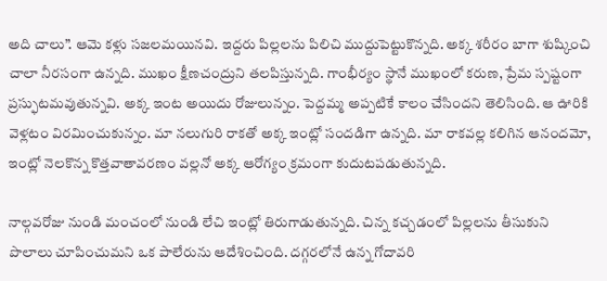అది చాలు”. ఆమె కళ్లు సజలమయినవి. ఇద్దరు పిల్లలను పిలిచి ముద్దుపెట్టుకొన్నది. అక్క శరీరం బాగా శుష్కించి చాలా నీరసంగా ఉన్నది. ముఖం క్షీణచంద్రుని తలపిస్తున్నది. గాంభీర్యం స్థానే ముఖంలో కరుణ, ప్రేమ స్పష్టంగా ప్రస్ఫుటమవుతున్నవి. అక్క ఇంట అయిదు రోజులున్నం. పెద్దమ్మ అప్పటికే కాలం చేసిందని తెలిసింది. ఆ ఊరికి వెళ్లటం విరమించుకున్నం. మా నలుగురి రాకతో అక్క ఇంట్లో సందడిగా ఉన్నది. మా రాకవల్ల కలిగిన ఆనందమో, ఇంట్లో నెలకొన్న కొత్తవాతావరణం వల్లనో అక్క ఆరోగ్యం క్రమంగా కుదుటపడుతున్నది.

నాల్గవరోజు నుండి మంచంలో నుండి లేచి ఇంట్లో తిరుగాడుతున్నది. చిన్న కచ్చడంలో పిల్లలను తీసుకుని పొలాలు చూపించుమని ఒక పాలేరును ఆదేశించింది. దగ్గరలోనే ఉన్న గోదావరి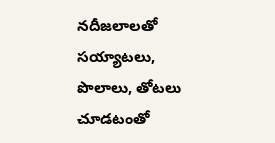నదీజలాలతో సయ్యాటలు, పొలాలు, తోటలు చూడటంతో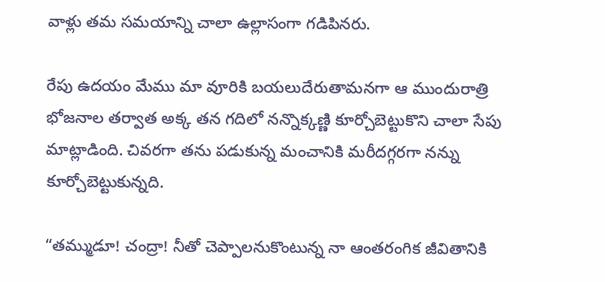వాళ్లు తమ సమయాన్ని చాలా ఉల్లాసంగా గడిపినరు.

రేపు ఉదయం మేము మా వూరికి బయలుదేరుతామనగా ఆ ముందురాత్రి భోజనాల తర్వాత అక్క తన గదిలో నన్నొక్కణ్ణి కూర్చోబెట్టుకొని చాలా సేపు మాట్లాడింది. చివరగా తను పడుకున్న మంచానికి మరీదగ్గరగా నన్ను కూర్చోబెట్టుకున్నది.

“తమ్ముడూ! చంద్రా! నీతో చెప్పాలనుకొంటున్న నా ఆంతరంగిక జీవితానికి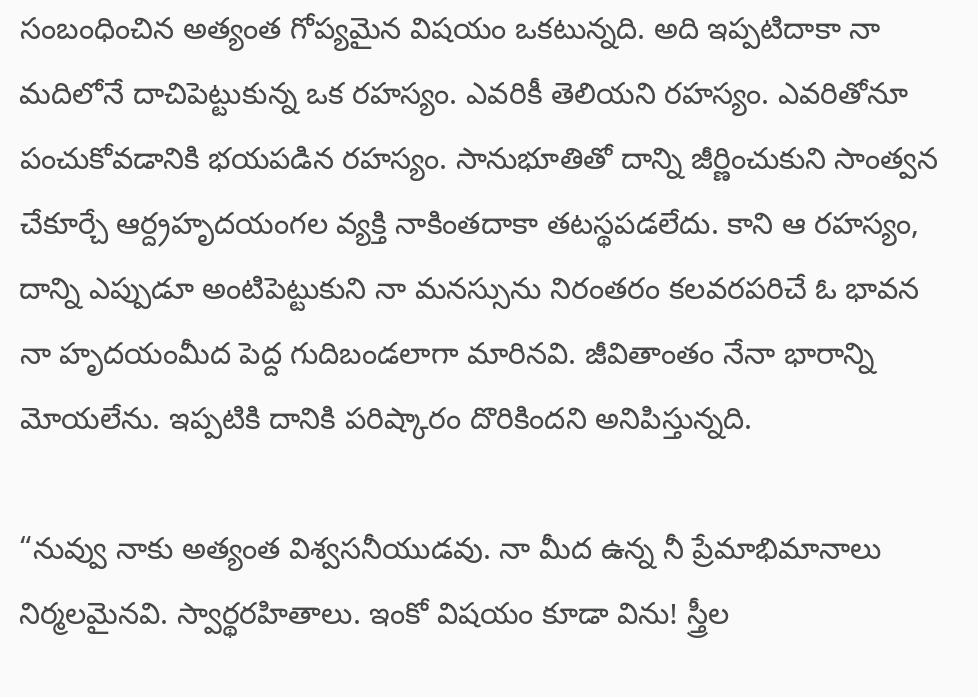సంబంధించిన అత్యంత గోప్యమైన విషయం ఒకటున్నది. అది ఇప్పటిదాకా నా మదిలోనే దాచిపెట్టుకున్న ఒక రహస్యం. ఎవరికీ తెలియని రహస్యం. ఎవరితోనూ పంచుకోవడానికి భయపడిన రహస్యం. సానుభూతితో దాన్ని జీర్ణించుకుని సాంత్వన చేకూర్చే ఆర్ద్రహృదయంగల వ్యక్తి నాకింతదాకా తటస్థపడలేదు. కాని ఆ రహస్యం, దాన్ని ఎప్పుడూ అంటిపెట్టుకుని నా మనస్సును నిరంతరం కలవరపరిచే ఓ భావన నా హృదయంమీద పెద్ద గుదిబండలాగా మారినవి. జీవితాంతం నేనా భారాన్ని మోయలేను. ఇప్పటికి దానికి పరిష్కారం దొరికిందని అనిపిస్తున్నది.

“నువ్వు నాకు అత్యంత విశ్వసనీయుడవు. నా మీద ఉన్న నీ ప్రేమాభిమానాలు నిర్మలమైనవి. స్వార్థరహితాలు. ఇంకో విషయం కూడా విను! స్త్రీల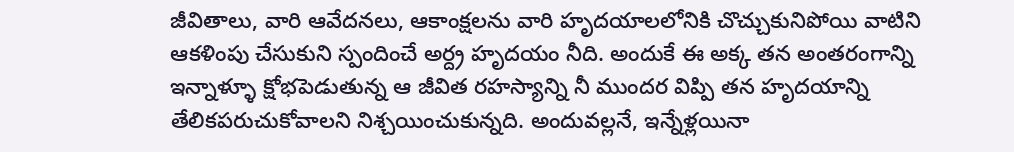జీవితాలు, వారి ఆవేదనలు, ఆకాంక్షలను వారి హృదయాలలోనికి చొచ్చుకునిపోయి వాటిని ఆకళింపు చేసుకుని స్పందించే అర్ద్ర హృదయం నీది. అందుకే ఈ అక్క తన అంతరంగాన్ని ఇన్నాళ్ళూ క్షోభపెడుతున్న ఆ జీవిత రహస్యాన్ని నీ ముందర విప్పి తన హృదయాన్ని తేలికపరుచుకోవాలని నిశ్చయించుకున్నది. అందువల్లనే, ఇన్నేళ్లయినా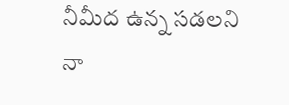నీమీద ఉన్న సడలని నా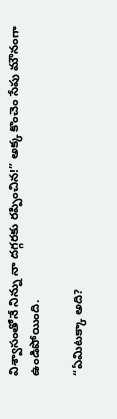విశ్వాసంతోనే నిన్ను నా దగ్గరకు రప్పించిన!” అక్క కొంచెం సేపు మౌనంగా ఉండిపోయింది.

“ఏమిటక్కా అది?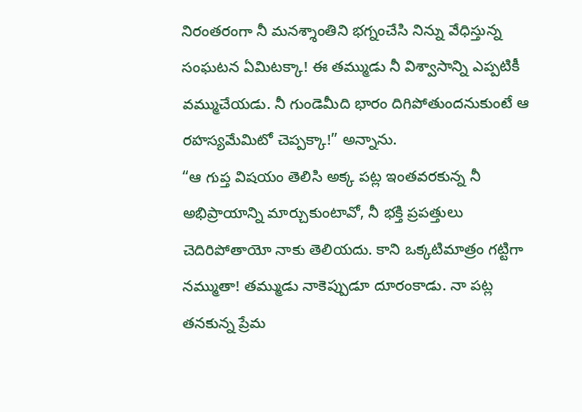నిరంతరంగా నీ మనశ్శాంతిని భగ్నంచేసి నిన్ను వేధిస్తున్న సంఘటన ఏమిటక్కా! ఈ తమ్ముడు నీ విశ్వాసాన్ని ఎప్పటికీ వమ్ముచేయడు. నీ గుండెమీది భారం దిగిపోతుందనుకుంటే ఆ రహస్యమేమిటో చెప్పక్కా!” అన్నాను.
“ఆ గుప్త విషయం తెలిసి అక్క పట్ల ఇంతవరకున్న నీ అభిప్రాయాన్ని మార్చుకుంటావో, నీ భక్తి ప్రపత్తులు చెదిరిపోతాయో నాకు తెలియదు. కాని ఒక్కటిమాత్రం గట్టిగా నమ్ముతా! తమ్ముడు నాకెప్పుడూ దూరంకాడు. నా పట్ల తనకున్న ప్రేమ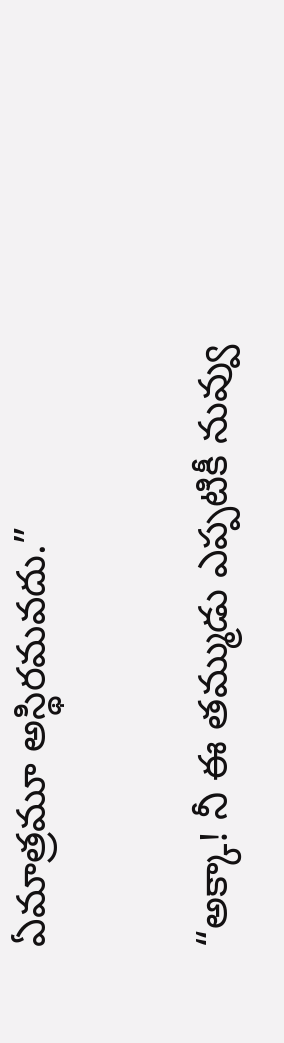ఏమాత్రమూ అస్థిరమవదు.”

“అక్కా! నీ ఈ తమ్ముడు ఎప్పటికీ నువ్వు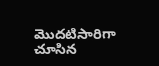మొదటిసారిగా చూసిన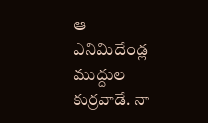ఆ ఎనిమిదేండ్ల ముద్దుల కుర్రవాడే. నా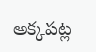అక్కపట్ల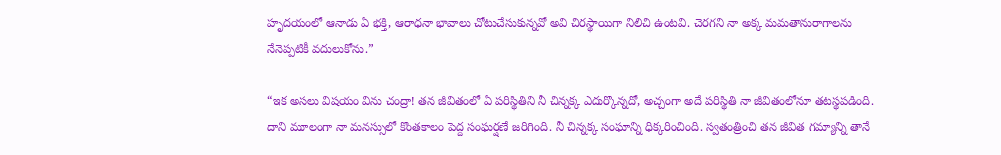హృదయంలో ఆనాడు ఏ భక్తి, ఆరాధనా భావాలు చోటుచేసుకున్నవో అవి చిరస్థాయిగా నిలిచి ఉంటవి. చెరగని నా అక్క మమతానురాగాలను నేనెప్పటికీ వదులుకోను.”

“ఇక అసలు విషయం విను చంద్రా! తన జీవితంలో ఏ పరిస్థితిని నీ చిన్నక్క ఎదుర్కొన్నదో, అచ్చంగా అదే పరిస్థితి నా జీవితంలోనూ తటస్థపడింది. దాని మూలంగా నా మనస్సులో కొంతకాలం పెద్ద సంఘర్షణే జరిగింది. నీ చిన్నక్క సంఘాన్ని ధిక్కరించింది. స్వతంత్రించి తన జీవిత గమ్యాన్ని తానే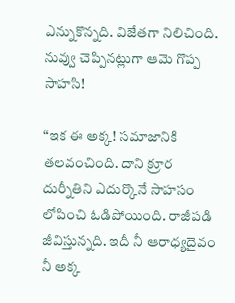ఎన్నుకొన్నది. విజేతగా నిలిచింది. నువ్వు చెప్పినట్లుగా ఆమె గొప్ప సాహసి!

“ఇక ఈ అక్క! సమాజానికి తలవంచింది. దాని క్రూర దుర్నీతిని ఎదుర్కొనే సాహసం లోపించి ఓడిపోయింది. రాజీపడి జీవిస్తున్నది. ఇదీ నీ ఆరాధ్యదైవం నీ అక్క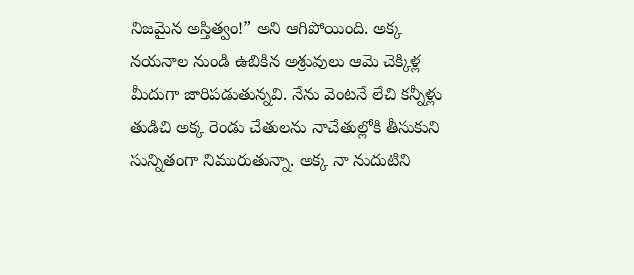నిజమైన అస్తిత్వం!” అని ఆగిపోయింది. అక్క నయనాల నుండి ఉబికిన అశ్రువులు ఆమె చెక్కిళ్ల మీదుగా జారిపడుతున్నవి. నేను వెంటనే లేచి కన్నీళ్లు తుడిచి అక్క రెండు చేతులను నాచేతుల్లోకి తీసుకుని సున్నితంగా నిమురుతున్నా. అక్క నా నుదుటిని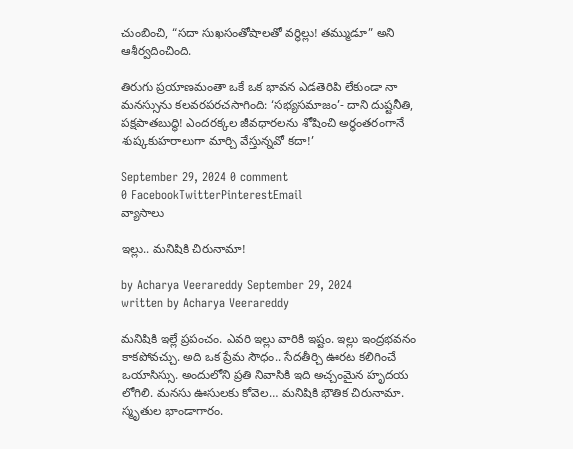చుంబించి, “సదా సుఖసంతోషాలతో వర్ధిల్లు! తమ్ముడూ” అని ఆశీర్వదించింది.

తిరుగు ప్రయాణమంతా ఒకే ఒక భావన ఎడతెరిపి లేకుండా నా మనస్సును కలవరపరచసాగింది: ‘సభ్యసమాజం’- దాని దుష్టనీతి, పక్షపాతబుద్ధి! ఎందరక్కల జీవధారలను శోషించి అర్ధంతరంగానే శుష్కకుహరాలుగా మార్చి వేస్తున్నవో కదా!’

September 29, 2024 0 comment
0 FacebookTwitterPinterestEmail
వ్యాసాలు

ఇల్లు.. మనిషికి చిరునామా!

by Acharya Veerareddy September 29, 2024
written by Acharya Veerareddy

మనిషికి ఇల్లే ప్రపంచం. ఎవరి ఇల్లు వారికి ఇష్టం. ఇల్లు ఇంద్రభవనం కాకపోవచ్చు. అది ఒక ప్రేమ సౌధం.. సేదతీర్చి ఊరట కలిగించే ఒయాసిస్సు. అందులోని ప్రతి నివాసికి ఇది అచ్చంమైన హృదయ లోగిలి. మనసు ఊసులకు కోవెల… మనిషికి భౌతిక చిరునామా. స్మృతుల భాండాగారం.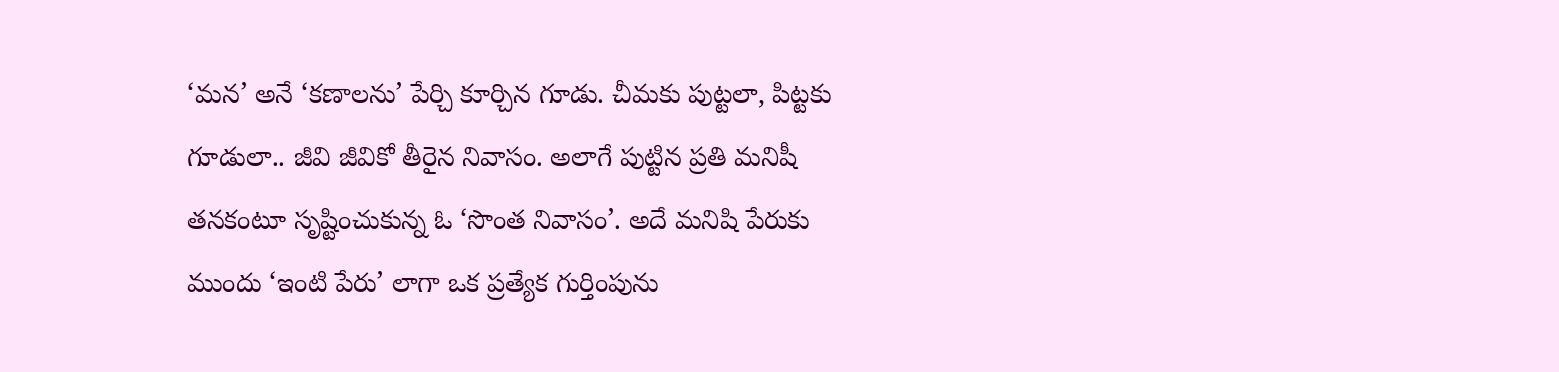‘మన’ అనే ‘కణాలను’ పేర్చి కూర్చిన గూడు. చీమకు పుట్టలా, పిట్టకు గూడులా.. జీవి జీవికో తీరైన నివాసం. అలాగే పుట్టిన ప్రతి మనిషీ తనకంటూ సృష్టించుకున్న ఓ ‘సొంత నివాసం’. అదే మనిషి పేరుకు ముందు ‘ఇంటి పేరు’ లాగా ఒక ప్రత్యేక గుర్తింపును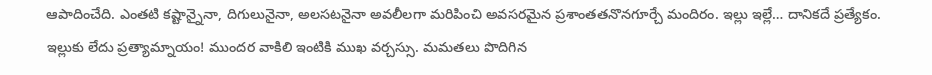ఆపాదించేది. ఎంతటి కష్టాన్నైనా, దిగులునైనా, అలసటనైనా అవలీలగా మరిపించి అవసరమైన ప్రశాంతతనొనగూర్చే మందిరం. ఇల్లు ఇల్లే… దానికదే ప్రత్యేకం. ఇల్లుకు లేదు ప్రత్యామ్నాయం! ముందర వాకిలి ఇంటికి ముఖ వర్చస్సు. మమతలు పొదిగిన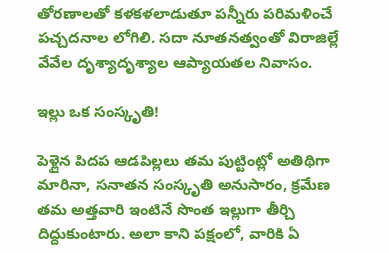తోరణాలతో కళకళలాడుతూ పన్నీరు పరిమళించే పచ్చదనాల లోగిలి. సదా నూతనత్వంతో విరాజిల్లే వేవేల దృశ్యాదృశ్యాల ఆప్యాయతల నివాసం.

ఇల్లు ఒక సంస్కృతి!

పెళ్లైన పిదప ఆడపిల్లలు తమ పుట్టింట్లో అతిథిగా మారినా, సనాతన సంస్కృతి అనుసారం, క్రమేణ తమ అత్తవారి ఇంటినే సొంత ఇల్లుగా తీర్చి దిద్దుకుంటారు. అలా కాని పక్షంలో, వారికి ఏ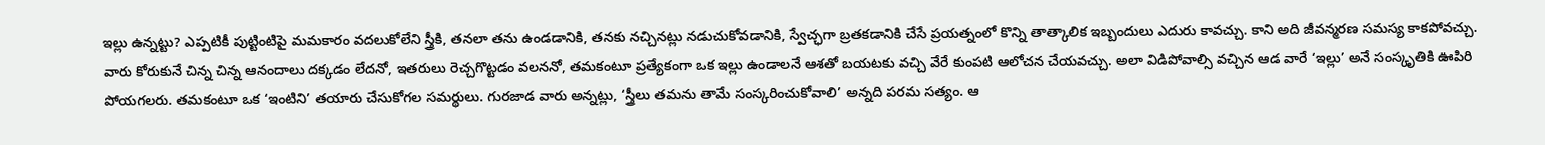ఇల్లు ఉన్నట్టు? ఎప్పటికీ పుట్టింటిపై మమకారం వదలుకోలేని స్త్రీకి, తనలా తను ఉండడానికి, తనకు నచ్చినట్లు నడుచుకోవడానికి, స్వేచ్ఛగా బ్రతకడానికి చేసే ప్రయత్నంలో కొన్ని తాత్కాలిక ఇబ్బందులు ఎదురు కావచ్చు. కాని అది జీవన్మరణ సమస్య కాకపోవచ్చు. వారు కోరుకునే చిన్న చిన్న ఆనందాలు దక్కడం లేదనో, ఇతరులు రెచ్చగొట్టడం వలననో, తమకంటూ ప్రత్యేకంగా ఒక ఇల్లు ఉండాలనే ఆశతో బయటకు వచ్చి వేరే కుంపటి ఆలోచన చేయవచ్చు. అలా విడిపోవాల్సి వచ్చిన ఆడ వారే ‘ఇల్లు’ అనే సంస్కృతికి ఊపిరి పోయగలరు. తమకంటూ ఒక ‘ఇంటిని’ తయారు చేసుకోగల సమర్థులు. గురజాడ వారు అన్నట్లు, ‘స్త్రీలు తమను తామే సంస్కరించుకోవాలి’ అన్నది పరమ సత్యం. ఆ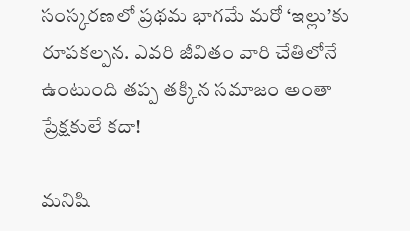సంస్కరణలో ప్రథమ భాగమే మరో ‘ఇల్లు’కు రూపకల్పన. ఎవరి జీవితం వారి చేతిలోనే ఉంటుంది తప్ప తక్కిన సమాజం అంతా ప్రేక్షకులే కదా!

మనిషి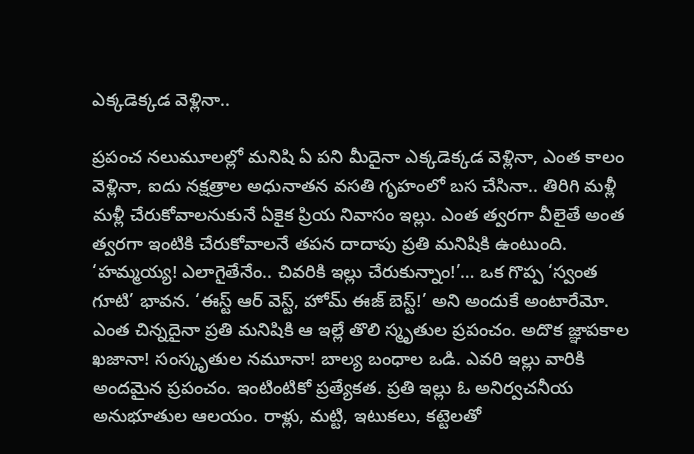ఎక్కడెక్కడ వెళ్లినా..

ప్రపంచ నలుమూలల్లో మనిషి ఏ పని మీదైనా ఎక్కడెక్కడ వెళ్లినా, ఎంత కాలం వెళ్లినా, ఐదు నక్షత్రాల అధునాతన వసతి గృహంలో బస చేసినా.. తిరిగి మళ్లీ మళ్లీ చేరుకోవాలనుకునే ఏకైక ప్రియ నివాసం ఇల్లు. ఎంత త్వరగా వీలైతే అంత త్వరగా ఇంటికి చేరుకోవాలనే తపన దాదాపు ప్రతి మనిషికి ఉంటుంది. ‘హమ్మయ్య! ఎలాగైతేనేం.. చివరికి ఇల్లు చేరుకున్నాం!’… ఒక గొప్ప ‘స్వంత గూటి’ భావన. ‘ఈస్ట్ ఆర్ వెస్ట్, హోమ్ ఈజ్ బెస్ట్!’ అని అందుకే అంటారేమో. ఎంత చిన్నదైనా ప్రతి మనిషికి ఆ ఇల్లే తొలి స్మృతుల ప్రపంచం. అదొక జ్ఞాపకాల ఖజానా! సంస్కృతుల నమూనా! బాల్య బంధాల ఒడి. ఎవరి ఇల్లు వారికి అందమైన ప్రపంచం. ఇంటింటికో ప్రత్యేకత. ప్రతి ఇల్లు ఓ అనిర్వచనీయ అనుభూతుల ఆలయం. రాళ్లు, మట్టి, ఇటుకలు, కట్టెలతో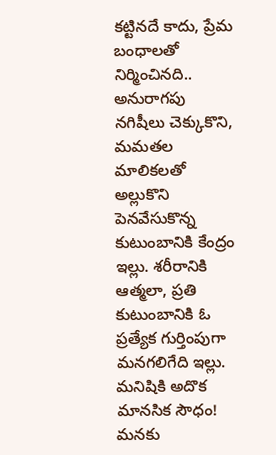కట్టినదే కాదు, ప్రేమ బంధాలతో నిర్మించినది.. అనురాగపు నగిషీలు చెక్కుకొని, మమతల మాలికలతో అల్లుకొని పెనవేసుకొన్న కుటుంబానికి కేంద్రం ఇల్లు. శరీరానికి ఆత్మలా, ప్రతి కుటుంబానికి ఓ ప్రత్యేక గుర్తింపుగా మనగలిగేది ఇల్లు. మనిషికి అదొక మానసిక సౌధం! మనకు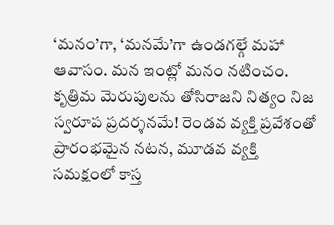‘మనం’గా, ‘మనమే’గా ఉండగల్గే మహా ఆవాసం. మన ఇంట్లో మనం నటించం. కృత్రిమ మెరుపులను తోసిరాజని నిత్యం నిజ స్వరూప ప్రదర్శనమే! రెండవ వ్యక్తి ప్రవేశంతో ప్రారంభమైన నటన, మూడవ వ్యక్తి సమక్షంలో కాస్త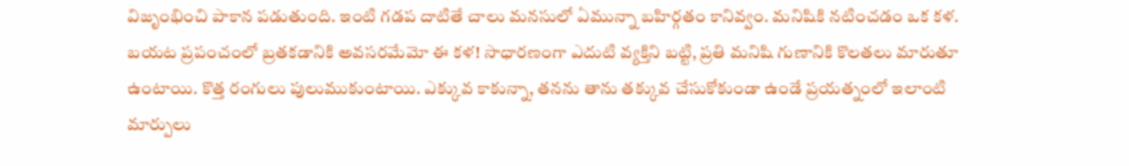విజృంభించి పాకాన పడుతుంది. ఇంటి గడప దాటితే చాలు మనసులో ఏమున్నా బహిర్గతం కానివ్వం. మనిషికి నటించడం ఒక కళ. బయట ప్రపంచంలో బ్రతకడానికి అవసరమేమో ఈ కళ! సాధారణంగా ఎదుటి వ్యక్తిని బట్టి, ప్రతి మనిషి గుణానికి కొలతలు మారుతూ ఉంటాయి. కొత్త రంగులు పులుముకుంటాయి. ఎక్కువ కాకున్నా, తనను తాను తక్కువ చేసుకోకుండా ఉండే ప్రయత్నంలో ఇలాంటి మార్పులు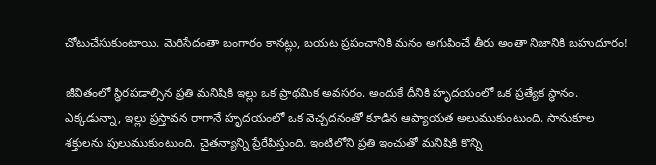చోటుచేసుకుంటాయి. మెరిసేదంతా బంగారం కానట్లు, బయట ప్రపంచానికి మనం అగుపించే తీరు అంతా నిజానికి బహుదూరం!

జీవితంలో స్థిరపడాల్సిన ప్రతి మనిషికి ఇల్లు ఒక ప్రాథమిక అవసరం. అందుకే దీనికి హృదయంలో ఒక ప్రత్యేక స్థానం. ఎక్కడున్నా, ఇల్లు ప్రస్తావన రాగానే హృదయంలో ఒక వెచ్చదనంతో కూడిన ఆప్యాయత అలుముకుంటుంది. సానుకూల శక్తులను పులుముకుంటుంది. చైతన్యాన్ని ప్రేరేపిస్తుంది. ఇంటిలోని ప్రతి ఇంచుతో మనిషికి కొన్ని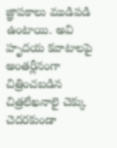జ్ఞాపకాలు ముడిపడి ఉంటాయి. అవి హృదయ కవాటాలపై అంతర్లీనంగా చిత్రించబడిన చిత్రలేఖనాలై చెక్కు చెదరకుండా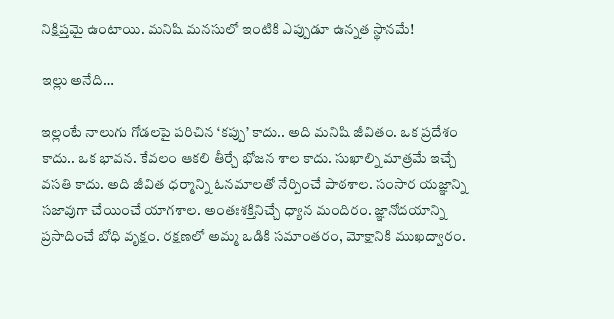నిక్షిప్తమై ఉంటాయి. మనిషి మనసులో ఇంటికి ఎప్పుడూ ఉన్నత స్థానమే!

ఇల్లు అనేది…

ఇల్లంటే నాలుగు గోడలపై పరిచిన ‘కప్పు’ కాదు.. అది మనిషి జీవితం. ఒక ప్రదేశం కాదు.. ఒక భావన. కేవలం ఆకలి తీర్చే భోజన శాల కాదు. సుఖాల్ని మాత్రమే ఇచ్చే వసతి కాదు. అది జీవిత ధర్మాన్ని ఓనమాలతో నేర్పించే పాఠశాల. సంసార యజ్ఞాన్ని సజావుగా చేయించే యాగశాల. అంతఃశక్తినిచ్చే ధ్యాన మందిరం. జ్ఞానోదయాన్ని ప్రసాదించే బోధి వృక్షం. రక్షణలో అమ్మ ఒడికి సమాంతరం, మోక్షానికి ముఖద్వారం.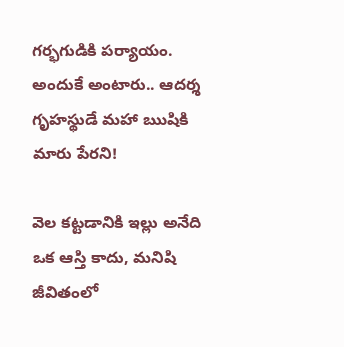గర్భగుడికి పర్యాయం. అందుకే అంటారు.. ఆదర్శ గృహస్థుడే మహా ఋషికి మారు పేరని!

వెల కట్టడానికి ఇల్లు అనేది ఒక ఆస్తి కాదు, మనిషి జీవితంలో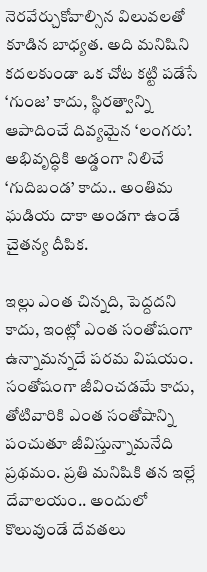నెరవేర్చుకోవాల్సిన విలువలతో కూడిన బాధ్యత. అది మనిషిని కదలకుండా ఒక చోట కట్టి పడేసే ‘గుంజ’ కాదు, స్థిరత్వాన్ని ఆపాదించే దివ్యమైన ‘లంగరు’. అభివృద్ధికి అడ్డంగా నిలిచే ‘గుదిబండ’ కాదు.. అంతిమ ఘడియ దాకా అండగా ఉండే చైతన్య దీపిక.

ఇల్లు ఎంత చిన్నది, పెద్దదని కాదు, ఇంట్లో ఎంత సంతోషంగా ఉన్నామన్నదే పరమ విషయం. సంతోషంగా జీవించడమే కాదు, తోటివారికి ఎంత సంతోషాన్ని పంచుతూ జీవిస్తున్నామనేది ప్రథమం. ప్రతి మనిషికి తన ఇల్లే దేవాలయం.. అందులో కొలువుండే దేవతలు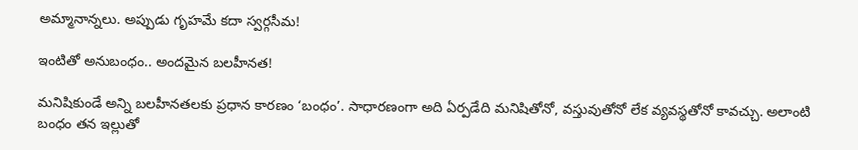అమ్మానాన్నలు. అప్పుడు గృహమే కదా స్వర్గసీమ!

ఇంటితో అనుబంధం.. అందమైన బలహీనత!

మనిషికుండే అన్ని బలహీనతలకు ప్రధాన కారణం ‘బంధం’. సాధారణంగా అది ఏర్పడేది మనిషితోనో, వస్తువుతోనో లేక వ్యవస్థతోనో కావచ్చు. అలాంటి బంధం తన ఇల్లుతో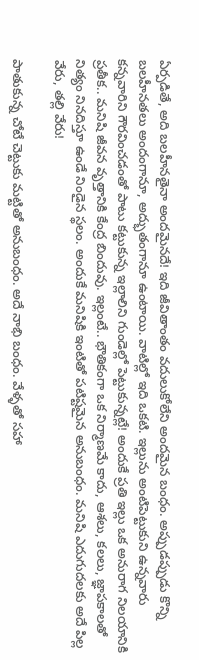ఏర్పడితే, అది బలహీనతైనా అందమైనదే! ఇది జీవితాంతం వదులుకోలేని అందమైన బంధం. అప్పుడప్పుడు కొన్ని బలహీనతలు అందంగానూ, అద్భుతంగానూ ఉంటాయి. వాటిల్లో ఇది ఒకటి. ఇల్లును అంటిపెట్టుకుని ఉన్నవారు కన్నవారిని గౌరవించడంతో పాటు కట్టుకున్న ఇల్లాలిని గుండెల్లో పెట్టుకున్నట్లే! అందుకే ప్రతి ఇల్లు ఒక అనురాగ నిలయానికి ప్రతీక.. మనిషి జీవన వృత్తానికి కేంద్ర బిందువు. ఇల్లంటే.. భౌతికంగా ఒక నిర్మాణమే కాదు, ఆశలు, కలలు, జ్ఞాపకాలతో నిత్యం నినదిస్తూ ఉండే నిండైన స్థలం. అందుకే మనిషికి ఇంటితో పటిష్టమైన అనుబంధం. మనిషి ఎదుగుదలకు అదే పిల్ల వేరు, తల్లి వేరు!

పాతుకున్న చోటే చెట్టుకు మట్టితో అనుబంధం. అదే నాభి బంధం. వేళ్ళతో సహా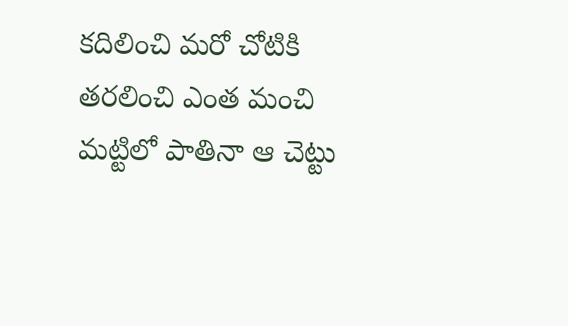కదిలించి మరో చోటికి తరలించి ఎంత మంచి మట్టిలో పాతినా ఆ చెట్టు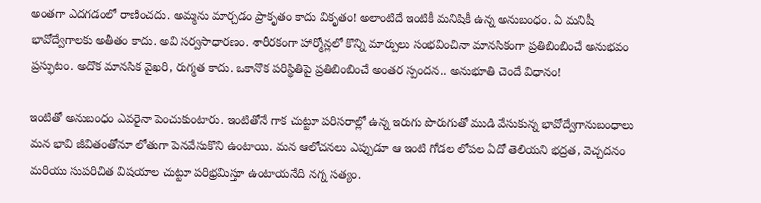అంతగా ఎదగడంలో రాణించదు. అమ్మను మార్చడం ప్రాకృతం కాదు వికృతం! అలాంటిదే ఇంటికీ మనిషికీ ఉన్న అనుబంధం. ఏ మనిషీ భావోద్వేగాలకు అతీతం కాదు. అవి సర్వసాధారణం. శారీరకంగా హార్మోన్లలో కొన్ని మార్పులు సంభవించినా మానసికంగా ప్రతిబింబించే అనుభవం ప్రస్ఫుటం. అదొక మానసిక వైఖరి, రుగ్మత కాదు. ఒకానొక పరిస్థితిపై ప్రతిబింబించే అంతర స్పందన.. అనుభూతి చెందే విధానం!

ఇంటితో అనుబంధం ఎవరైనా పెంచుకుంటారు. ఇంటితోనే గాక చుట్టూ పరిసరాల్లో ఉన్న ఇరుగు పొరుగుతో ముడి వేసుకున్న భావోద్వేగానుబంధాలు మన భావి జీవితంతోనూ లోతుగా పెనవేసుకొని ఉంటాయి. మన ఆలోచనలు ఎప్పుడూ ఆ ఇంటి గోడల లోపల ఏదో తెలియని భద్రత, వెచ్చదనం మరియు సుపరిచిత విషయాల చుట్టూ పరిభ్రమిస్తూ ఉంటాయనేది నగ్న సత్యం.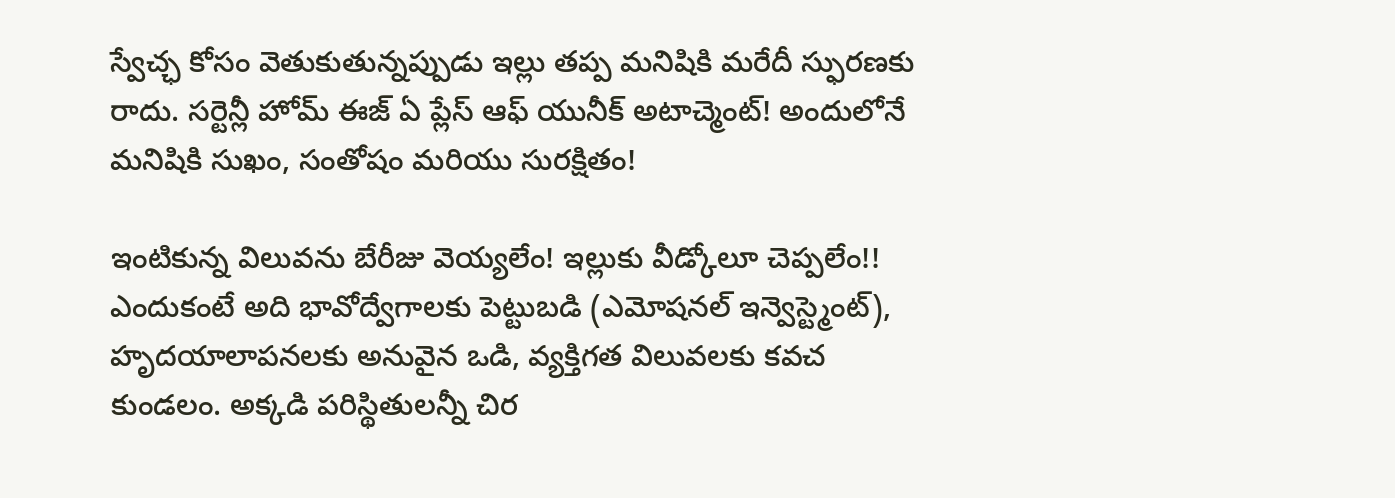స్వేచ్ఛ కోసం వెతుకుతున్నప్పుడు ఇల్లు తప్ప మనిషికి మరేదీ స్ఫురణకు రాదు. సర్టెన్లీ హోమ్ ఈజ్ ఏ ప్లేస్ ఆఫ్ యునీక్ అటాచ్మెంట్! అందులోనే మనిషికి సుఖం, సంతోషం మరియు సురక్షితం!

ఇంటికున్న విలువను బేరీజు వెయ్యలేం! ఇల్లుకు వీడ్కోలూ చెప్పలేం!! ఎందుకంటే అది భావోద్వేగాలకు పెట్టుబడి (ఎమోషనల్ ఇన్వెస్ట్మెంట్), హృదయాలాపనలకు అనువైన ఒడి, వ్యక్తిగత విలువలకు కవచ కుండలం. అక్కడి పరిస్థితులన్నీ చిర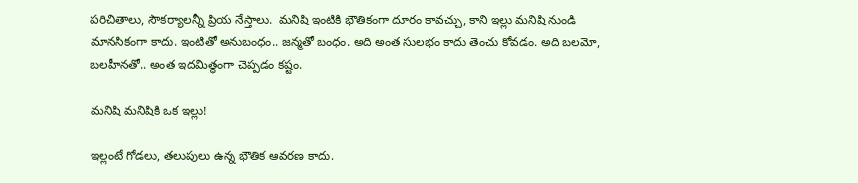పరిచితాలు, సౌకర్యాలన్నీ ప్రియ నేస్తాలు.  మనిషి ఇంటికి భౌతికంగా దూరం కావచ్చు, కాని ఇల్లు మనిషి నుండి మానసికంగా కాదు. ఇంటితో అనుబంధం.. జన్మతో బంధం. అది అంత సులభం కాదు తెంచు కోవడం. అది బలమో, బలహీనతో.. అంత ఇదమిత్థంగా చెప్పడం కష్టం.

మనిషి మనిషికి ఒక ఇల్లు!

ఇల్లంటే గోడలు, తలుపులు ఉన్న భౌతిక ఆవరణ కాదు.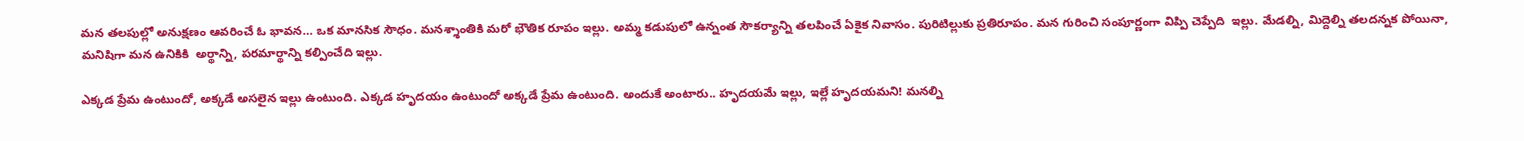మన తలపుల్లో అనుక్షణం ఆవరించే ఓ భావన… ఒక మానసిక సౌధం. మనశ్శాంతికి మరో భౌతిక రూపం ఇల్లు. అమ్మ కడుపులో ఉన్నంత సౌకర్యాన్ని తలపించే ఏకైక నివాసం. పురిటిల్లుకు ప్రతిరూపం. మన గురించి సంపూర్ణంగా విప్పి చెప్పేది  ఇల్లు. మేడల్ని, మిద్దెల్ని తలదన్నక పోయినా, మనిషిగా మన ఉనికికి  అర్థాన్ని, పరమార్థాన్ని కల్పించేది ఇల్లు.

ఎక్కడ ప్రేమ ఉంటుందో, అక్కడే అసలైన ఇల్లు ఉంటుంది. ఎక్కడ హృదయం ఉంటుందో అక్కడే ప్రేమ ఉంటుంది. అందుకే అంటారు.. హృదయమే ఇల్లు, ఇల్లే హృదయమని! మనల్ని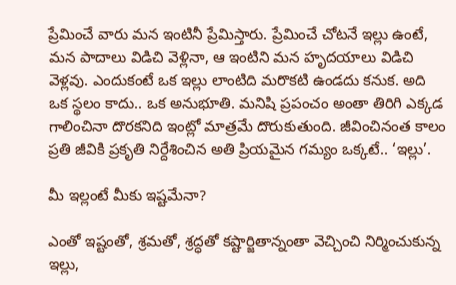ప్రేమించే వారు మన ఇంటినీ ప్రేమిస్తారు. ప్రేమించే చోటనే ఇల్లు ఉంటే, మన పాదాలు విడిచి వెళ్లినా, ఆ ఇంటిని మన హృదయాలు విడిచి వెళ్లవు. ఎందుకంటే ఒక ఇల్లు లాంటిది మరొకటి ఉండదు కనుక. అది ఒక స్థలం కాదు.. ఒక అనుభూతి. మనిషి ప్రపంచం అంతా తిరిగి ఎక్కడ గాలించినా దొరకనిది ఇంట్లో మాత్రమే దొరుకుతుంది. జీవించినంత కాలం ప్రతి జీవికి ప్రకృతి నిర్దేశించిన అతి ప్రియమైన గమ్యం ఒక్కటే.. ‘ఇల్లు’.

మీ ఇల్లంటే మీకు ఇష్టమేనా?

ఎంతో ఇష్టంతో, శ్రమతో, శ్రద్ధతో కష్టార్జితాన్నంతా వెచ్చించి నిర్మించుకున్న ఇల్లు,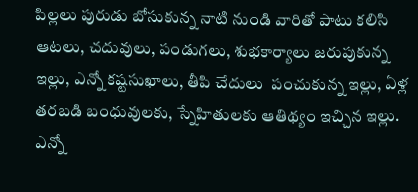పిల్లలు పురుడు బోసుకున్న నాటి నుండి వారితో పాటు కలిసి ఆటలు, చదువులు, పండుగలు, శుభకార్యాలు జరుపుకున్న ఇల్లు, ఎన్నో కష్టసుఖాలు, తీపి చేదులు  పంచుకున్న ఇల్లు, ఏళ్ల తరబడి బంధువులకు, స్నేహితులకు ఆతిథ్యం ఇచ్చిన ఇల్లు. ఎన్నో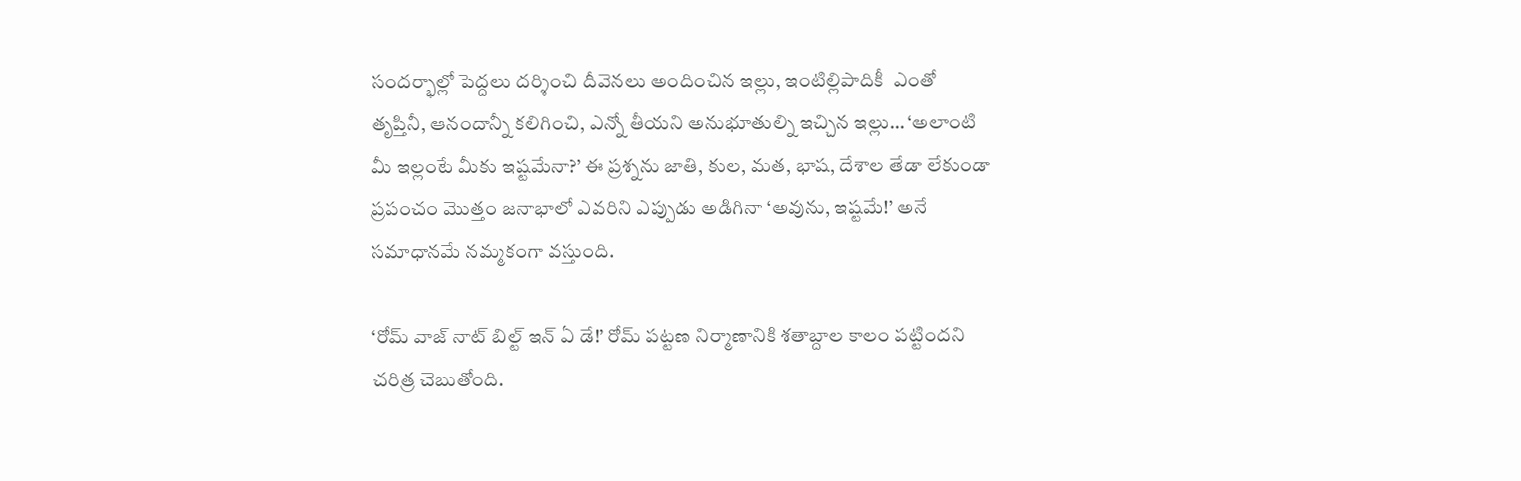సందర్భాల్లో పెద్దలు దర్శించి దీవెనలు అందించిన ఇల్లు, ఇంటిల్లిపాదికీ  ఎంతో తృప్తినీ, ఆనందాన్నీ కలిగించి, ఎన్నో తీయని అనుభూతుల్ని ఇచ్చిన ఇల్లు… ‘అలాంటి మీ ఇల్లంటే మీకు ఇష్టమేనా?’ ఈ ప్రశ్నను జాతి, కుల, మత, భాష, దేశాల తేడా లేకుండా ప్రపంచం మొత్తం జనాభాలో ఎవరిని ఎప్పుడు అడిగినా ‘అవును, ఇష్టమే!’ అనే సమాధానమే నమ్మకంగా వస్తుంది.

‘రోమ్ వాజ్ నాట్ బిల్ట్ ఇన్ ఏ డే!’ రోమ్ పట్టణ నిర్మాణానికి శతాబ్దాల కాలం పట్టిందని చరిత్ర చెబుతోంది.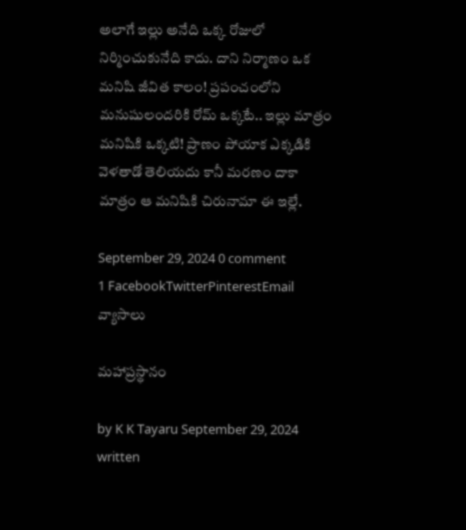అలాగే ఇల్లు అనేది ఒక్క రోజులో నిర్మించుకునేది కాదు. దాని నిర్మాణం ఒక మనిషి జీవిత కాలం! ప్రపంచంలోని మనుషులందరికి రోమ్ ఒక్కటే.. ఇల్లు మాత్రం మనిషికి ఒక్కటి! ప్రాణం పోయాక ఎక్కడికి వెళతాడో తెలియదు కానీ మరణం దాకా మాత్రం ఆ మనిషికి చిరునామా ఈ ఇల్లే.

September 29, 2024 0 comment
1 FacebookTwitterPinterestEmail
వ్యాసాలు

మహాప్రస్థానం

by K K Tayaru September 29, 2024
written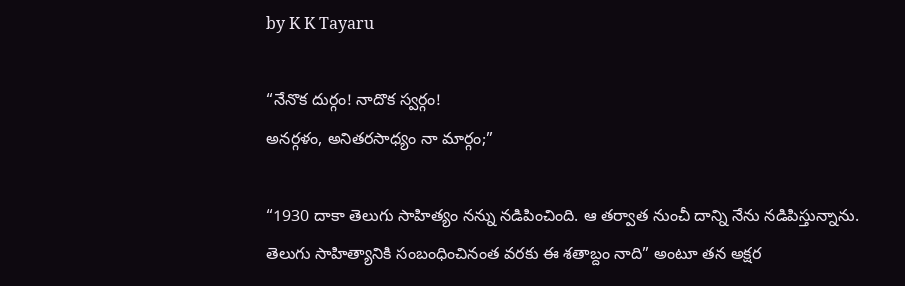by K K Tayaru

“నేనొక దుర్గం! నాదొక స్వర్గం!
అనర్గళం, అనితరసాధ్యం నా మార్గం;”

“1930 దాకా తెలుగు సాహిత్యం నన్ను నడిపించింది. ఆ తర్వాత నుంచీ దాన్ని నేను నడిపిస్తున్నాను. తెలుగు సాహిత్యానికి సంబంధించినంత వరకు ఈ శతాబ్దం నాది” అంటూ తన అక్షర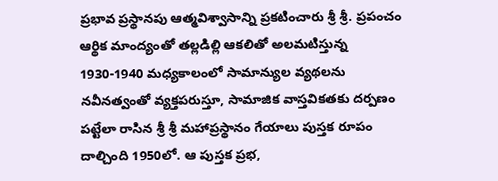ప్రభావ ప్రస్థానపు ఆత్మవిశ్వాసాన్ని ప్రకటించారు శ్రీ శ్రీ. ప్రపంచం ఆర్థిక మాంద్యంతో తల్లడిల్లి ఆకలితో అలమటిస్తున్న 1930-1940 మధ్యకాలంలో సామాన్యుల వ్యథలను నవీనత్వంతో వ్యక్తపరుస్తూ, సామాజిక వాస్తవికతకు దర్పణం పట్టేలా రాసిన శ్రీ శ్రీ మహాప్రస్థానం గేయాలు పుస్తక రూపం దాల్చింది 1950లో. ఆ పుస్తక ప్రభ,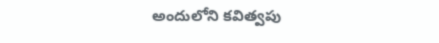అందులోని కవిత్వపు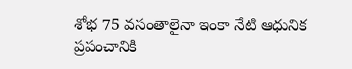శోభ 75 వసంతాలైనా ఇంకా నేటి ఆధునిక ప్రపంచానికి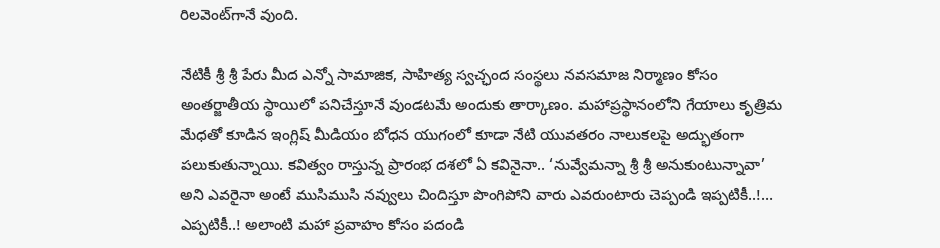రిలవెంట్‌గానే వుంది.

నేటికీ శ్రీ శ్రీ పేరు మీద ఎన్నో సామాజిక, సాహిత్య స్వచ్ఛంద సంస్థలు నవసమాజ నిర్మాణం కోసం అంతర్జాతీయ స్థాయిలో పనిచేస్తూనే వుండటమే అందుకు తార్కాణం. మహాప్రస్థానంలోని గేయాలు కృత్రిమ మేధతో కూడిన ఇంగ్లిష్ మీడియం బోధన యుగంలో కూడా నేటి యువతరం నాలుకలపై అద్భుతంగా పలుకుతున్నాయి. కవిత్వం రాస్తున్న ప్రారంభ దశలో ఏ కవినైనా.. ‘నువ్వేమన్నా శ్రీ శ్రీ అనుకుంటున్నావా’ అని ఎవరైనా అంటే ముసిముసి నవ్వులు చిందిస్తూ పొంగిపోని వారు ఎవరుంటారు చెప్పండి ఇప్పటికీ..!… ఎప్పటికీ..! అలాంటి మహా ప్రవాహం కోసం పదండి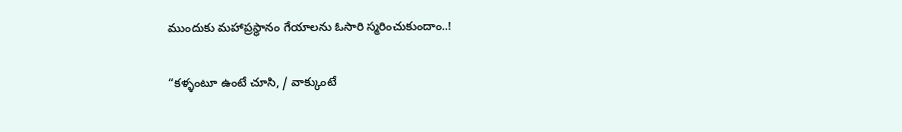ముందుకు మహాప్రస్థానం గేయాలను ఓసారి స్మరించుకుందాం..!

“కళ్ళంటూ ఉంటే చూసి, / వాక్కుంటే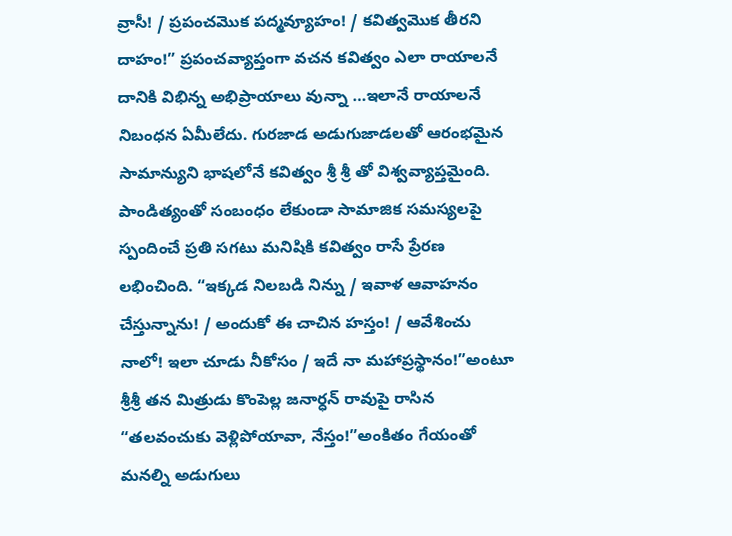వ్రాసీ! / ప్రపంచమొక పద్మవ్యూహం! / కవిత్వమొక తీరని దాహం!” ప్రపంచవ్యాప్తంగా వచన కవిత్వం ఎలా రాయాలనే దానికి విభిన్న అభిప్రాయాలు వున్నా …ఇలానే రాయాలనే నిబంధన ఏమీలేదు. గురజాడ అడుగుజాడలతో ఆరంభమైన సామాన్యుని భాషలోనే కవిత్వం శ్రీ శ్రీ తో విశ్వవ్యాప్తమైంది. పాండిత్యంతో సంబంధం లేకుండా సామాజిక సమస్యలపై స్పందించే ప్రతి సగటు మనిషికి కవిత్వం రాసే ప్రేరణ లభించింది. “ఇక్కడ నిలబడి నిన్ను / ఇవాళ ఆవాహనం చేస్తున్నాను! / అందుకో ఈ చాచిన హస్తం! / ఆవేశించు నాలో! ఇలా చూడు నీకోసం / ఇదే నా మహాప్రస్థానం!”అంటూ శ్రీశ్రీ తన మిత్రుడు కొంపెల్ల జనార్ధన్ రావుపై రాసిన “తలవంచుకు వెళ్లిపోయావా, నేస్తం!”అంకితం గేయంతో మనల్ని అడుగులు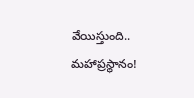వేయిస్తుంది.. మహాప్రస్థానం!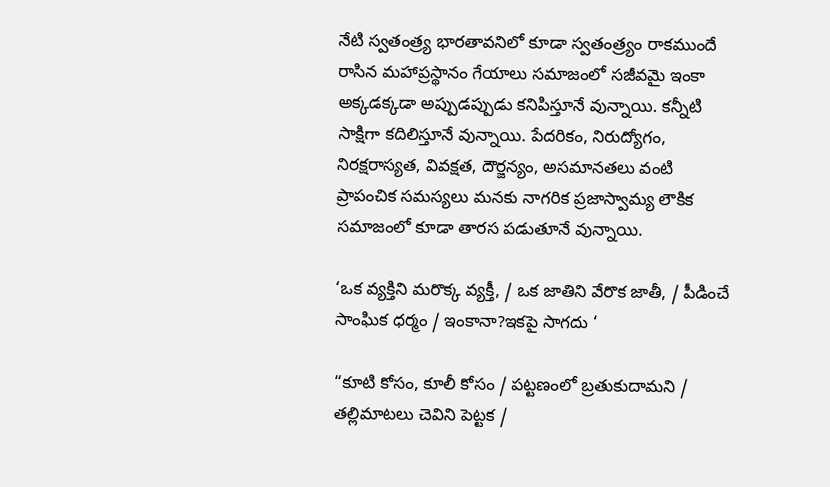నేటి స్వతంత్ర్య భారతావనిలో కూడా స్వతంత్ర్యం రాకముందే రాసిన మహాప్రస్థానం గేయాలు సమాజంలో సజీవమై ఇంకా అక్కడక్కడా అప్పుడప్పుడు కనిపిస్తూనే వున్నాయి. కన్నీటి సాక్షిగా కదిలిస్తూనే వున్నాయి. పేదరికం, నిరుద్యోగం, నిరక్షరాస్యత, వివక్షత, దౌర్జన్యం, అసమానతలు వంటి ప్రాపంచిక సమస్యలు మనకు నాగరిక ప్రజాస్వామ్య లౌకిక సమాజంలో కూడా తారస పడుతూనే వున్నాయి.

‘ఒక వ్యక్తిని మరొక్క వ్యక్తీ, / ఒక జాతిని వేరొక జాతీ, / పీడించే సాంఘిక ధర్మం / ఇంకానా?ఇకపై సాగదు ‘

“కూటి కోసం, కూలీ కోసం / పట్టణంలో బ్రతుకుదామని / తల్లిమాటలు చెవిని పెట్టక /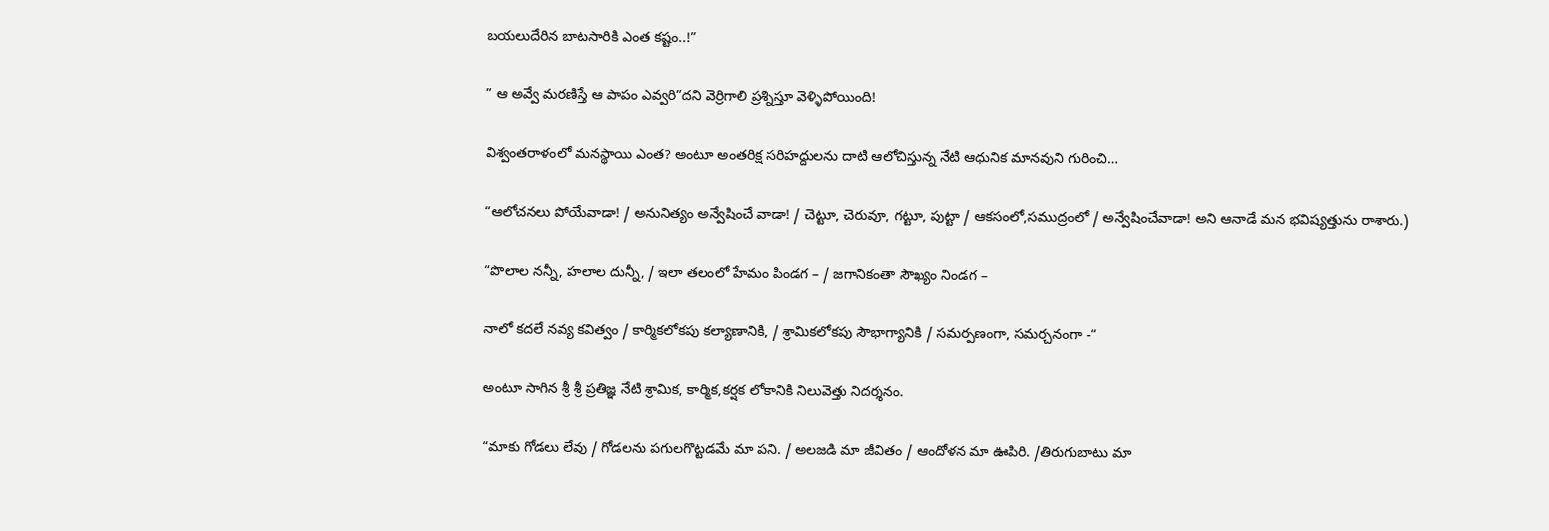బయలుదేరిన బాటసారికి ఎంత కష్టం..!”

” ఆ అవ్వే మరణిస్తే ఆ పాపం ఎవ్వరి”దని వెర్రిగాలి ప్రశ్నిస్తూ వెళ్ళిపోయింది!

విశ్వంతరాళంలో మనస్థాయి ఎంత? అంటూ అంతరిక్ష సరిహద్దులను దాటి ఆలోచిస్తున్న నేటి ఆధునిక మానవుని గురించి…

“ఆలోచనలు పోయేవాడా! / అనునిత్యం అన్వేషించే వాడా! / చెట్టూ, చెరువూ, గట్టూ, పుట్టా / ఆకసంలో,సముద్రంలో / అన్వేషించేవాడా! అని ఆనాడే మన భవిష్యత్తును రాశారు.)

“పొలాల నన్నీ, హలాల దున్నీ, / ఇలా తలంలో హేమం పిండగ – / జగానికంతా సౌఖ్యం నిండగ –

నాలో కదలే నవ్య కవిత్వం / కార్మికలోకపు కల్యాణానికి, / శ్రామికలోకపు సౌభాగ్యానికి / సమర్పణంగా, సమర్చనంగా -“

అంటూ సాగిన శ్రీ శ్రీ ప్రతిజ్ఞ నేటి శ్రామిక, కార్మిక,కర్షక లోకానికి నిలువెత్తు నిదర్శనం.

“మాకు గోడలు లేవు / గోడలను పగులగొట్టడమే మా పని. / అలజడి మా జీవితం / ఆందోళన మా ఊపిరి. /తిరుగుబాటు మా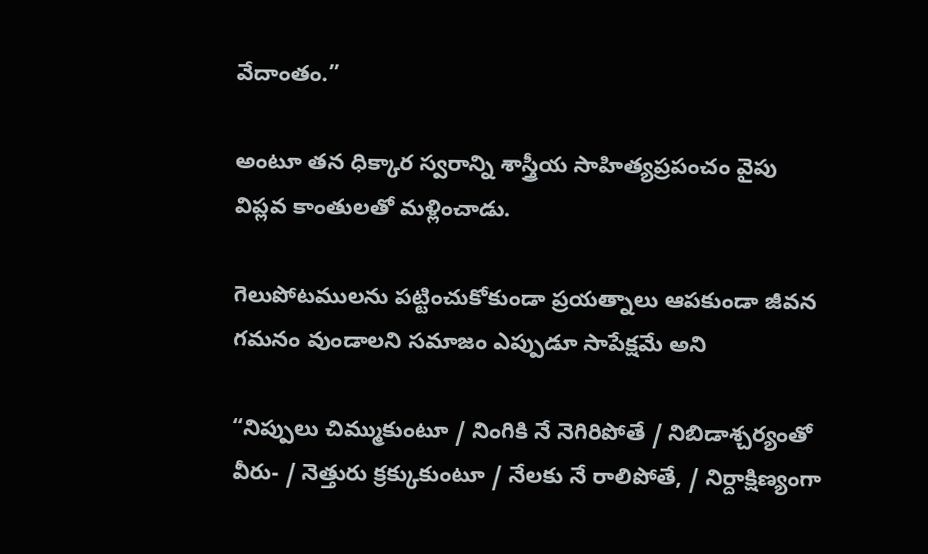వేదాంతం.”

అంటూ తన ధిక్కార స్వరాన్ని శాస్త్రీయ సాహిత్యప్రపంచం వైపు విప్లవ కాంతులతో మళ్లించాడు.

గెలుపోటములను పట్టించుకోకుండా ప్రయత్నాలు ఆపకుండా జీవన గమనం వుండాలని సమాజం ఎప్పుడూ సాపేక్షమే అని

“నిప్పులు చిమ్ముకుంటూ / నింగికి నే నెగిరిపోతే / నిబిడాశ్చర్యంతో వీరు- / నెత్తురు క్రక్కుకుంటూ / నేలకు నే రాలిపోతే, / నిర్దాక్షిణ్యంగా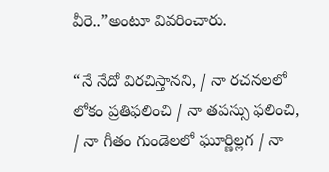వీరె..”అంటూ వివరించారు.

“నే నేదో విరచిస్తానని, / నా రచనలలో లోకం ప్రతిఫలించి / నా తపస్సు ఫలించి, / నా గీతం గుండెలలో ఘూర్ణిల్లగ / నా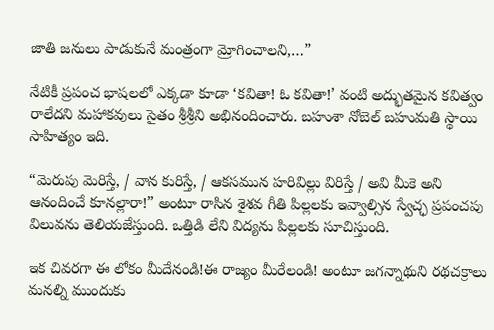జాతి జనులు పాడుకునే మంత్రంగా మ్రోగించాలని,…”

నేటికీ ప్రపంచ భాషలలో ఎక్కడా కూడా ‘కవితా! ఓ కవితా!’ వంటి అద్భుతమైన కవిత్వం రాలేదని మహాకవులు సైతం శ్రీశ్రీని అభినందించారు. బహుశా నోబెల్ బహుమతి స్థాయి సాహిత్యం ఇది.

“మెరుపు మెరిస్తే, / వాన కురిస్తే, / ఆకసమున హరివిల్లు విరిస్తే / అవి మీకె అని ఆనందించే కూనల్లారా!” అంటూ రాసిన శైశవ గీతి పిల్లలకు ఇవ్వాల్సిన స్వేచ్ఛ ప్రపంచపు విలువను తెలియజేస్తుంది. ఒత్తిడి లేని విద్యను పిల్లలకు సూచిస్తుంది.

ఇక చివరగా ఈ లోకం మీదేనండి!ఈ రాజ్యం మీరేలండి! అంటూ జగన్నాథుని రథచక్రాలు మనల్ని ముందుకు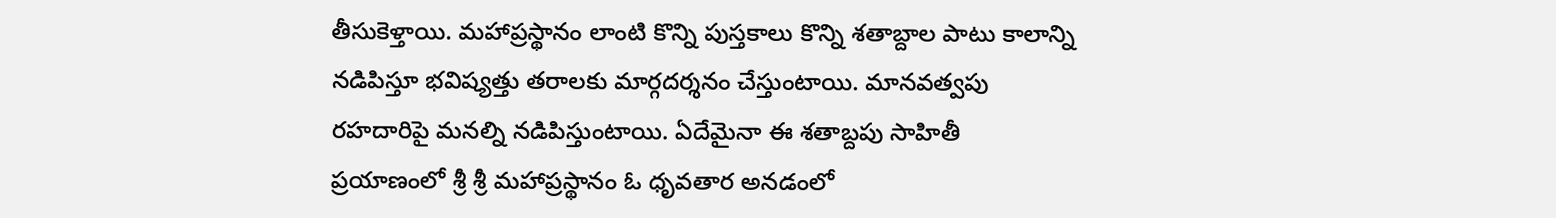తీసుకెళ్తాయి. మహాప్రస్థానం లాంటి కొన్ని పుస్తకాలు కొన్ని శతాబ్దాల పాటు కాలాన్ని నడిపిస్తూ భవిష్యత్తు తరాలకు మార్గదర్శనం చేస్తుంటాయి. మానవత్వపు రహదారిపై మనల్ని నడిపిస్తుంటాయి. ఏదేమైనా ఈ శతాబ్దపు సాహితీ ప్రయాణంలో శ్రీ శ్రీ మహాప్రస్థానం ఓ ధృవతార అనడంలో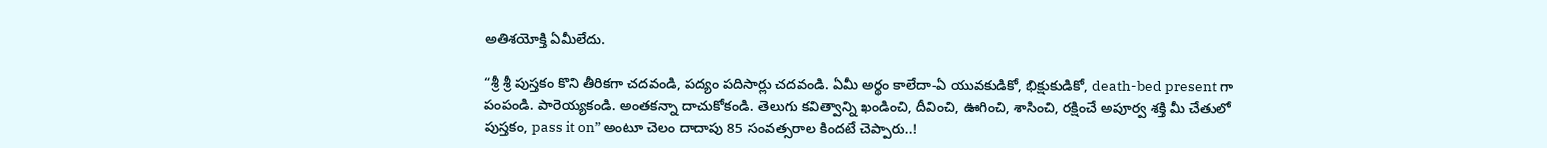అతిశయోక్తి ఏమీలేదు.

“శ్రీ శ్రీ పుస్తకం కొని తీరికగా చదవండి, పద్యం పదిసార్లు చదవండి. ఏమీ అర్థం కాలేదా-ఏ యువకుడికో, భిక్షుకుడికో, death-bed present గా పంపండి. పారెయ్యకండి. అంతకన్నా దాచుకోకండి. తెలుగు కవిత్వాన్ని ఖండించి, దీవించి, ఊగించి, శాసించి, రక్షించే అపూర్వ శక్తి మీ చేతులో పుస్తకం, pass it on” అంటూ చెలం దాదాపు 85 సంవత్సరాల కిందటే చెప్పారు..!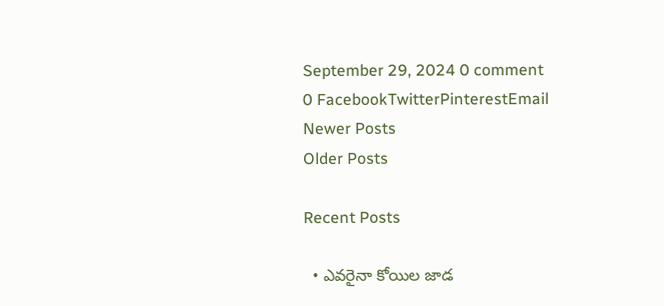September 29, 2024 0 comment
0 FacebookTwitterPinterestEmail
Newer Posts
Older Posts

Recent Posts

  • ఎవరైనా కోయిల జాడ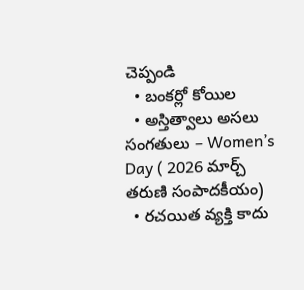చెప్పండి
  • బంకర్లో కోయిల
  • అస్తిత్వాలు అసలు సంగతులు – Women’s Day ( 2026 మార్చ్ తరుణి సంపాదకీయం)
  • రచయిత వ్యక్తి కాదు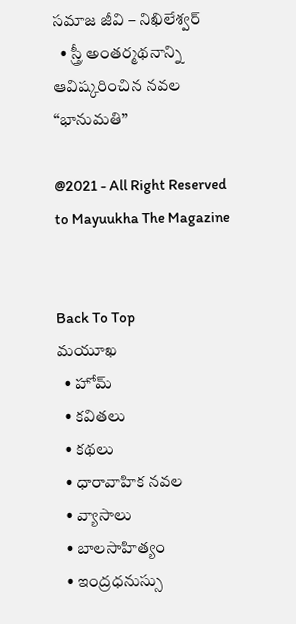సమాజ జీవి – నిఖిలేశ్వర్
  • స్త్రీ అంతర్మథనాన్ని ఆవిష్కరించిన నవల “భానుమతి”

@2021 - All Right Reserved to Mayuukha The Magazine


Back To Top
మయూఖ
  • హోమ్
  • కవితలు
  • కథలు
  • ధారావాహిక నవల
  • వ్యాసాలు
  • బాల‌సాహిత్యం
  • ఇంద్రధనుస్సు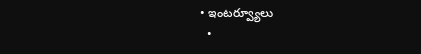• ఇంట‌ర్వ్యూలు
  •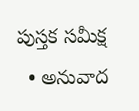పుస్త‌క స‌మీక్ష‌
  • అనువాద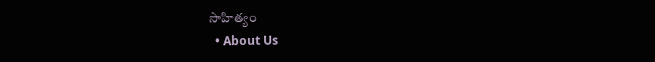సాహిత్యం
  • About Us